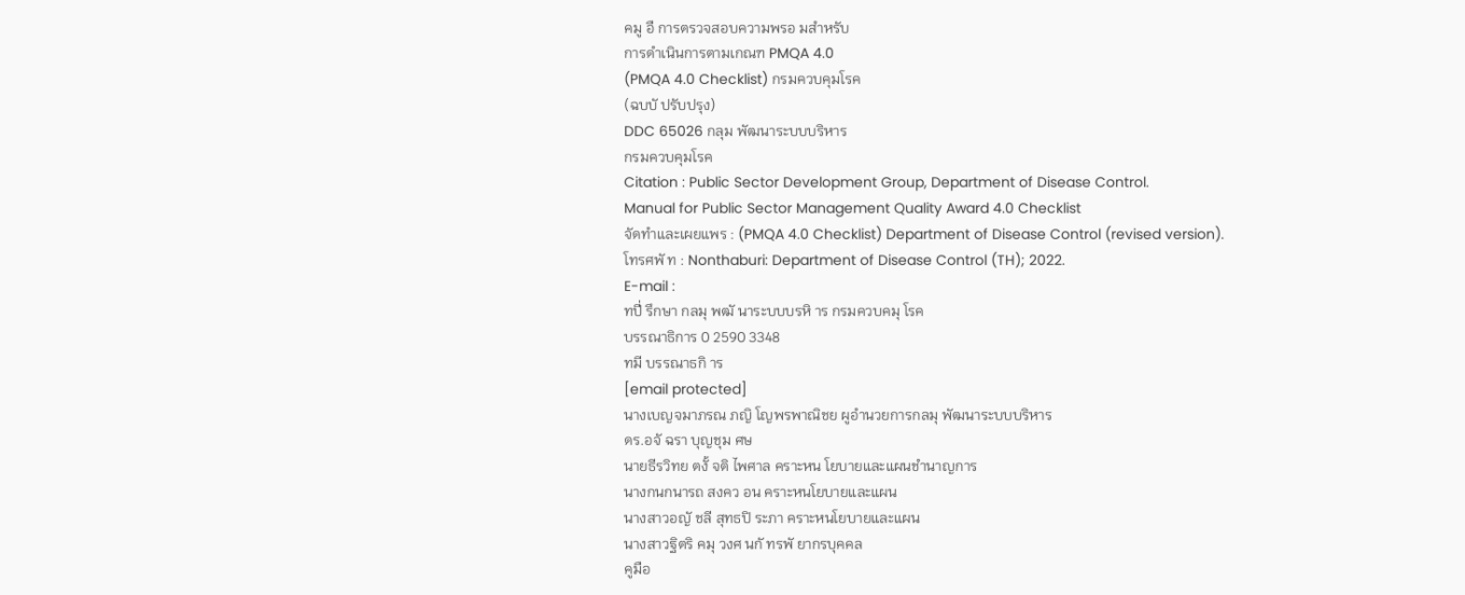คมู อื การตรวจสอบความพรอ มสำหรับ
การดำเนินการตามเกณฑ PMQA 4.0
(PMQA 4.0 Checklist) กรมควบคุมโรค
(ฉบบั ปรับปรุง)
DDC 65026 กลุม พัฒนาระบบบริหาร
กรมควบคุมโรค
Citation : Public Sector Development Group, Department of Disease Control.
Manual for Public Sector Management Quality Award 4.0 Checklist
จัดทำและเผยแพร : (PMQA 4.0 Checklist) Department of Disease Control (revised version).
โทรศพั ท : Nonthaburi: Department of Disease Control (TH); 2022.
E-mail :
ทปี่ รึกษา กลมุ พฒั นาระบบบรหิ าร กรมควบคมุ โรค
บรรณาธิการ 0 2590 3348
ทมี บรรณาธกิ าร
[email protected]
นางเบญจมาภรณ ภญิ โญพรพาณิชย ผูอำนวยการกลมุ พัฒนาระบบบริหาร
ดร.อจั ฉรา บุญชุม ศษ
นายธีรวิทย ตงั้ จติ ไพศาล คราะหน โยบายและแผนชำนาญการ
นางกนกนารถ สงคว อน คราะหนโยบายและแผน
นางสาวอญั ชลี สุทธปิ ระภา คราะหนโยบายและแผน
นางสาวฐิตริ คมุ วงศ นกั ทรพั ยากรบุคคล
คูมือ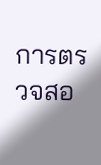การตรวจสอ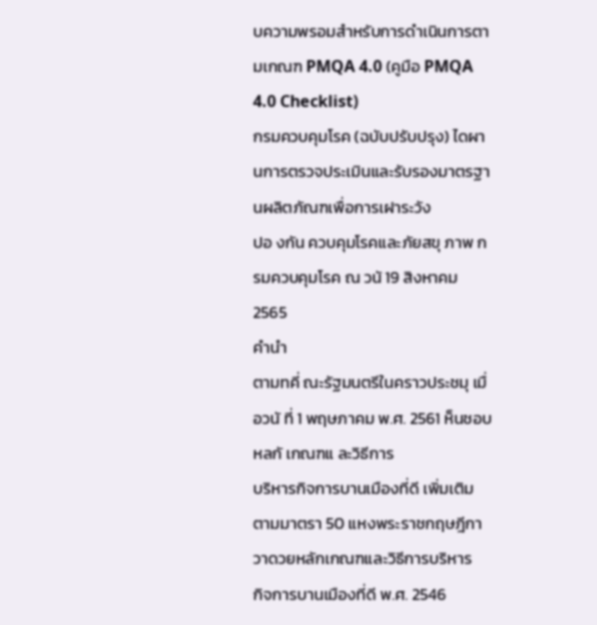บความพรอมสำหรับการดำเนินการตามเกณฑ PMQA 4.0 (คูมือ PMQA 4.0 Checklist)
กรมควบคุมโรค (ฉบับปรับปรุง) ไดผานการตรวจประเมินและรับรองมาตรฐานผลิตภัณฑเพื่อการเฝาระวัง
ปอ งกัน ควบคุมโรคและภัยสขุ ภาพ กรมควบคุมโรค ณ วนั 19 สิงหาคม 2565
คำนำ
ตามทคี่ ณะรัฐมนตรีในคราวประชมุ เมื่อวนั ที่ 1 พฤษภาคม พ.ศ. 2561 ห็นชอบหลกั เกณฑแ ละวิธีการ
บริหารกิจการบานเมืองที่ดี เพิ่มเติม ตามมาตรา 50 แหงพระราชกฤษฎีกาวาดวยหลักเกณฑและวิธีการบริหาร
กิจการบานเมืองที่ดี พ.ศ. 2546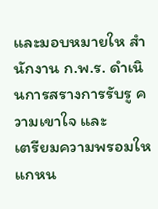และมอบหมายให สำนักงาน ก.พ.ร. ดำเนินการสรางการรับรู ความเขาใจ และ
เตรียมความพรอมใหแกหน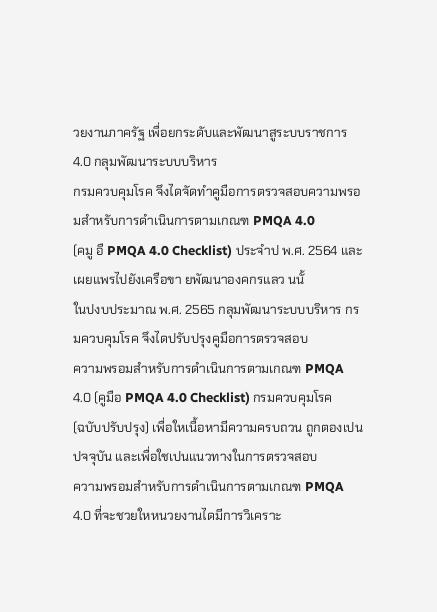วยงานภาครัฐ เพื่อยกระดับและพัฒนาสูระบบราชการ 4.0 กลุมพัฒนาระบบบริหาร
กรมควบคุมโรค จึงไดจัดทำคูมือการตรวจสอบความพรอมสำหรับการดำเนินการตามเกณฑ PMQA 4.0
(คมู อื PMQA 4.0 Checklist) ประจำป พ.ศ. 2564 และเผยแพรไปยังเครือขา ยพัฒนาองคกรแลว นนั้
ในปงบประมาณ พ.ศ. 2565 กลุมพัฒนาระบบบริหาร กรมควบคุมโรค จึงไดปรับปรุงคูมือการตรวจสอบ
ความพรอมสำหรับการดำเนินการตามเกณฑ PMQA 4.0 (คูมือ PMQA 4.0 Checklist) กรมควบคุมโรค
(ฉบับปรับปรุง) เพื่อใหเนื้อหามีความครบถวน ถูกตองเปนปจจุบัน และเพื่อใชเปนแนวทางในการตรวจสอบ
ความพรอมสำหรับการดำเนินการตามเกณฑ PMQA 4.0 ที่จะชวยใหหนวยงานไดมีการวิเคราะ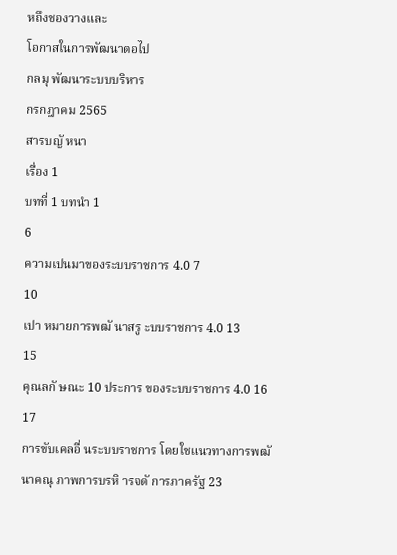หถึงชองวางและ
โอกาสในการพัฒนาตอไป
กลมุ พัฒนาระบบบริหาร
กรกฎาคม 2565
สารบญั หนา
เรื่อง 1
บทที่ 1 บทนำ 1
6
ความเปนมาของระบบราชการ 4.0 7
10
เปา หมายการพฒั นาสรู ะบบราชการ 4.0 13
15
คุณลกั ษณะ 10 ประการ ของระบบราชการ 4.0 16
17
การขับเคลอื่ นระบบราชการ โดยใชแนวทางการพฒั นาคณุ ภาพการบรหิ ารจดั การภาครัฐ 23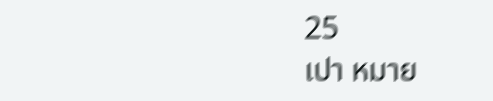25
เปา หมาย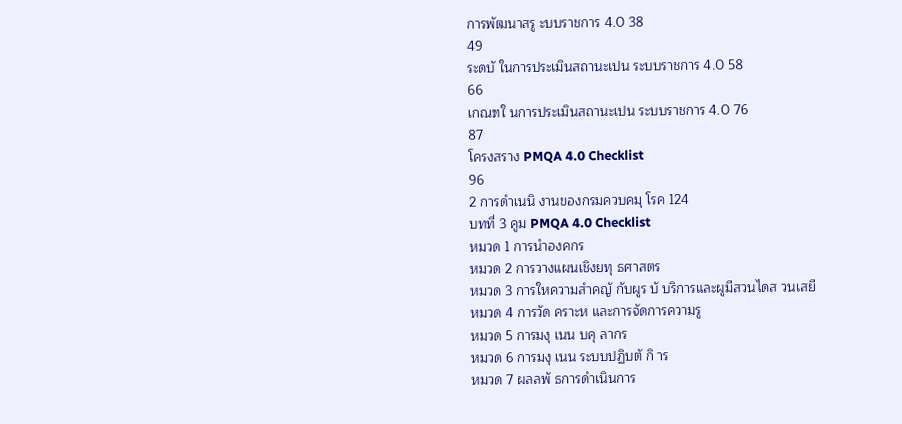การพัฒนาสรู ะบบราชการ 4.0 38
49
ระดบั ในการประเมินสถานะเปน ระบบราชการ 4.0 58
66
เกณฑใ นการประเมินสถานะเปน ระบบราชการ 4.0 76
87
โครงสราง PMQA 4.0 Checklist
96
2 การดำเนนิ งานของกรมควบคมุ โรค 124
บทที่ 3 คูม PMQA 4.0 Checklist
หมวด 1 การนำองคกร
หมวด 2 การวางแผนเชิงยทุ ธศาสตร
หมวด 3 การใหความสำคญั กับผูร บั บริการและผูมีสวนไดส วนเสยี
หมวด 4 การวัด คราะห และการจัดการความรู
หมวด 5 การมงุ เนน บคุ ลากร
หมวด 6 การมงุ เนน ระบบปฏิบตั กิ าร
หมวด 7 ผลลพั ธการดำเนินการ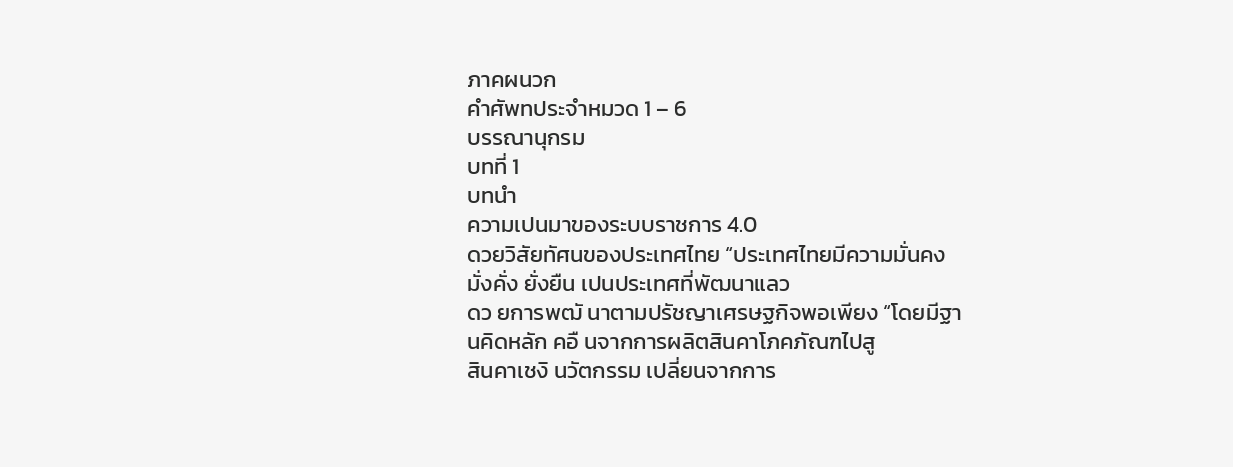ภาคผนวก
คำศัพทประจำหมวด 1 – 6
บรรณานุกรม
บทที่ 1
บทนำ
ความเปนมาของระบบราชการ 4.0
ดวยวิสัยทัศนของประเทศไทย “ประเทศไทยมีความมั่นคง มั่งคั่ง ยั่งยืน เปนประเทศที่พัฒนาแลว
ดว ยการพฒั นาตามปรัชญาเศรษฐกิจพอเพียง “โดยมีฐานคิดหลัก คอื นจากการผลิตสินคาโภคภัณฑไปสู
สินคาเชงิ นวัตกรรม เปลี่ยนจากการ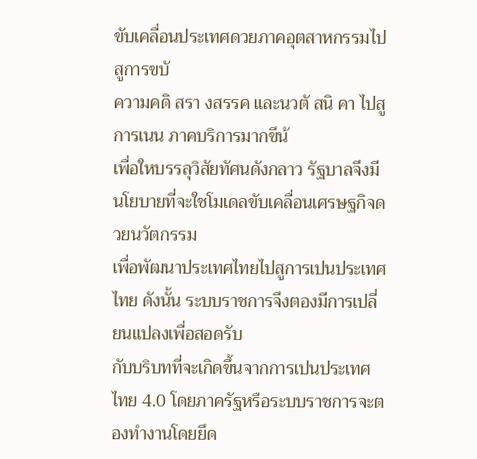ขับเคลื่อนประเทศดวยภาคอุตสาหกรรมไปสูการขบั
ความคดิ สรา งสรรค และนวตั สนิ คา ไปสูการเนน ภาคบริการมากขึน้
เพื่อใหบรรลุวิสัยทัศนดังกลาว รัฐบาลจึงมีนโยบายที่จะใชโมเดลขับเคลื่อนเศรษฐกิจดวยนวัตกรรม
เพื่อพัฒนาประเทศไทยไปสูการเปนประเทศไทย ดังนั้น ระบบราชการจึงตองมีการเปลี่ยนแปลงเพื่อสอดรับ
กับบริบทที่จะเกิดขึ้นจากการเปนประเทศไทย 4.0 โดยภาครัฐหรือระบบราชการจะตองทำงานโดยยึด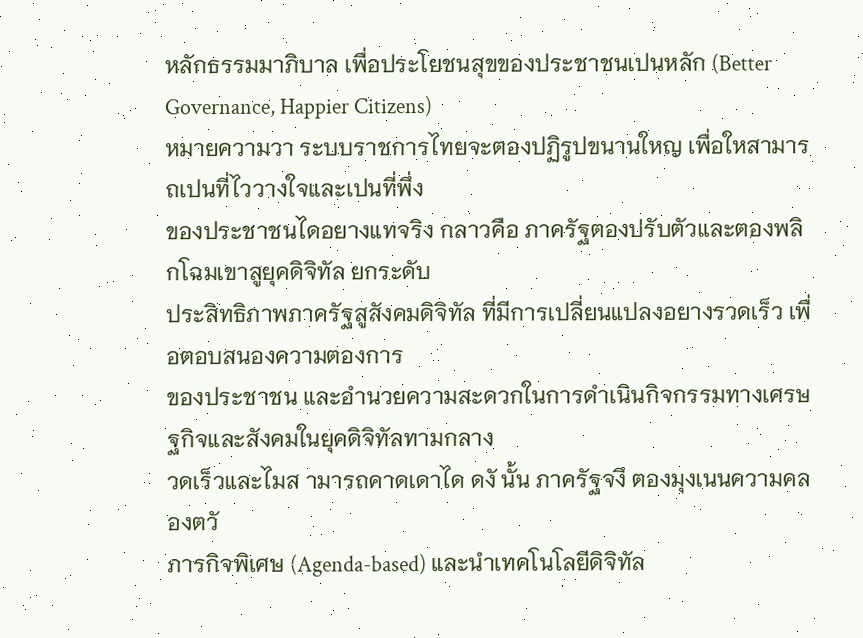หลักธรรมมาภิบาล เพื่อประโยชนสุขของประชาชนเปนหลัก (Better Governance, Happier Citizens)
หมายความวา ระบบราชการไทยจะตองปฏิรูปขนานใหญ เพื่อใหสามารถเปนที่ไววางใจและเปนที่พึ่ง
ของประชาชนไดอยางแทจริง กลาวคือ ภาครัฐตองปรับตัวและตองพลิกโฉมเขาสูยุคดิจิทัล ยกระดับ
ประสิทธิภาพภาครัฐสูสังคมดิจิทัล ที่มีการเปลี่ยนแปลงอยางรวดเร็ว เพื่อตอบสนองความตองการ
ของประชาชน และอำนวยความสะดวกในการดำเนินกิจกรรมทางเศรษฐกิจและสังคมในยุคดิจิทัลทามกลาง
วดเร็วและไมส ามารถคาดเดาได ดงั นั้น ภาครัฐจงึ ตองมุงเนนความคลองตวั
ภารกิจพิเศษ (Agenda-based) และนำเทคโนโลยีดิจิทัล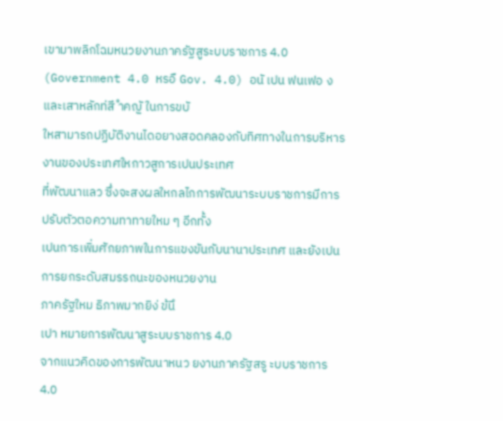เขามาพลิกโฉมหนวยงานภาครัฐสูระบบราชการ 4.0
(Government 4.0 หรอื Gov. 4.0) อนั เปน ฟนเฟอ งและเสาหลักท่สี ำคญั ในการขบั
ใหสามารถปฏิบัติงานไดอยางสอดคลองกับทิศทางในการบริหารงานของประเทศใหกาวสูการเปนประเทศ
ที่พัฒนาแลว ซึ่งจะสงผลใหกลไกการพัฒนาระบบราชการมีการปรับตัวตอความทาทายใหม ๆ อีกทั้ง
เปนการเพิ่มศักยภาพในการแขงขันกับนานาประเทศ และยังเปนการยกระดับสมรรถนะของหนวยงาน
ภาครัฐใหม ธิภาพมากยิง่ ข้นึ
เปา หมายการพัฒนาสูระบบราชการ 4.0
จากแนวคิดของการพัฒนาหนว ยงานภาครัฐสรู ะบบราชการ 4.0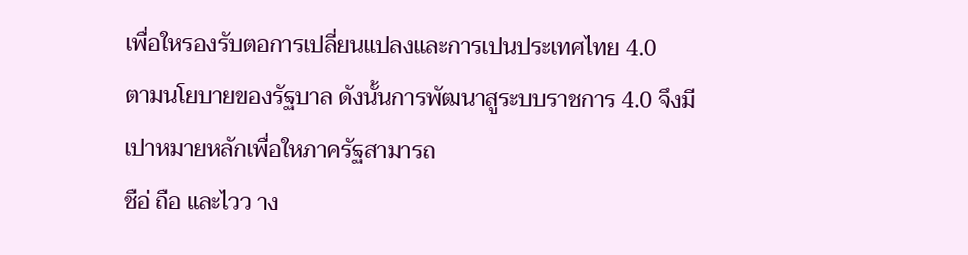เพื่อใหรองรับตอการเปลี่ยนแปลงและการเปนประเทศไทย 4.0
ตามนโยบายของรัฐบาล ดังนั้นการพัฒนาสูระบบราชการ 4.0 จึงมีเปาหมายหลักเพื่อใหภาครัฐสามารถ
ชือ่ ถือ และไวว าง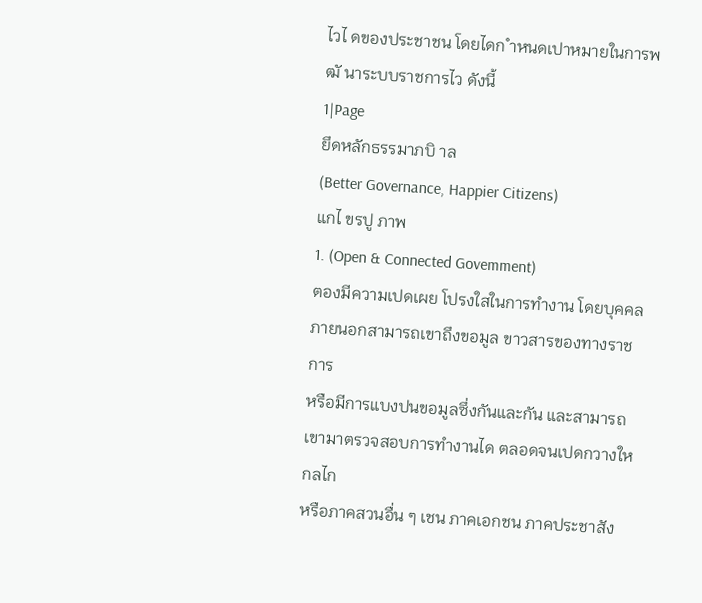ไวไ ดของประชาชน โดยไดก ำหนดเปาหมายในการพฒั นาระบบราชการไว ดังนี้
1|Page
ยึดหลักธรรมาภบิ าล
(Better Governance, Happier Citizens)
แกไ ขรปู ภาพ
1. (Open & Connected Govemment)
ตองมีความเปดเผย โปรงใสในการทำงาน โดยบุคคลภายนอกสามารถเขาถึงขอมูล ขาวสารของทางราชการ
หรือมีการแบงปนขอมูลซึ่งกันและกัน และสามารถเขามาตรวจสอบการทำงานได ตลอดจนเปดกวางใหกลไก
หรือภาคสวนอื่น ๆ เชน ภาคเอกชน ภาคประชาสัง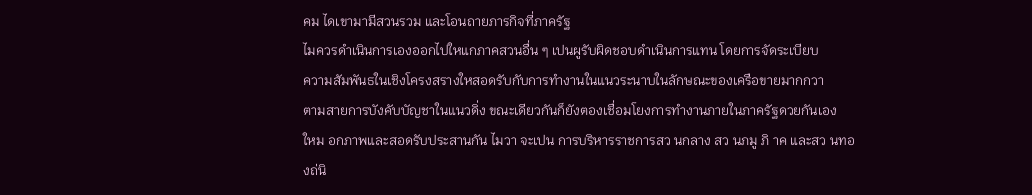คม ไดเขามามีสวนรวม และโอนถายภารกิจที่ภาครัฐ
ไมควรดำเนินการเองออกไปใหแกภาคสวนอื่น ๆ เปนผูรับผิดชอบดำเนินการแทน โดยการจัดระเบียบ
ความสัมพันธในเชิงโครงสรางใหสอดรับกับการทำงานในแนวระนาบในลักษณะของเครือขายมากกวา
ตามสายการบังคับบัญชาในแนวดิ่ง ขณะเดียวกันก็ยังตองเชื่อมโยงการทำงานภายในภาครัฐดวยกันเอง
ใหม อกภาพและสอดรับประสานกัน ไมวา จะเปน การบริหารราชการสว นกลาง สว นภมู ภิ าค และสว นทอ งถ่นิ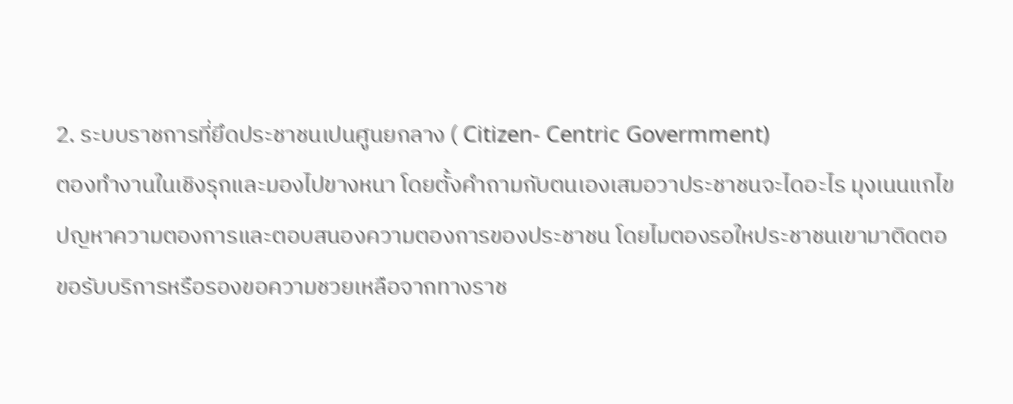2. ระบบราชการที่ยึดประชาชนเปนศูนยกลาง ( Citizen- Centric Govermment)
ตองทำงานในเชิงรุกและมองไปขางหนา โดยตั้งคำถามกับตนเองเสมอวาประชาชนจะไดอะไร มุงเนนแกไข
ปญหาความตองการและตอบสนองความตองการของประชาชน โดยไมตองรอใหประชาชนเขามาติดตอ
ขอรับบริการหรือรองขอความชวยเหลือจากทางราช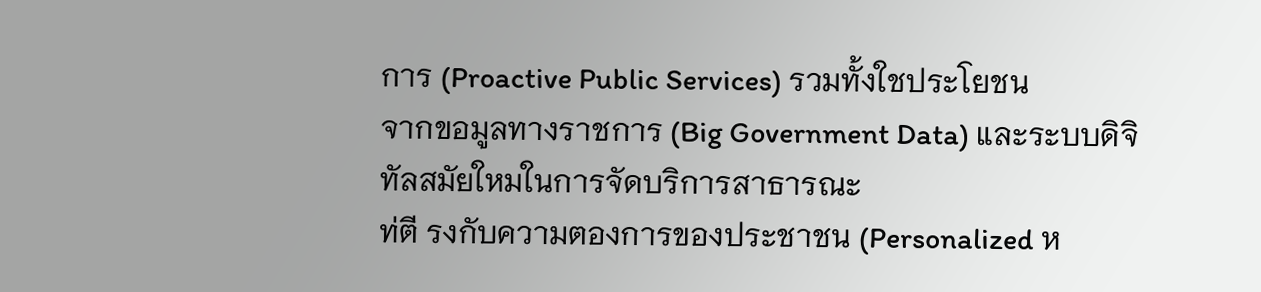การ (Proactive Public Services) รวมทั้งใชประโยชน
จากขอมูลทางราชการ (Big Government Data) และระบบดิจิทัลสมัยใหมในการจัดบริการสาธารณะ
ท่ตี รงกับความตองการของประชาชน (Personalized ห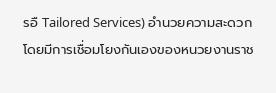รอื Tailored Services) อำนวยความสะดวก
โดยมีการเชื่อมโยงกันเองของหนวยงานราช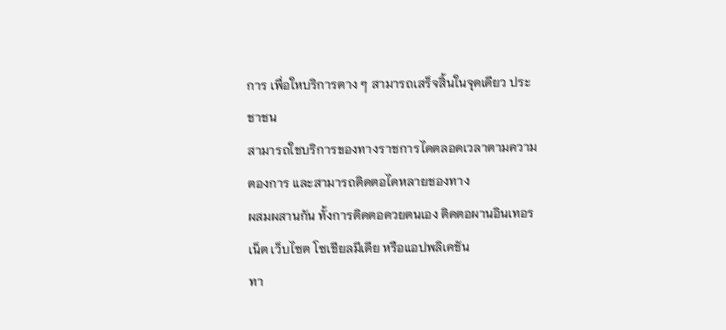การ เพื่อใหบริการตาง ๆ สามารถเสร็จสิ้นในจุดเดียว ประชาชน
สามารถใชบริการของทางราชการไดตลอดเวลาตามความตองการ และสามารถติดตอไดหลายชองทาง
ผสมผสานกัน ทั้งการติดตอดวยตนเอง ติดตอผานอินเทอรเน็ต เว็บไซต โซเชียลมีเดีย หรือแอปพลิเคชัน
ทา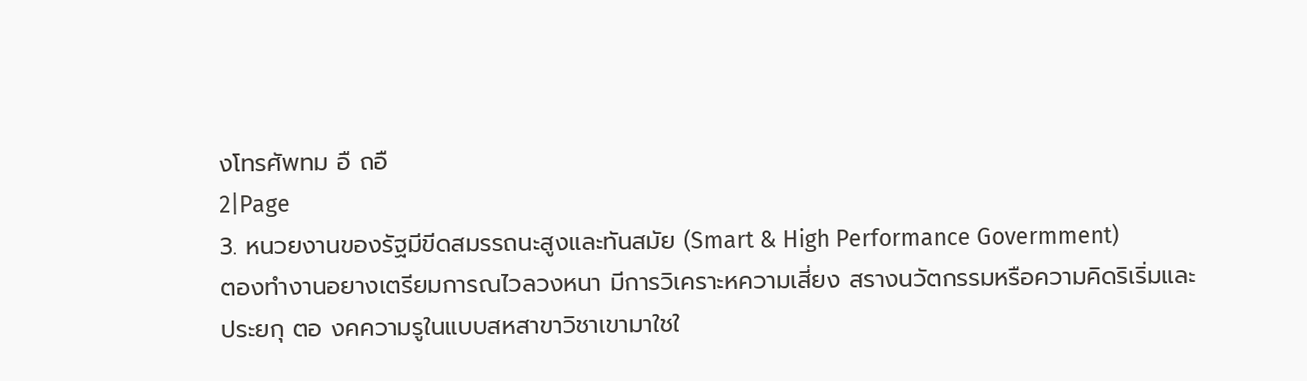งโทรศัพทม อื ถอื
2|Page
3. หนวยงานของรัฐมีขีดสมรรถนะสูงและทันสมัย (Smart & High Performance Govermment)
ตองทำงานอยางเตรียมการณไวลวงหนา มีการวิเคราะหความเสี่ยง สรางนวัตกรรมหรือความคิดริเริ่มและ
ประยกุ ตอ งคความรูในแบบสหสาขาวิชาเขามาใชใ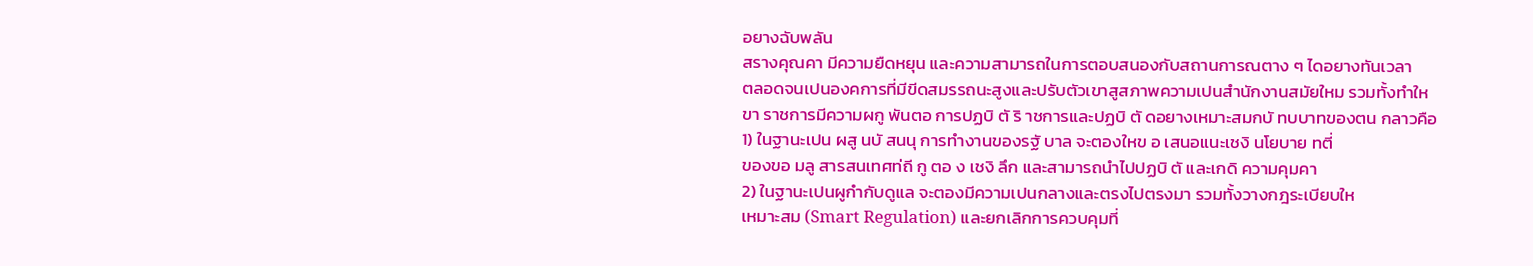อยางฉับพลัน
สรางคุณคา มีความยืดหยุน และความสามารถในการตอบสนองกับสถานการณตาง ๆ ไดอยางทันเวลา
ตลอดจนเปนองคการที่มีขีดสมรรถนะสูงและปรับตัวเขาสูสภาพความเปนสำนักงานสมัยใหม รวมทั้งทำให
ขา ราชการมีความผกู พันตอ การปฏบิ ตั ริ าชการและปฏบิ ตั ดอยางเหมาะสมกบั ทบบาทของตน กลาวคือ
1) ในฐานะเปน ผสู นบั สนนุ การทำงานของรฐั บาล จะตองใหข อ เสนอแนะเชงิ นโยบาย ทตี่
ของขอ มลู สารสนเทศท่ถี กู ตอ ง เชงิ ลึก และสามารถนำไปปฏบิ ตั และเกดิ ความคุมคา
2) ในฐานะเปนผูกำกับดูแล จะตองมีความเปนกลางและตรงไปตรงมา รวมทั้งวางกฎระเบียบให
เหมาะสม (Smart Regulation) และยกเลิกการควบคุมที่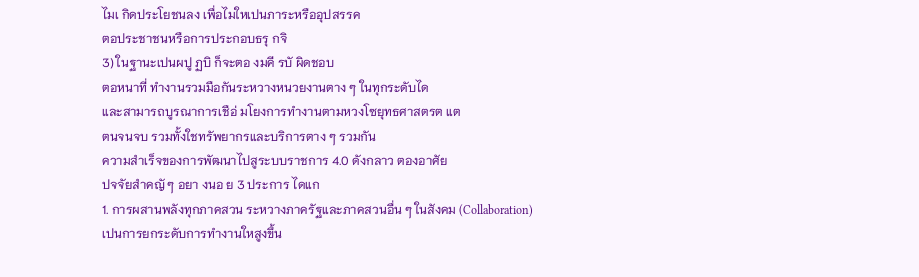ไมเ กิดประโยชนลง เพื่อไมใหเปนภาระหรืออุปสรรค
ตอประชาชนหรือการประกอบธรุ กจิ
3) ในฐานะเปนผปู ฏบิ ก็จะตอ งมคี รบั ผิดชอบ
ตอหนาที่ ทำงานรวมมือกันระหวางหนวยงานตาง ๆ ในทุกระดับได
และสามารถบูรณาการเชือ่ มโยงการทำงานตามหวงโซยุทธศาสตรต แต
ตนจนจบ รวมทั้งใชทรัพยากรและบริการตาง ๆ รวมกัน
ความสำเร็จของการพัฒนาไปสูระบบราชการ 4.0 ดังกลาว ตองอาศัย
ปจจัยสำคญั ๆ อยา งนอ ย 3 ประการ ไดแก
1. การผสานพลังทุกภาคสวน ระหวางภาครัฐและภาคสวนอื่น ๆ ในสังคม (Collaboration)
เปนการยกระดับการทำงานใหสูงขึ้น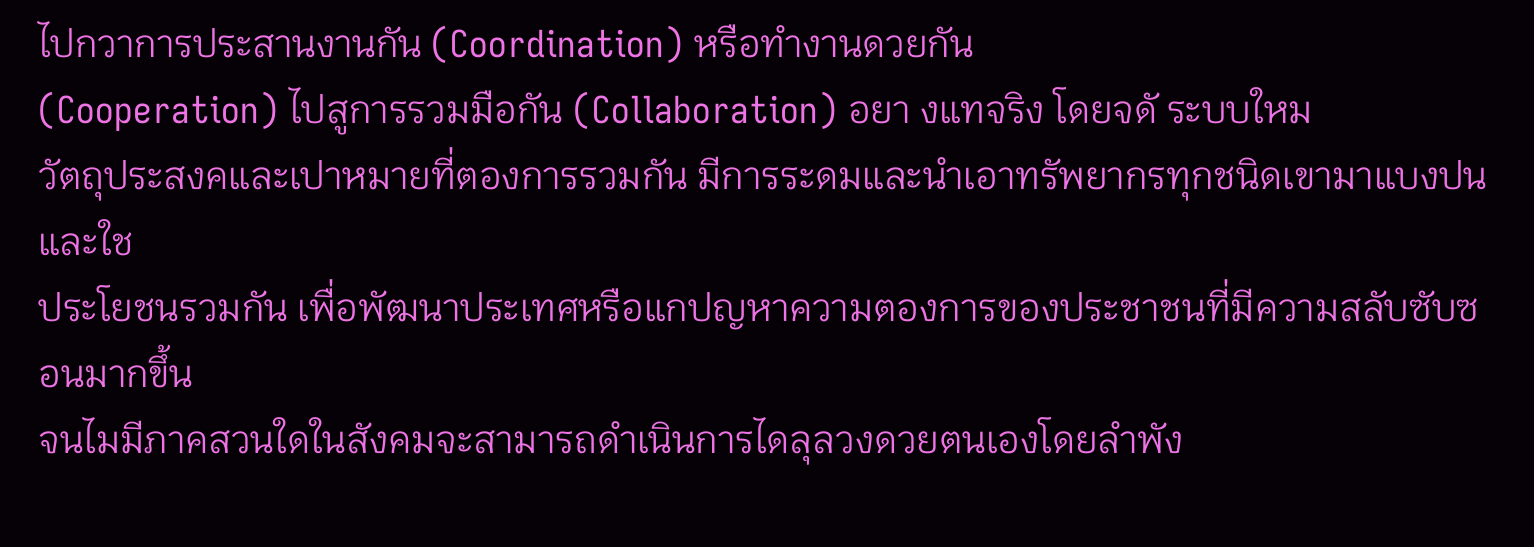ไปกวาการประสานงานกัน (Coordination) หรือทำงานดวยกัน
(Cooperation) ไปสูการรวมมือกัน (Collaboration) อยา งแทจริง โดยจดั ระบบใหม
วัตถุประสงคและเปาหมายที่ตองการรวมกัน มีการระดมและนำเอาทรัพยากรทุกชนิดเขามาแบงปนและใช
ประโยชนรวมกัน เพื่อพัฒนาประเทศหรือแกปญหาความตองการของประชาชนที่มีความสลับซับซอนมากขึ้น
จนไมมีภาคสวนใดในสังคมจะสามารถดำเนินการไดลุลวงดวยตนเองโดยลำพัง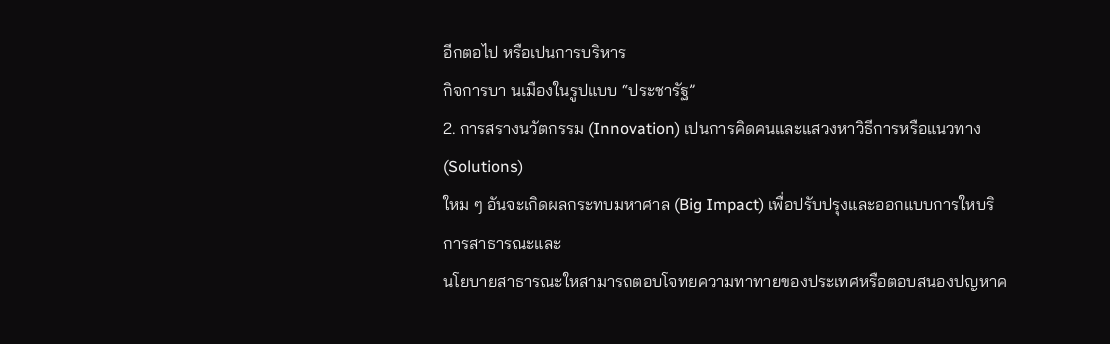อีกตอไป หรือเปนการบริหาร
กิจการบา นเมืองในรูปแบบ “ประชารัฐ”
2. การสรางนวัตกรรม (Innovation) เปนการคิดคนและแสวงหาวิธีการหรือแนวทาง (Solutions)
ใหม ๆ อันจะเกิดผลกระทบมหาศาล (Big Impact) เพื่อปรับปรุงและออกแบบการใหบริการสาธารณะและ
นโยบายสาธารณะใหสามารถตอบโจทยความทาทายของประเทศหรือตอบสนองปญหาค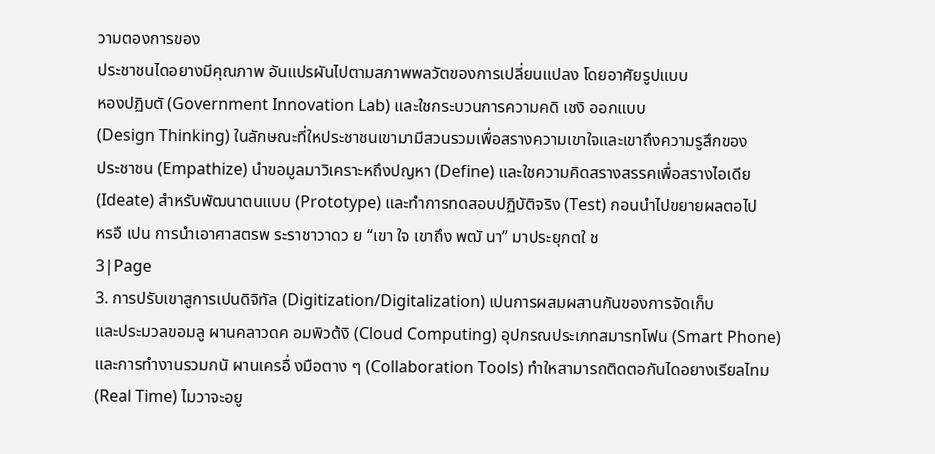วามตองการของ
ประชาชนไดอยางมีคุณภาพ อันแปรผันไปตามสภาพพลวัตของการเปลี่ยนแปลง โดยอาศัยรูปแบบ
หองปฏิบตั (Government Innovation Lab) และใชกระบวนการความคดิ เชงิ ออกแบบ
(Design Thinking) ในลักษณะที่ใหประชาชนเขามามีสวนรวมเพื่อสรางความเขาใจและเขาถึงความรูสึกของ
ประชาชน (Empathize) นำขอมูลมาวิเคราะหถึงปญหา (Define) และใชความคิดสรางสรรคเพื่อสรางไอเดีย
(Ideate) สำหรับพัฒนาตนแบบ (Prototype) และทำการทดสอบปฏิบัติจริง (Test) กอนนำไปขยายผลตอไป
หรอื เปน การนำเอาศาสตรพ ระราชาวาดว ย “เขา ใจ เขาถึง พฒั นา” มาประยุกตใ ช
3|Page
3. การปรับเขาสูการเปนดิจิทัล (Digitization/Digitalization) เปนการผสมผสานกันของการจัดเก็บ
และประมวลขอมลู ผานคลาวดค อมพิวต้งิ (Cloud Computing) อุปกรณประเภทสมารทโฟน (Smart Phone)
และการทำงานรวมกนั ผานเครอื่ งมือตาง ๆ (Collaboration Tools) ทำใหสามารถติดตอกันไดอยางเรียลไทม
(Real Time) ไมวาจะอยู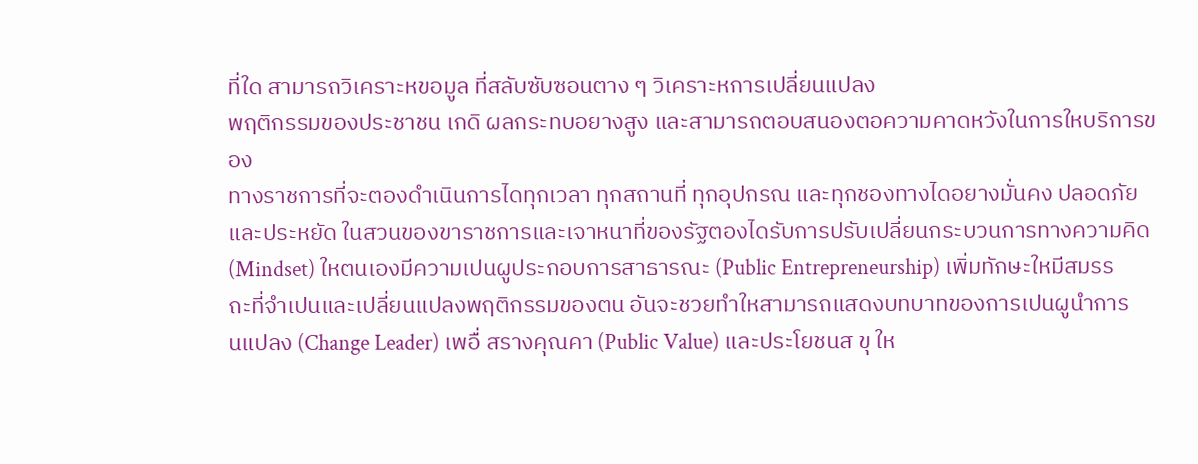ที่ใด สามารถวิเคราะหขอมูล ที่สลับซับซอนตาง ๆ วิเคราะหการเปลี่ยนแปลง
พฤติกรรมของประชาชน เกดิ ผลกระทบอยางสูง และสามารถตอบสนองตอความคาดหวังในการใหบริการของ
ทางราชการที่จะตองดำเนินการไดทุกเวลา ทุกสถานที่ ทุกอุปกรณ และทุกชองทางไดอยางมั่นคง ปลอดภัย
และประหยัด ในสวนของขาราชการและเจาหนาที่ของรัฐตองไดรับการปรับเปลี่ยนกระบวนการทางความคิด
(Mindset) ใหตนเองมีความเปนผูประกอบการสาธารณะ (Public Entrepreneurship) เพิ่มทักษะใหมีสมรร
ถะที่จำเปนและเปลี่ยนแปลงพฤติกรรมของตน อันจะชวยทำใหสามารถแสดงบทบาทของการเปนผูนำการ
นแปลง (Change Leader) เพอื่ สรางคุณคา (Public Value) และประโยชนส ขุ ให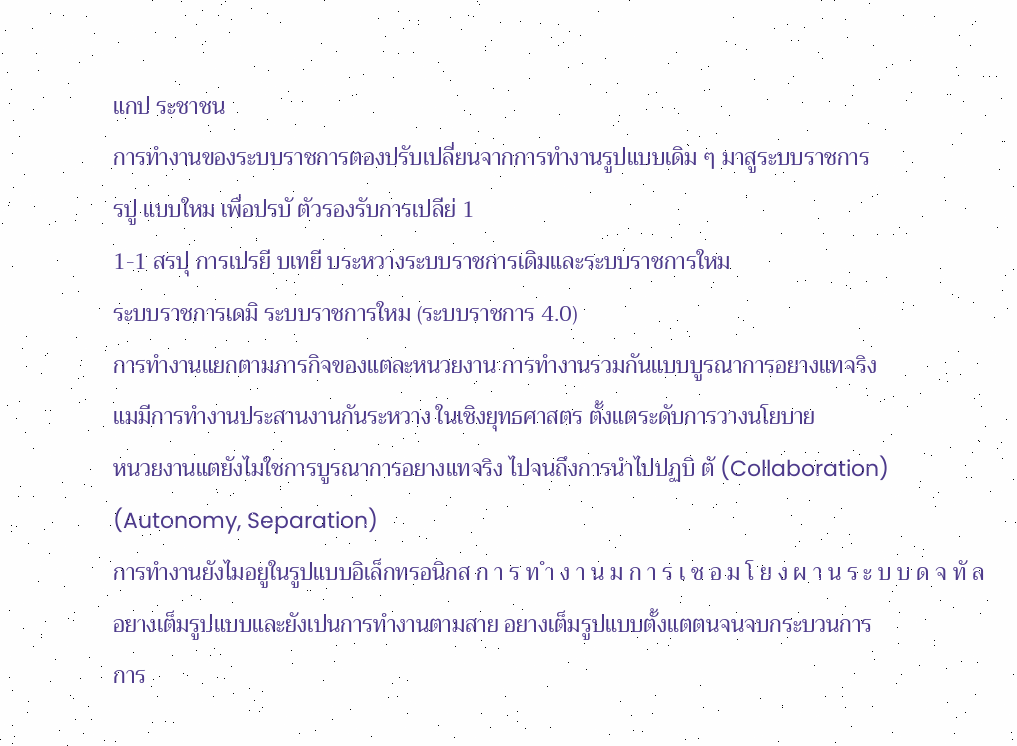แกป ระชาชน
การทำงานของระบบราชการตองปรับเปลี่ยนจากการทำงานรูปแบบเดิม ๆ มาสูระบบราชการ
รปู แบบใหม เพื่อปรบั ตัวรองรับการเปลีย่ 1
1-1 สรปุ การเปรยี บเทยี บระหวางระบบราชการเดิมและระบบราชการใหม
ระบบราชการเดมิ ระบบราชการใหม (ระบบราชการ 4.0)
การทำงานแยกตามภารกิจของแตละหนวยงาน การทำงานรวมกันแบบบูรณาการอยางแทจริง
แมมีการทำงานประสานงานกันระหวาง ในเชิงยุทธศาสตร ตั้งแตระดับการวางนโยบาย
หนวยงานแตยังไมใชการบูรณาการอยางแทจริง ไปจนถึงการนำไปปฏบิ ตั (Collaboration)
(Autonomy, Separation)
การทำงานยังไมอยูในรูปแบบอิเล็กทรอนิกส ก า ร ท ำ ง า น ม ก า ร เ ช อ ม โ ย ง ผ า น ร ะ บ บ ด จ ทั ล
อยางเต็มรูปแบบและยังเปนการทำงานตามสาย อยางเต็มรูปแบบตั้งแตตนจนจบกระบวนการ
การ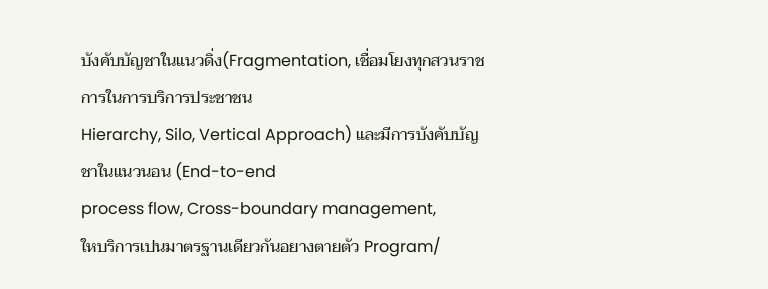บังคับบัญชาในแนวดิ่ง(Fragmentation, เชื่อมโยงทุกสวนราชการในการบริการประชาชน
Hierarchy, Silo, Vertical Approach) และมีการบังคับบัญชาในแนวนอน (End-to-end
process flow, Cross-boundary management,
ใหบริการเปนมาตรฐานเดียวกันอยางตายตัว Program/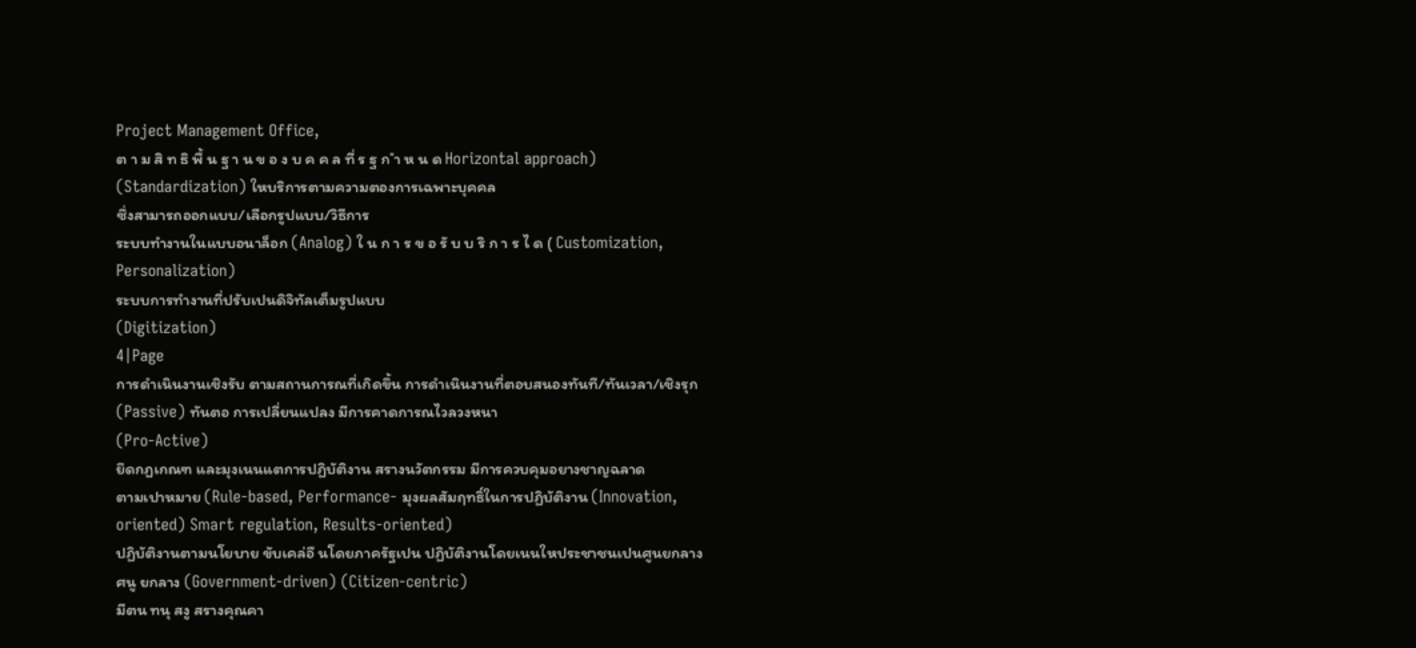Project Management Office,
ต า ม สิ ท ธิ พื้ น ฐ า น ข อ ง บ ค ค ล ที่ ร ฐ ก ำ ห น ด Horizontal approach)
(Standardization) ใหบริการตามความตองการเฉพาะบุคคล
ซึ่งสามารถออกแบบ/เลือกรูปแบบ/วิธีการ
ระบบทำงานในแบบอนาล็อก (Analog) ใ น ก า ร ข อ รั บ บ ริ ก า ร ไ ด ( Customization,
Personalization)
ระบบการทำงานที่ปรับเปนดิจิทัลเต็มรูปแบบ
(Digitization)
4|Page
การดำเนินงานเชิงรับ ตามสถานการณที่เกิดขึ้น การดำเนินงานที่ตอบสนองทันที/ทันเวลา/เชิงรุก
(Passive) ทันตอ การเปลี่ยนแปลง มีการคาดการณไวลวงหนา
(Pro-Active)
ยึดกฎเกณฑ และมุงเนนแตการปฏิบัติงาน สรางนวัตกรรม มีการควบคุมอยางชาญฉลาด
ตามเปาหมาย (Rule-based, Performance- มุงผลสัมฤทธิ์ในการปฏิบัติงาน (Innovation,
oriented) Smart regulation, Results-oriented)
ปฏิบัติงานตามนโยบาย ขับเคล่อื นโดยภาครัฐเปน ปฏิบัติงานโดยเนนใหประชาชนเปนศูนยกลาง
ศนู ยกลาง (Government-driven) (Citizen-centric)
มีตน ทนุ สงู สรางคุณคา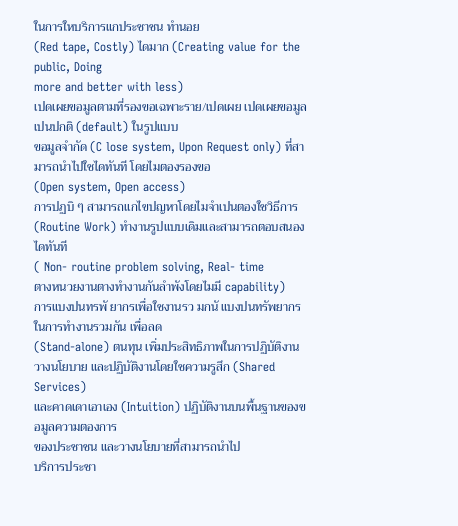ในการใหบริการแกประชาชน ทำนอย
(Red tape, Costly) ไดมาก (Creating value for the public, Doing
more and better with less)
เปดเผยขอมูลตามที่รองขอเฉพาะราย/เปดเผย เปดเผยขอมูลเปนปกติ (default) ในรูปแบบ
ขอมูลจำกัด (C lose system, Upon Request only) ที่สามารถนำไปใชไดทันที โดยไมตองรองขอ
(Open system, Open access)
การปฏบิ ๆ สามารถแกไขปญหาโดยไมจำเปนตองใชวิธีการ
(Routine Work) ทำงานรูปแบบเดิมและสามารถตอบสนองไดทันที
( Non- routine problem solving, Real- time
ตางหนวยงานตางทำงานกันลำพังโดยไมมี capability)
การแบงปนทรพั ยากรเพื่อใชงานรว มกนั แบงปนทรัพยากรในการทำงานรวมกัน เพื่อลด
(Stand-alone) ตนทุน เพิ่มประสิทธิภาพในการปฏิบัติงาน
วางนโยบาย และปฏิบัติงานโดยใชความรูสึก (Shared Services)
และคาดเดาเอาเอง (Intuition) ปฏิบัติงานบนพื้นฐานของขอมูลความตองการ
ของประชาชน และวางนโยบายที่สามารถนำไป
บริการประชา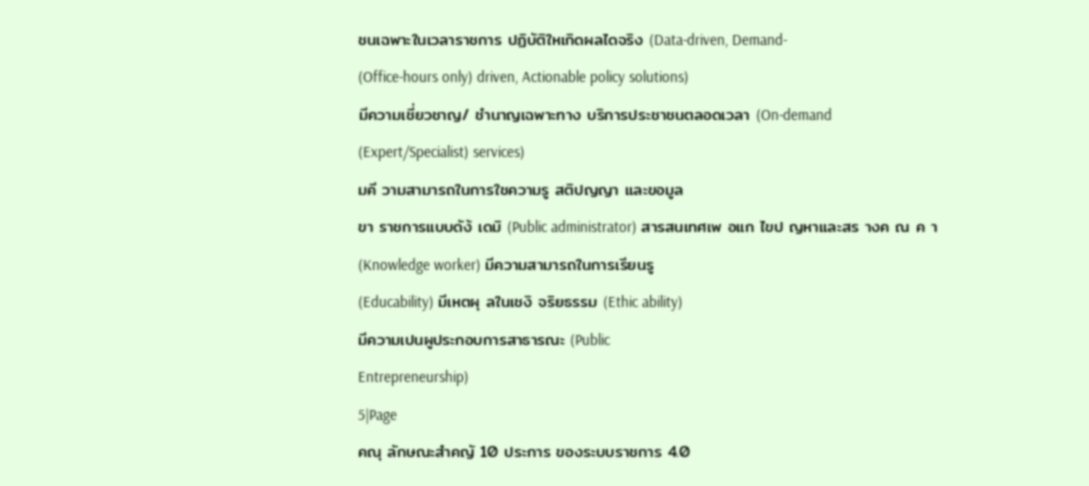ชนเฉพาะในเวลาราชการ ปฏิบัติใหเกิดผลไดจริง (Data-driven, Demand-
(Office-hours only) driven, Actionable policy solutions)
มีความเชี่ยวชาญ/ ชำนาญเฉพาะทาง บริการประชาชนตลอดเวลา (On-demand
(Expert/Specialist) services)
มคี วามสามารถในการใชความรู สติปญญา และขอมูล
ขา ราชการแบบดัง้ เดมิ (Public administrator) สารสนเทศเพ อแก ไขป ญหาและสร างค ณ ค า
(Knowledge worker) มีความสามารถในการเรียนรู
(Educability) มีเหตผุ ลในเชงิ จริยธรรม (Ethic ability)
มีความเปนผูประกอบการสาธารณะ (Public
Entrepreneurship)
5|Page
คณุ ลักษณะสำคญั 10 ประการ ของระบบราชการ 4.0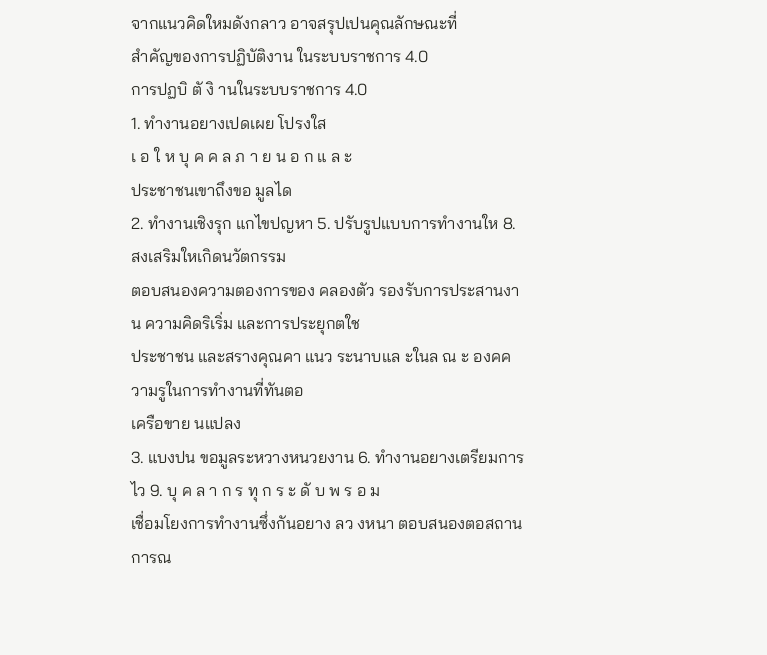จากแนวคิดใหมดังกลาว อาจสรุปเปนคุณลักษณะที่
สำคัญของการปฏิบัติงาน ในระบบราชการ 4.0
การปฏบิ ตั งิ านในระบบราชการ 4.0
1. ทำงานอยางเปดเผย โปรงใส
เ อ ใ ห บุ ค ค ล ภ า ย น อ ก แ ล ะ
ประชาชนเขาถึงขอ มูลได
2. ทำงานเชิงรุก แกไขปญหา 5. ปรับรูปแบบการทำงานให 8. สงเสริมใหเกิดนวัตกรรม
ตอบสนองความตองการของ คลองตัว รองรับการประสานงาน ความคิดริเริ่ม และการประยุกตใช
ประชาชน และสรางคุณคา แนว ระนาบแล ะในล ณ ะ องคความรูในการทำงานที่ทันตอ
เครือขาย นแปลง
3. แบงปน ขอมูลระหวางหนวยงาน 6. ทำงานอยางเตรียมการไว 9. บุ ค ล า ก ร ทุ ก ร ะ ดั บ พ ร อ ม
เชื่อมโยงการทำงานซึ่งกันอยาง ลว งหนา ตอบสนองตอสถานการณ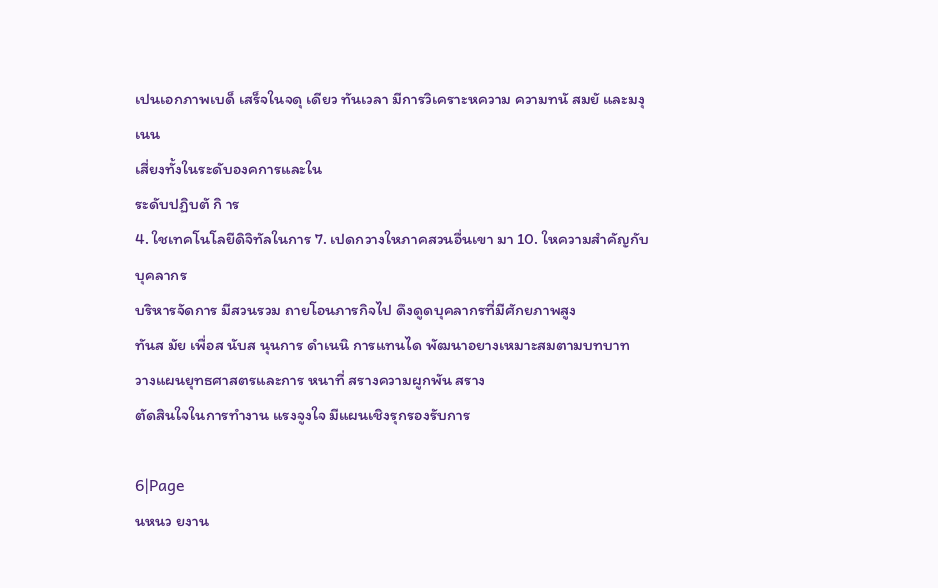เปนเอกภาพเบด็ เสร็จในจดุ เดียว ทันเวลา มีการวิเคราะหความ ความทนั สมยั และมงุ เนน
เสี่ยงทั้งในระดับองคการและใน
ระดับปฏิบตั กิ าร
4. ใชเทคโนโลยีดิจิทัลในการ 7. เปดกวางใหภาคสวนอื่นเขา มา 10. ใหความสำคัญกับบุคลากร
บริหารจัดการ มีสวนรวม ถายโอนภารกิจไป ดึงดูดบุคลากรที่มีศักยภาพสูง
ทันส มัย เพื่อส นับส นุนการ ดำเนนิ การแทนได พัฒนาอยางเหมาะสมตามบทบาท
วางแผนยุทธศาสตรและการ หนาที่ สรางความผูกพัน สราง
ตัดสินใจในการทำงาน แรงจูงใจ มีแผนเชิงรุกรองรับการ

6|Page
นหนว ยงาน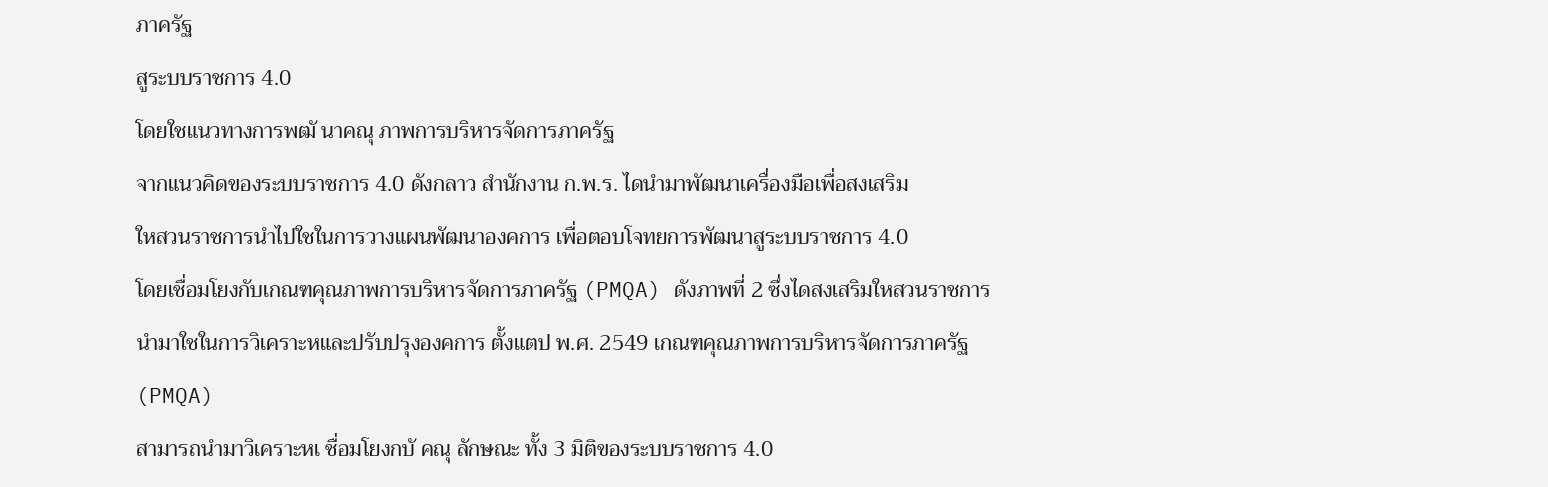ภาครัฐ
สูระบบราชการ 4.0
โดยใชแนวทางการพฒั นาคณุ ภาพการบริหารจัดการภาครัฐ
จากแนวคิดของระบบราชการ 4.0 ดังกลาว สำนักงาน ก.พ.ร. ไดนำมาพัฒนาเครื่องมือเพื่อสงเสริม
ใหสวนราชการนำไปใชในการวางแผนพัฒนาองคการ เพื่อตอบโจทยการพัฒนาสูระบบราชการ 4.0
โดยเชื่อมโยงกับเกณฑคุณภาพการบริหารจัดการภาครัฐ (PMQA) ดังภาพที่ 2 ซึ่งไดสงเสริมใหสวนราชการ
นำมาใชในการวิเคราะหและปรับปรุงองคการ ตั้งแตป พ.ศ. 2549 เกณฑคุณภาพการบริหารจัดการภาครัฐ
(PMQA)
สามารถนำมาวิเคราะหเ ชื่อมโยงกบั คณุ ลักษณะ ทั้ง 3 มิติของระบบราชการ 4.0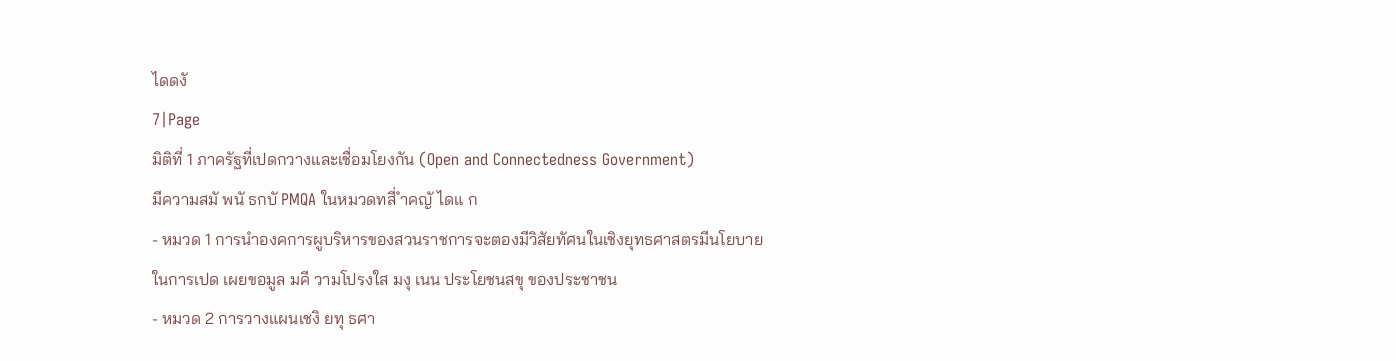ไดดงั
7|Page
มิติที่ 1 ภาครัฐที่เปดกวางและเชื่อมโยงกัน (Open and Connectedness Government)
มีความสมั พนั ธกบั PMQA ในหมวดทสี่ ำคญั ไดแ ก
- หมวด 1 การนำองคการผูบริหารของสวนราชการจะตองมีวิสัยทัศนในเชิงยุทธศาสตรมีนโยบาย
ในการเปด เผยขอมูล มคี วามโปรงใส มงุ เนน ประโยชนสขุ ของประชาชน
- หมวด 2 การวางแผนเชงิ ยทุ ธศา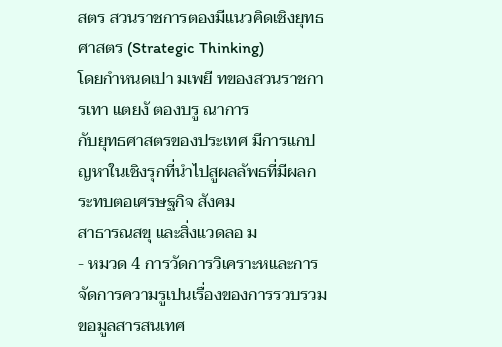สตร สวนราชการตองมีแนวคิดเชิงยุทธศาสตร (Strategic Thinking)
โดยกำหนดเปา มเพยี ทของสวนราชการเทา แตยงั ตองบรู ณาการ
กับยุทธศาสตรของประเทศ มีการแกปญหาในเชิงรุกที่นำไปสูผลลัพธที่มีผลกระทบตอเศรษฐกิจ สังคม
สาธารณสขุ และสิ่งแวดลอ ม
- หมวด 4 การวัดการวิเคราะหและการจัดการความรูเปนเรื่องของการรวบรวมขอมูลสารสนเทศ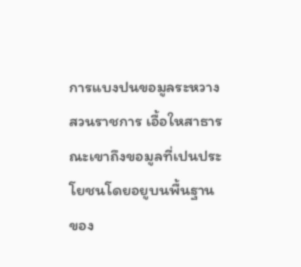การแบงปนขอมูลระหวางสวนราชการ เอื้อใหสาธารณะเขาถึงขอมูลที่เปนประโยชนโดยอยูบนพื้นฐาน
ของ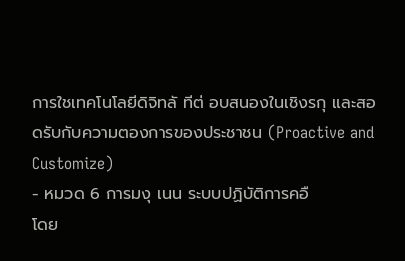การใชเทคโนโลยีดิจิทลั ทีต่ อบสนองในเชิงรกุ และสอดรับกับความตองการของประชาชน (Proactive and
Customize)
- หมวด 6 การมงุ เนน ระบบปฏิบัติการคอื
โดย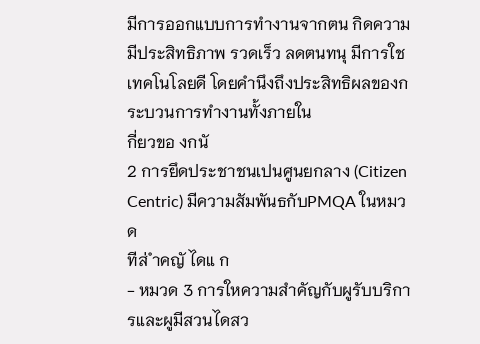มีการออกแบบการทำงานจากตน กิดความมีประสิทธิภาพ รวดเร็ว ลดตนทนุ มีการใช
เทคโนโลยดี โดยคำนึงถึงประสิทธิผลของกระบวนการทำงานทั้งภายใน
กี่ยวขอ งกนั
2 การยึดประชาชนเปนศูนยกลาง (Citizen Centric) มีความสัมพันธกับPMQA ในหมวด
ทีส่ ำคญั ไดแ ก
- หมวด 3 การใหความสำคัญกับผูรับบริการและผูมีสวนไดสว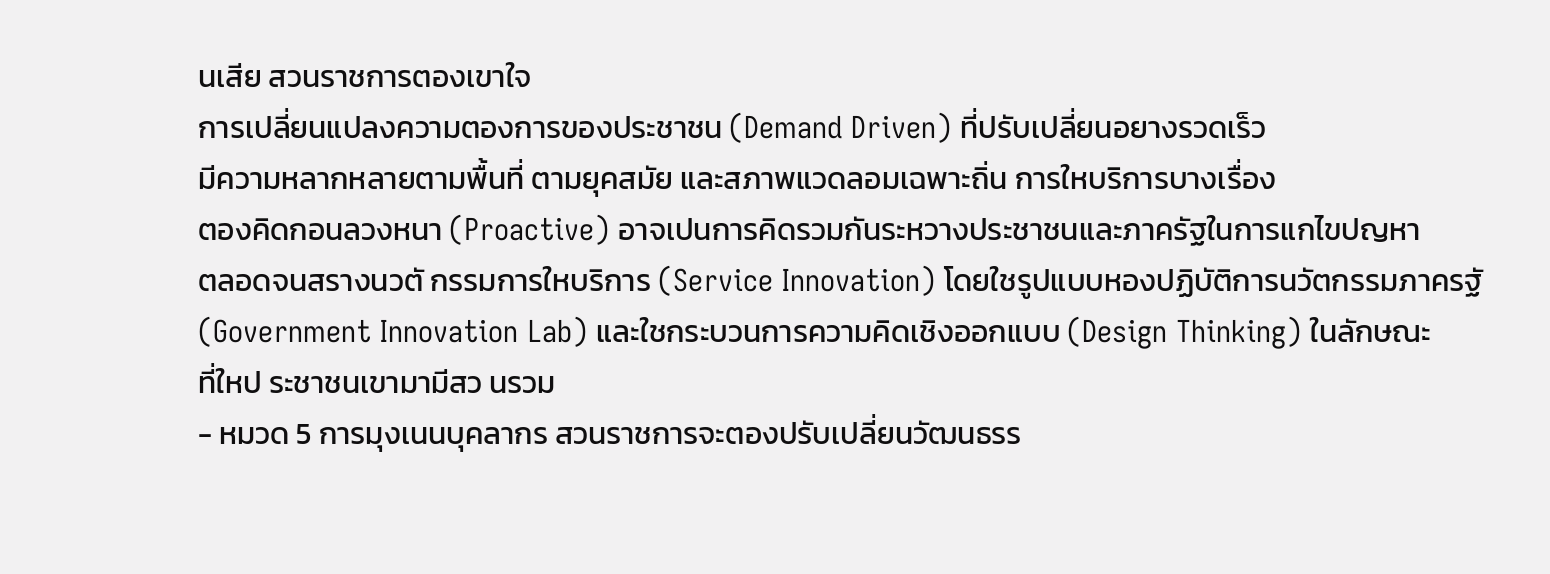นเสีย สวนราชการตองเขาใจ
การเปลี่ยนแปลงความตองการของประชาชน (Demand Driven) ที่ปรับเปลี่ยนอยางรวดเร็ว
มีความหลากหลายตามพื้นที่ ตามยุคสมัย และสภาพแวดลอมเฉพาะถิ่น การใหบริการบางเรื่อง
ตองคิดกอนลวงหนา (Proactive) อาจเปนการคิดรวมกันระหวางประชาชนและภาครัฐในการแกไขปญหา
ตลอดจนสรางนวตั กรรมการใหบริการ (Service Innovation) โดยใชรูปแบบหองปฏิบัติการนวัตกรรมภาครฐั
(Government Innovation Lab) และใชกระบวนการความคิดเชิงออกแบบ (Design Thinking) ในลักษณะ
ที่ใหป ระชาชนเขามามีสว นรวม
- หมวด 5 การมุงเนนบุคลากร สวนราชการจะตองปรับเปลี่ยนวัฒนธรร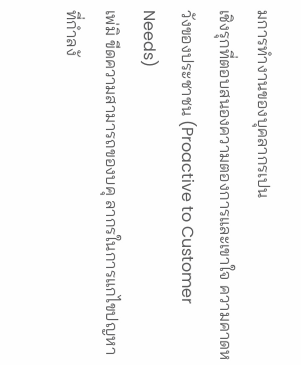มการทำงานของบุคลากรเปน
เชิงรุกที่ตอบสนองความตองการและเขาใจ ความคาดหวังของประชาชน (Proactive to Customer Needs)
เพ่มิ ขีดความสามารถของบคุ ลากรในการแกไขปญหาที่กำลงั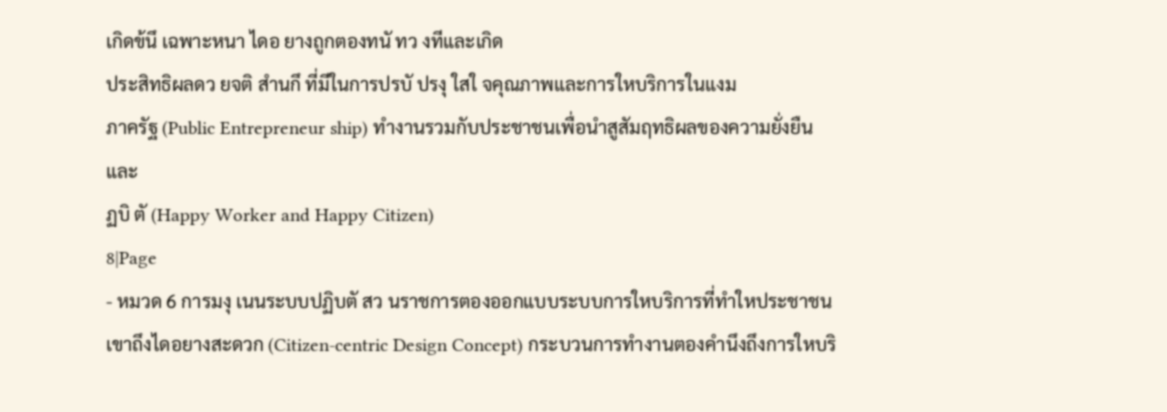เกิดข้นึ เฉพาะหนา ไดอ ยางถูกตองทนั ทว งทีและเกิด
ประสิทธิผลดว ยจติ สำนกึ ที่มีในการปรบั ปรงุ ใสใ จคุณภาพและการใหบริการในแงม
ภาครัฐ (Public Entrepreneur ship) ทำงานรวมกับประชาชนเพื่อนำสูสัมฤทธิผลของความยั่งยืนและ
ฏบิ ตั (Happy Worker and Happy Citizen)
8|Page
- หมวด 6 การมงุ เนนระบบปฏิบตั สว นราชการตองออกแบบระบบการใหบริการที่ทำใหประชาชน
เขาถึงไดอยางสะดวก (Citizen-centric Design Concept) กระบวนการทำงานตองคำนึงถึงการใหบริ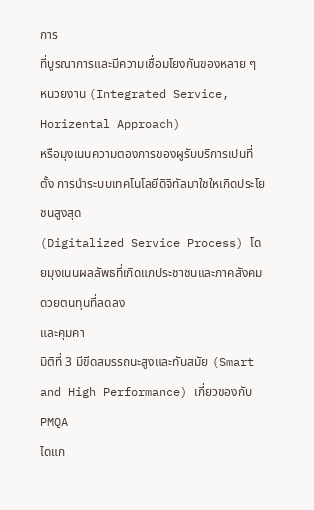การ
ที่บูรณาการและมีความเชื่อมโยงกันของหลาย ๆ หนวยงาน (Integrated Service, Horizental Approach)
หรือมุงเนนความตองการของผูรับบริการเปนที่ตั้ง การนำระบบเทคโนโลยีดิจิทัลมาใชใหเกิดประโยชนสูงสุด
(Digitalized Service Process) โดยมุงเนนผลลัพธที่เกิดแกประชาชนและภาคสังคมดวยตนทุนที่ลดลง
และคุมคา
มิติที่ 3 มีขีดสมรรถนะสูงและทันสมัย (Smart and High Performance) เกี่ยวของกับ PMQA
ไดแก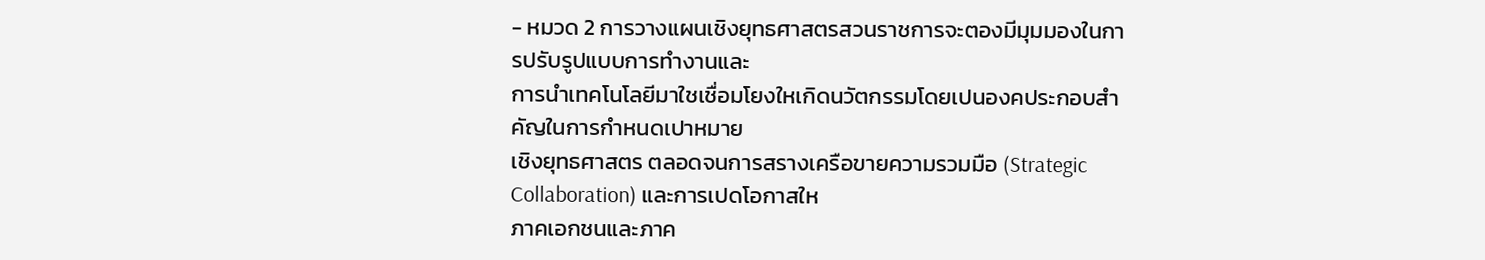- หมวด 2 การวางแผนเชิงยุทธศาสตรสวนราชการจะตองมีมุมมองในการปรับรูปแบบการทำงานและ
การนำเทคโนโลยีมาใชเชื่อมโยงใหเกิดนวัตกรรมโดยเปนองคประกอบสำคัญในการกำหนดเปาหมาย
เชิงยุทธศาสตร ตลอดจนการสรางเครือขายความรวมมือ (Strategic Collaboration) และการเปดโอกาสให
ภาคเอกชนและภาค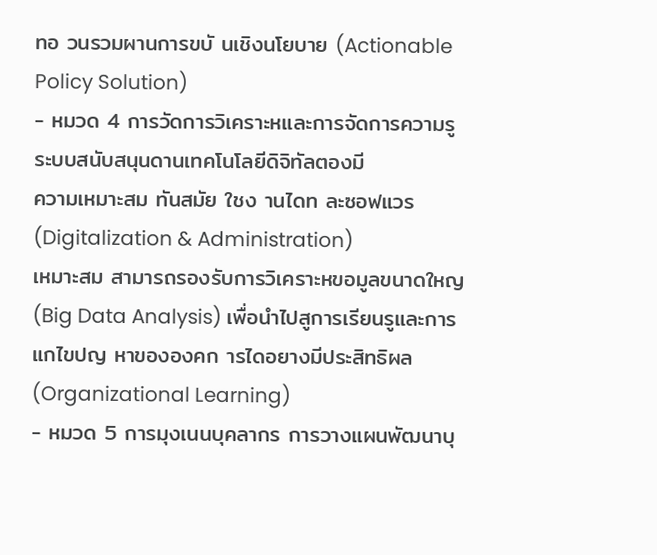ทอ วนรวมผานการขบั นเชิงนโยบาย (Actionable Policy Solution)
- หมวด 4 การวัดการวิเคราะหและการจัดการความรู ระบบสนับสนุนดานเทคโนโลยีดิจิทัลตองมี
ความเหมาะสม ทันสมัย ใชง านไดท ละซอฟแวร (Digitalization & Administration)
เหมาะสม สามารถรองรับการวิเคราะหขอมูลขนาดใหญ (Big Data Analysis) เพื่อนำไปสูการเรียนรูและการ
แกไขปญ หาขององคก ารไดอยางมีประสิทธิผล (Organizational Learning)
- หมวด 5 การมุงเนนบุคลากร การวางแผนพัฒนาบุ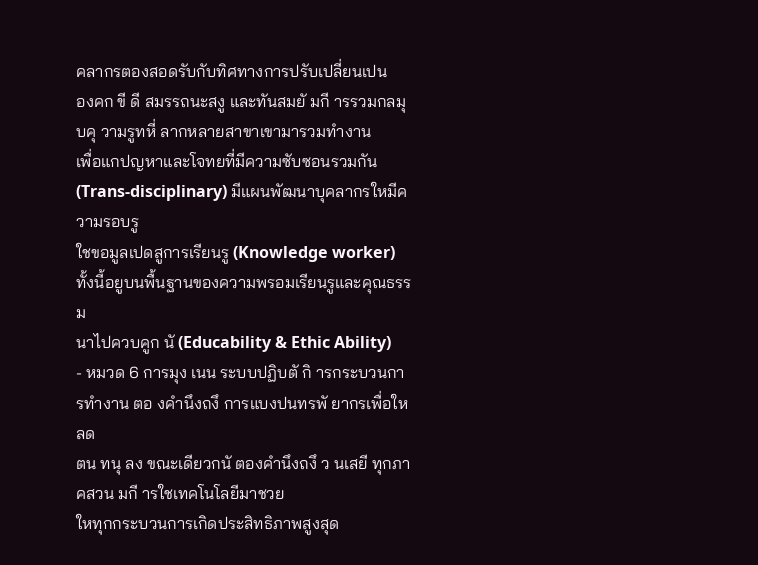คลากรตองสอดรับกับทิศทางการปรับเปลี่ยนเปน
องคก ขี ดี สมรรถนะสงู และทันสมยั มกี ารรวมกลมุ บคุ วามรูทหี่ ลากหลายสาขาเขามารวมทำงาน
เพื่อแกปญหาและโจทยที่มีความซับซอนรวมกัน (Trans-disciplinary) มีแผนพัฒนาบุคลากรใหมีความรอบรู
ใชขอมูลเปดสูการเรียนรู (Knowledge worker) ทั้งนี้อยูบนพื้นฐานของความพรอมเรียนรูและคุณธรรม
นาไปควบคูก นั (Educability & Ethic Ability)
- หมวด 6 การมุง เนน ระบบปฏิบตั กิ ารกระบวนการทำงาน ตอ งคำนึงถงึ การแบงปนทรพั ยากรเพื่อใหลด
ตน ทนุ ลง ขณะเดียวกนั ตองคำนึงถงึ ว นเสยี ทุกภาคสวน มกี ารใชเทคโนโลยีมาชวย
ใหทุกกระบวนการเกิดประสิทธิภาพสูงสุด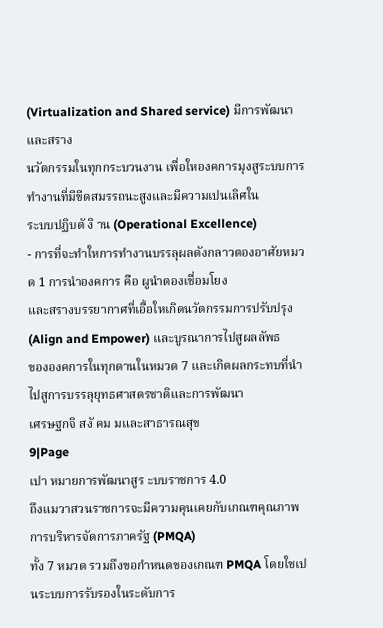(Virtualization and Shared service) มีการพัฒนาและสราง
นวัตกรรมในทุกกระบวนงาน เพื่อใหองคการมุงสูระบบการทำงานที่มีขีดสมรรถนะสูงและมีความเปนเลิศใน
ระบบปฏิบตั งิ าน (Operational Excellence)
- การที่จะทำใหการทำงานบรรลุผลดังกลาวตองอาศัยหมวด 1 การนำองคการ คือ ผูนำตองเชื่อมโยง
และสรางบรรยากาศที่เอื้อใหเกิดนวัตกรรมการปรับปรุง (Align and Empower) และบูรณาการไปสูผลลัพธ
ขององคการในทุกดานในหมวด 7 และเกิดผลกระทบที่นำไปสูการบรรลุยุทธศาสตรชาติและการพัฒนา
เศรษฐกจิ สงั คม มและสาธารณสุข
9|Page
เปา หมายการพัฒนาสูร ะบบราชการ 4.0
ถึงแมวาสวนราชการจะมีความคุนเคยกับเกณฑคุณภาพการบริหารจัดการภาครัฐ (PMQA)
ทั้ง 7 หมวด รวมถึงขอกำหนดของเกณฑ PMQA โดยใชเปนระบบการรับรองในระดับการ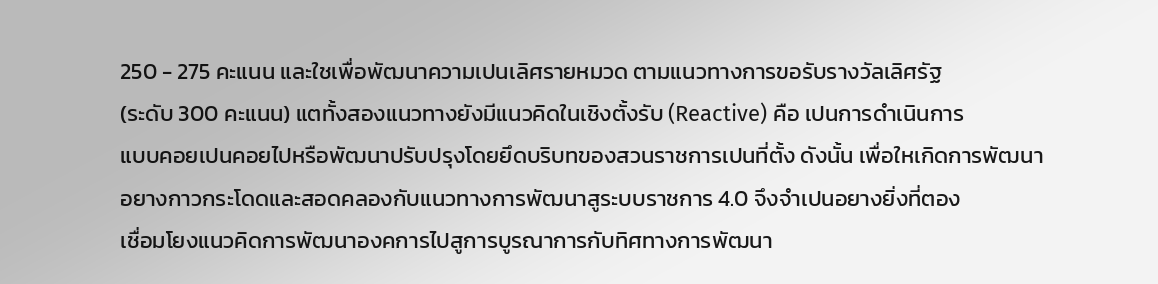250 - 275 คะแนน และใชเพื่อพัฒนาความเปนเลิศรายหมวด ตามแนวทางการขอรับรางวัลเลิศรัฐ
(ระดับ 300 คะแนน) แตทั้งสองแนวทางยังมีแนวคิดในเชิงตั้งรับ (Reactive) คือ เปนการดำเนินการ
แบบคอยเปนคอยไปหรือพัฒนาปรับปรุงโดยยึดบริบทของสวนราชการเปนที่ตั้ง ดังนั้น เพื่อใหเกิดการพัฒนา
อยางกาวกระโดดและสอดคลองกับแนวทางการพัฒนาสูระบบราชการ 4.0 จึงจำเปนอยางยิ่งที่ตอง
เชื่อมโยงแนวคิดการพัฒนาองคการไปสูการบูรณาการกับทิศทางการพัฒนา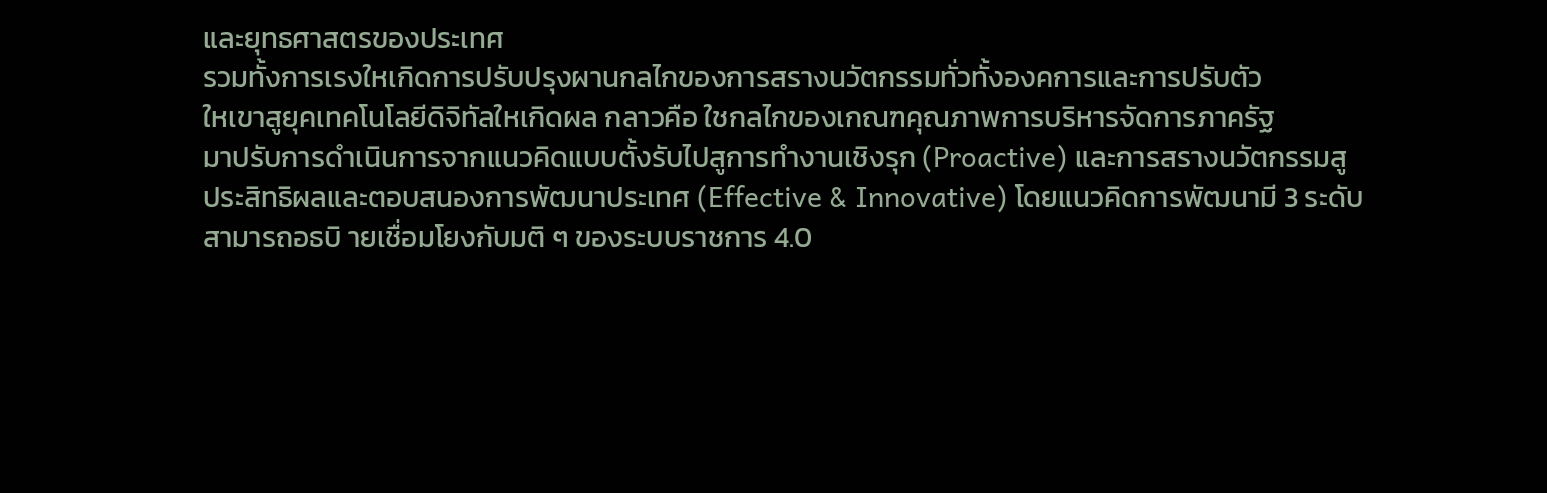และยุทธศาสตรของประเทศ
รวมทั้งการเรงใหเกิดการปรับปรุงผานกลไกของการสรางนวัตกรรมทั่วทั้งองคการและการปรับตัว
ใหเขาสูยุคเทคโนโลยีดิจิทัลใหเกิดผล กลาวคือ ใชกลไกของเกณฑคุณภาพการบริหารจัดการภาครัฐ
มาปรับการดำเนินการจากแนวคิดแบบตั้งรับไปสูการทำงานเชิงรุก (Proactive) และการสรางนวัตกรรมสู
ประสิทธิผลและตอบสนองการพัฒนาประเทศ (Effective & Innovative) โดยแนวคิดการพัฒนามี 3 ระดับ
สามารถอธบิ ายเชื่อมโยงกับมติ ๆ ของระบบราชการ 4.0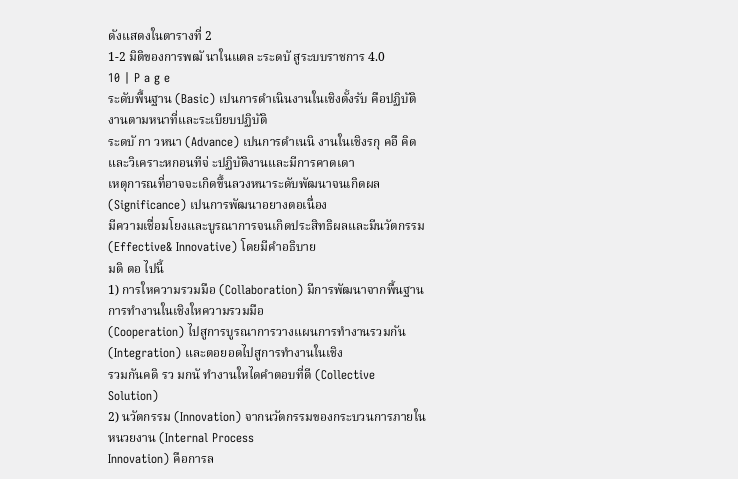ดังแสดงในตารางที่ 2
1-2 มิติของการพฒั นาในแตล ะระดบั สูระบบราชการ 4.0
10 | P a g e
ระดับพื้นฐาน (Basic) เปนการดำเนินงานในเชิงตั้งรับ คือปฏิบัติงานตามหนาที่และระเบียบปฏิบัติ
ระดบั กา วหนา (Advance) เปนการดำเนนิ งานในเชิงรกุ คอื คิดและวิเคราะหกอนทีจ่ ะปฏิบัติงานและมีการคาดเดา
เหตุการณที่อาจจะเกิดขึ้นลวงหนาระดับพัฒนาจนเกิดผล (Significance) เปนการพัฒนาอยางตอเนื่อง
มีความเชื่อมโยงและบูรณาการจนเกิดประสิทธิผลและมีนวัตกรรม (Effective& Innovative) โดยมีคำอธิบาย
มติ ตอ ไปนี้
1) การใหความรวมมือ (Collaboration) มีการพัฒนาจากพื้นฐานการทำงานในเชิงใหความรวมมือ
(Cooperation) ไปสูการบูรณาการวางแผนการทำงานรวมกัน (Integration) และตอยอดไปสูการทำงานในเชิง
รวมกันคดิ รว มกนั ทำงานใหไดคำตอบที่ดี (Collective Solution)
2) นวัตกรรม (Innovation) จากนวัตกรรมของกระบวนการภายในหนวยงาน (Internal Process
Innovation) คือการล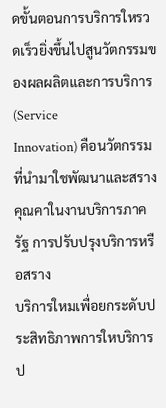ดขั้นตอนการบริการใหรวดเร็วยิ่งขึ้นไปสูนวัตกรรมของผลผลิตและการบริการ (Service
Innovation) คือนวัตกรรมที่นำมาใชพัฒนาและสรางคุณคาในงานบริการภาครัฐ การปรับปรุงบริการหรือสราง
บริการใหมเพื่อยกระดับประสิทธิภาพการใหบริการป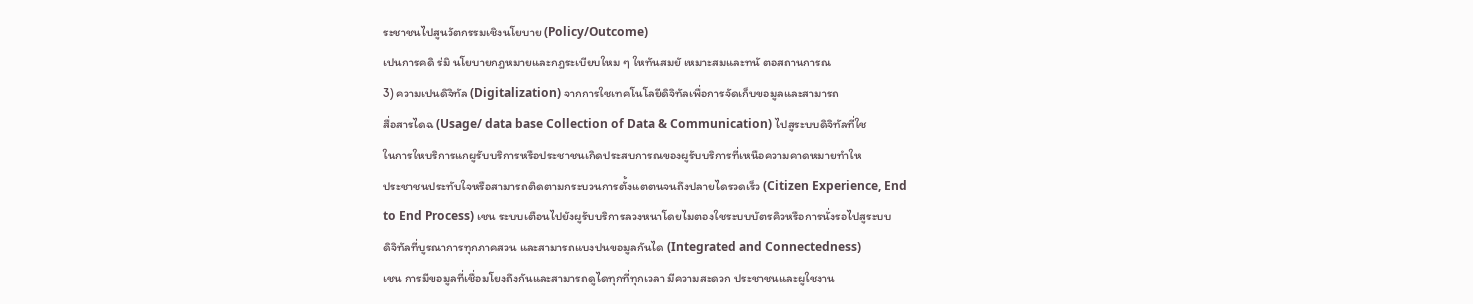ระชาชนไปสูนวัตกรรมเชิงนโยบาย (Policy/Outcome)
เปนการคดิ ร่มิ นโยบายกฎหมายและกฎระเบียบใหม ๆ ใหทันสมยั เหมาะสมและทนั ตอสถานการณ
3) ความเปนดิจิทัล (Digitalization) จากการใชเทคโนโลยีดิจิทัลเพื่อการจัดเก็บขอมูลและสามารถ
สื่อสารไดฉ (Usage/ data base Collection of Data & Communication) ไปสูระบบดิจิทัลที่ใช
ในการใหบริการแกผูรับบริการหรือประชาชนเกิดประสบการณของผูรับบริการที่เหนือความคาดหมายทำให
ประชาชนประทับใจหรือสามารถติดตามกระบวนการตั้งแตตนจนถึงปลายไดรวดเร็ว (Citizen Experience, End
to End Process) เชน ระบบเตือนไปยังผูรับบริการลวงหนาโดยไมตองใชระบบบัตรคิวหรือการนั่งรอไปสูระบบ
ดิจิทัลที่บูรณาการทุกภาคสวน และสามารถแบงปนขอมูลกันได (Integrated and Connectedness)
เชน การมีขอมูลที่เชื่อมโยงถึงกันและสามารถดูไดทุกที่ทุกเวลา มีความสะดวก ประชาชนและผูใชงาน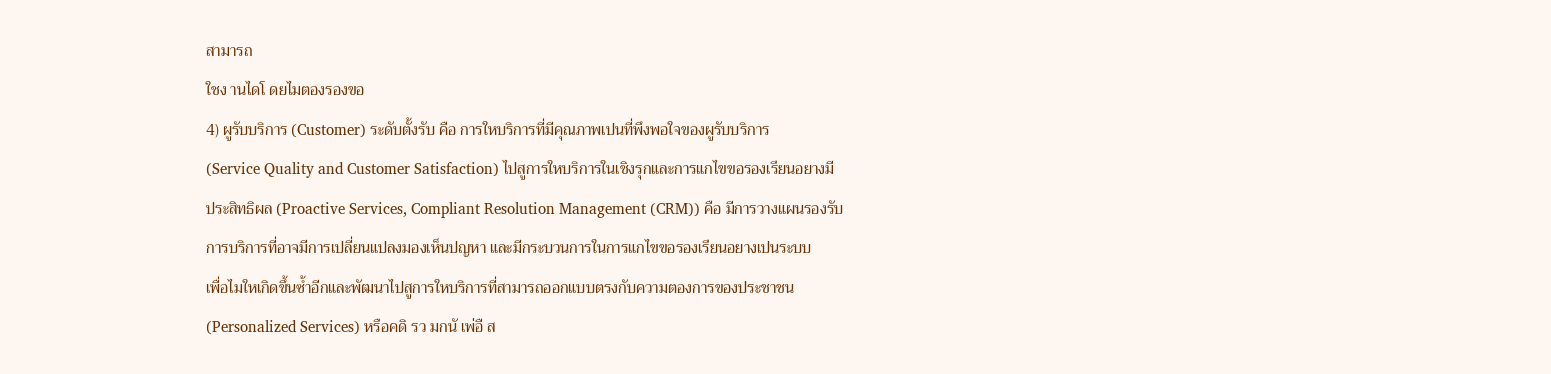สามารถ
ใชง านไดโ ดยไมตองรองขอ
4) ผูรับบริการ (Customer) ระดับตั้งรับ คือ การใหบริการที่มีคุณภาพเปนที่พึงพอใจของผูรับบริการ
(Service Quality and Customer Satisfaction) ไปสูการใหบริการในเชิงรุกและการแกไขขอรองเรียนอยางมี
ประสิทธิผล (Proactive Services, Compliant Resolution Management (CRM)) คือ มีการวางแผนรองรับ
การบริการที่อาจมีการเปลี่ยนแปลงมองเห็นปญหา และมีกระบวนการในการแกไขขอรองเรียนอยางเปนระบบ
เพื่อไมใหเกิดขึ้นซ้ำอีกและพัฒนาไปสูการใหบริการที่สามารถออกแบบตรงกับความตองการของประชาชน
(Personalized Services) หรือคดิ รว มกนั เพ่อื ส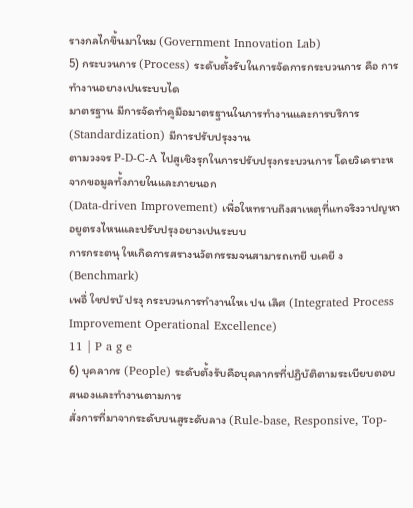รางกลไกขึ้นมาใหม (Government Innovation Lab)
5) กระบวนการ (Process) ระดับตั้งรับในการจัดการกระบวนการ คือ การทำงานอยางเปนระบบได
มาตรฐาน มีการจัดทำคูมือมาตรฐานในการทำงานและการบริการ (Standardization) มีการปรับปรุงงาน
ตามวงจร P-D-C-A ไปสูเชิงรุกในการปรับปรุงกระบวนการ โดยวิเคราะหจากขอมูลทั้งภายในและภายนอก
(Data-driven Improvement) เพื่อใหทราบถึงสาเหตุที่แทจริงวาปญหาอยูตรงไหนและปรับปรุงอยางเปนระบบ
การกระตนุ ใหเกิดการสรางนวัตกรรมจนสามารถเทยี บเคยี ง (Benchmark)
เพอื่ ใชปรบั ปรงุ กระบวนการทำงานใหเ ปน เลิศ (Integrated Process Improvement Operational Excellence)
11 | P a g e
6) บุคลากร (People) ระดับตั้งรับคือบุคลากรที่ปฏิบัติตามระเบียบตอบสนองและทำงานตามการ
สั่งการที่มาจากระดับบนสูระดับลาง (Rule-base, Responsive, Top-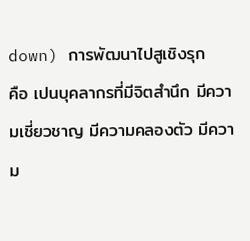down) การพัฒนาไปสูเชิงรุก
คือ เปนบุคลากรที่มีจิตสำนึก มีความเชี่ยวชาญ มีความคลองตัว มีความ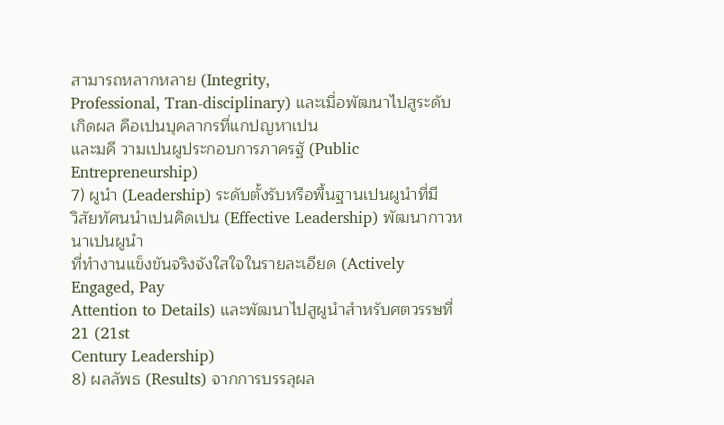สามารถหลากหลาย (Integrity,
Professional, Tran-disciplinary) และเมื่อพัฒนาไปสูระดับเกิดผล คือเปนบุคลากรที่แกปญหาเปน
และมคี วามเปนผูประกอบการภาครฐั (Public Entrepreneurship)
7) ผูนำ (Leadership) ระดับตั้งรับหรือพื้นฐานเปนผูนำที่มี
วิสัยทัศนนำเปนคิดเปน (Effective Leadership) พัฒนากาวหนาเปนผูนำ
ที่ทำงานแข็งขันจริงจังใสใจในรายละเอียด (Actively Engaged, Pay
Attention to Details) และพัฒนาไปสูผูนำสำหรับศตวรรษที่ 21 (21st
Century Leadership)
8) ผลลัพธ (Results) จากการบรรลุผล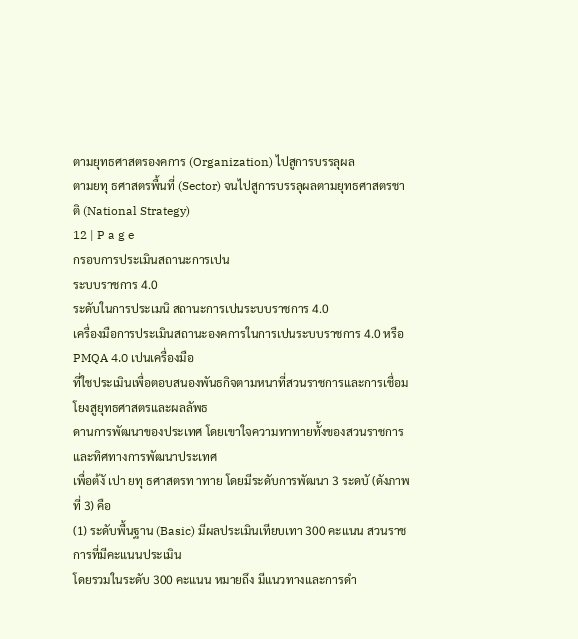ตามยุทธศาสตรองคการ (Organization) ไปสูการบรรลุผล
ตามยทุ ธศาสตรพื้นที่ (Sector) จนไปสูการบรรลุผลตามยุทธศาสตรชาติ (National Strategy)
12 | P a g e
กรอบการประเมินสถานะการเปน
ระบบราชการ 4.0
ระดับในการประเมนิ สถานะการเปนระบบราชการ 4.0
เครื่องมือการประเมินสถานะองคการในการเปนระบบราชการ 4.0 หรือ PMQA 4.0 เปนเครื่องมือ
ที่ใชประเมินเพื่อตอบสนองพันธกิจตามหนาที่สวนราชการและการเชื่อมโยงสูยุทธศาสตรและผลลัพธ
ดานการพัฒนาของประเทศ โดยเขาใจความทาทายทั้งของสวนราชการและทิศทางการพัฒนาประเทศ
เพื่อต้งั เปา ยทุ ธศาสตรท าทาย โดยมีระดับการพัฒนา 3 ระดบั (ดังภาพที่ 3) คือ
(1) ระดับพื้นฐาน (Basic) มีผลประเมินเทียบเทา 300 คะแนน สวนราชการที่มีคะแนนประเมิน
โดยรวมในระดับ 300 คะแนน หมายถึง มีแนวทางและการดำ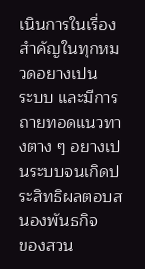เนินการในเรื่องสำคัญในทุกหมวดอยางเปน
ระบบ และมีการถายทอดแนวทางตาง ๆ อยางเปนระบบจนเกิดประสิทธิผลตอบสนองพันธกิจ
ของสวน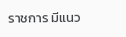ราชการ มีแนว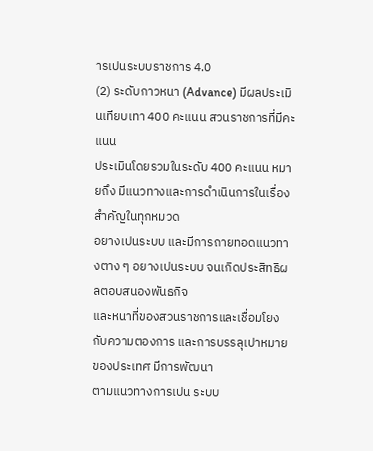ารเปนระบบราชการ 4.0
(2) ระดับกาวหนา (Advance) มีผลประเมินเทียบเทา 400 คะแนน สวนราชการที่มีคะแนน
ประเมินโดยรวมในระดับ 400 คะแนน หมายถึง มีแนวทางและการดำเนินการในเรื่องสำคัญในทุกหมวด
อยางเปนระบบ และมีการถายทอดแนวทางตาง ๆ อยางเปนระบบ จนเกิดประสิทธิผลตอบสนองพันธกิจ
และหนาที่ของสวนราชการและเชื่อมโยงกับความตองการ และการบรรลุเปาหมายของประเทศ มีการพัฒนา
ตามแนวทางการเปน ระบบ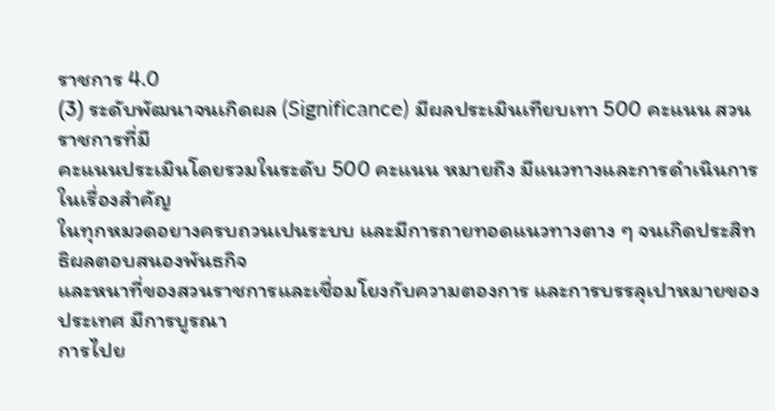ราชการ 4.0
(3) ระดับพัฒนาจนเกิดผล (Significance) มีผลประเมินเทียบเทา 500 คะแนน สวนราชการที่มี
คะแนนประเมินโดยรวมในระดับ 500 คะแนน หมายถึง มีแนวทางและการดำเนินการในเรื่องสำคัญ
ในทุกหมวดอยางครบถวนเปนระบบ และมีการถายทอดแนวทางตาง ๆ จนเกิดประสิทธิผลตอบสนองพันธกิจ
และหนาที่ของสวนราชการและเชื่อมโยงกับความตองการ และการบรรลุเปาหมายของประเทศ มีการบูรณา
การไปย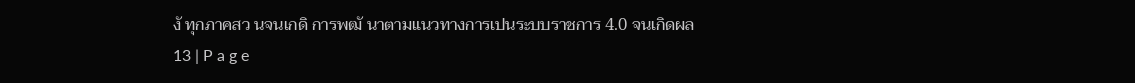งั ทุกภาคสว นจนเกดิ การพฒั นาตามแนวทางการเปนระบบราชการ 4.0 จนเกิดผล
13 | P a g e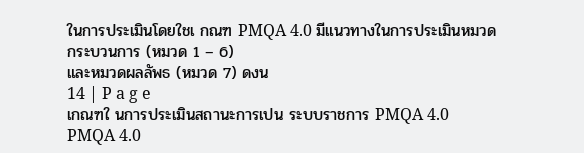ในการประเมินโดยใชเ กณฑ PMQA 4.0 มีแนวทางในการประเมินหมวดกระบวนการ (หมวด 1 – 6)
และหมวดผลลัพธ (หมวด 7) ดงน
14 | P a g e
เกณฑใ นการประเมินสถานะการเปน ระบบราชการ PMQA 4.0
PMQA 4.0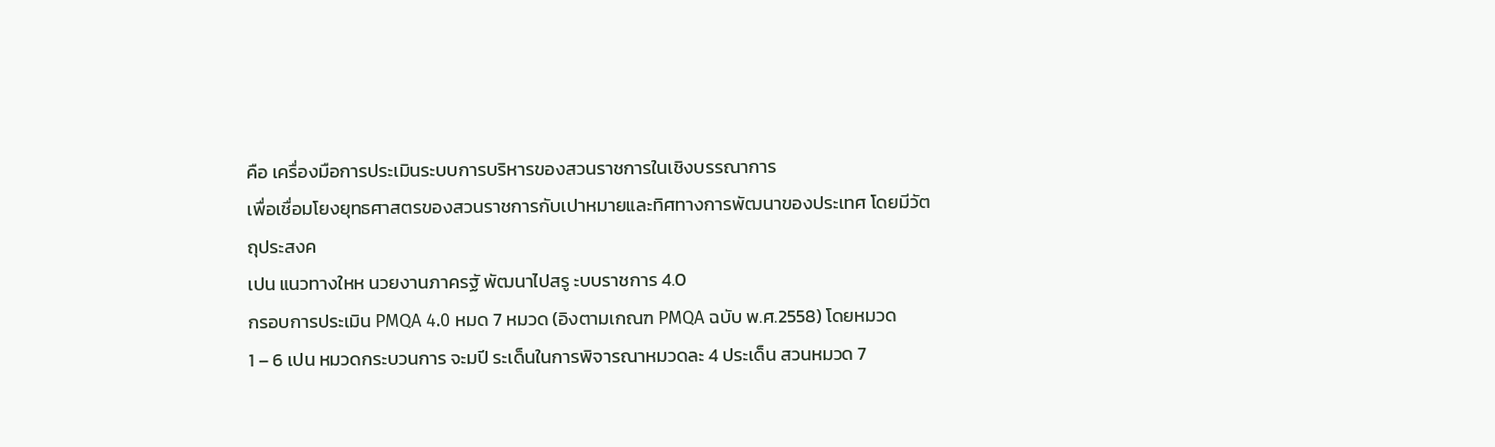คือ เครื่องมือการประเมินระบบการบริหารของสวนราชการในเชิงบรรณาการ
เพื่อเชื่อมโยงยุทธศาสตรของสวนราชการกับเปาหมายและทิศทางการพัฒนาของประเทศ โดยมีวัตถุประสงค
เปน แนวทางใหห นวยงานภาครฐั พัฒนาไปสรู ะบบราชการ 4.0
กรอบการประเมิน PMQA 4.0 หมด 7 หมวด (อิงตามเกณฑ PMQA ฉบับ พ.ศ.2558) โดยหมวด
1 – 6 เปน หมวดกระบวนการ จะมปี ระเด็นในการพิจารณาหมวดละ 4 ประเด็น สวนหมวด 7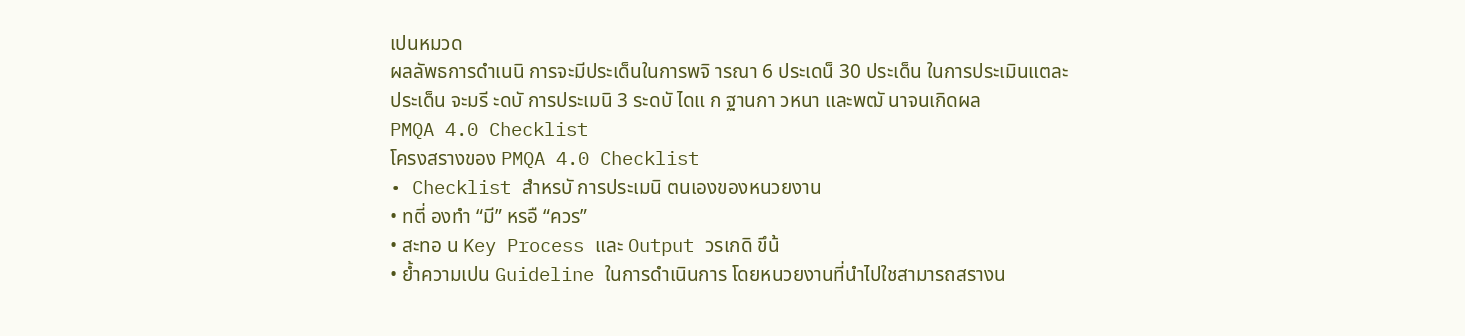เปนหมวด
ผลลัพธการดำเนนิ การจะมีประเด็นในการพจิ ารณา 6 ประเดน็ 30 ประเด็น ในการประเมินแตละ
ประเด็น จะมรี ะดบั การประเมนิ 3 ระดบั ไดแ ก ฐานกา วหนา และพฒั นาจนเกิดผล
PMQA 4.0 Checklist
โครงสรางของ PMQA 4.0 Checklist
• Checklist สำหรบั การประเมนิ ตนเองของหนวยงาน
• ทตี่ องทำ “มี” หรอื “ควร”
• สะทอ น Key Process และ Output วรเกดิ ขึน้
• ย้ำความเปน Guideline ในการดำเนินการ โดยหนวยงานที่นำไปใชสามารถสรางน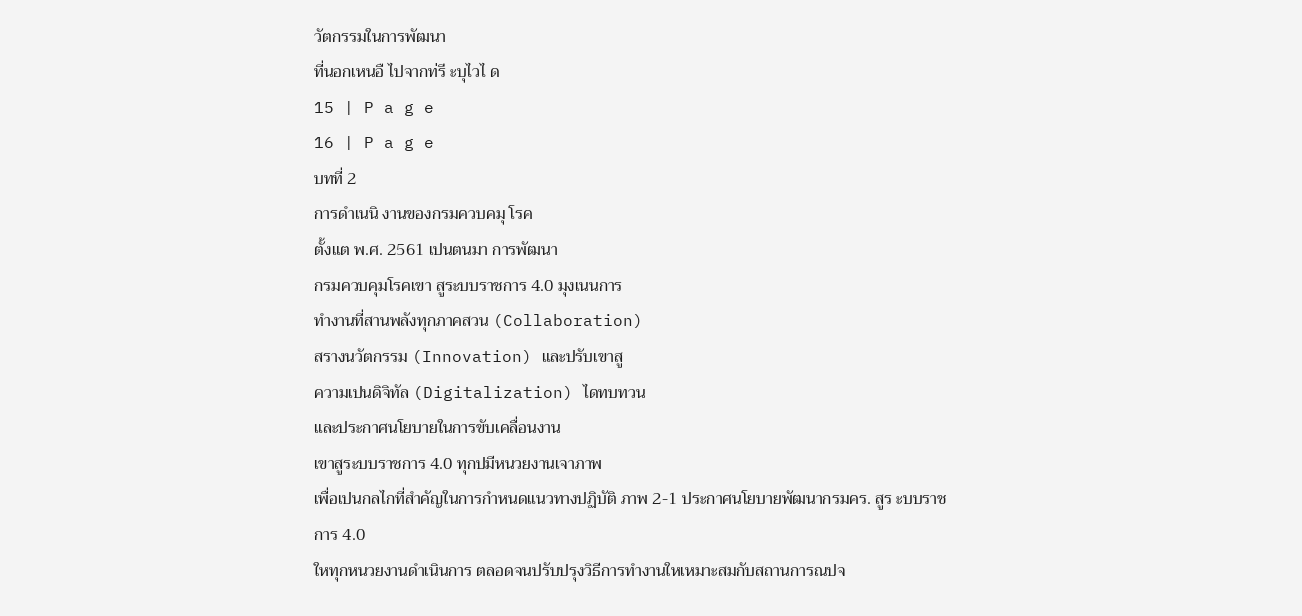วัตกรรมในการพัฒนา
ที่นอกเหนอื ไปจากท่รี ะบุไวไ ด
15 | P a g e
16 | P a g e
บทที่ 2
การดำเนนิ งานของกรมควบคมุ โรค
ตั้งแต พ.ศ. 2561 เปนตนมา การพัฒนา
กรมควบคุมโรคเขา สูระบบราชการ 4.0 มุงเนนการ
ทำงานที่สานพลังทุกภาคสวน (Collaboration)
สรางนวัตกรรม (Innovation) และปรับเขาสู
ความเปนดิจิทัล (Digitalization) ไดทบทวน
และประกาศนโยบายในการขับเคลื่อนงาน
เขาสูระบบราชการ 4.0 ทุกปมีหนวยงานเจาภาพ
เพื่อเปนกลไกที่สำคัญในการกำหนดแนวทางปฏิบัติ ภาพ 2-1 ประกาศนโยบายพัฒนากรมคร. สูร ะบบราชการ 4.0
ใหทุกหนวยงานดำเนินการ ตลอดจนปรับปรุงวิธีการทำงานใหเหมาะสมกับสถานการณปจ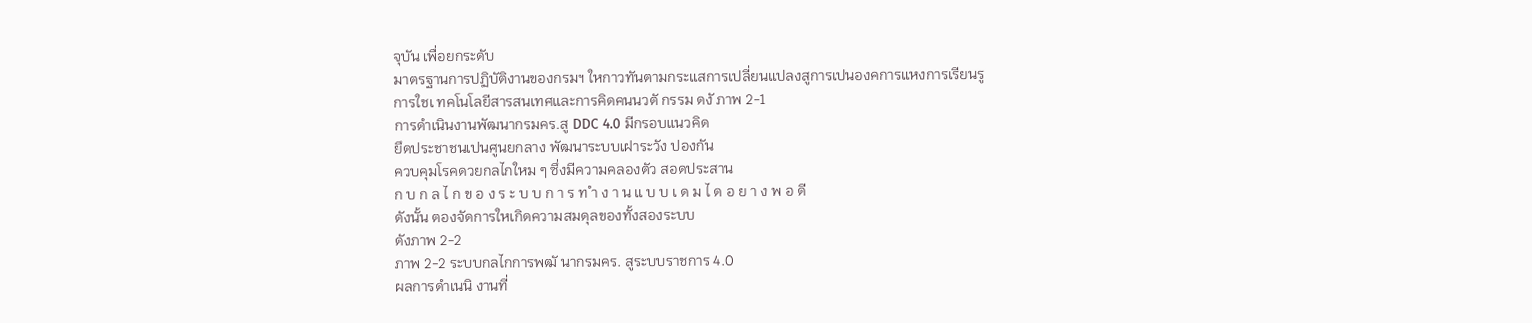จุบัน เพื่อยกระดับ
มาตรฐานการปฏิบัติงานของกรมฯ ใหกาวทันตามกระแสการเปลี่ยนแปลงสูการเปนองคการแหงการเรียนรู
การใชเ ทคโนโลยีสารสนเทศและการคิดคนนวตั กรรม ดงั ภาพ 2-1
การดำเนินงานพัฒนากรมคร.สู DDC 4.0 มีกรอบแนวคิด
ยึดประชาชนเปนศูนยกลาง พัฒนาระบบเฝาระวัง ปองกัน
ควบคุมโรคดวยกลไกใหม ๆ ซึ่งมีความคลองตัว สอดประสาน
ก บ ก ล ไ ก ข อ ง ร ะ บ บ ก า ร ท ำ ง า น แ บ บ เ ด ม ไ ด อ ย า ง พ อ ดี
ดังนั้น ตองจัดการใหเกิดความสมดุลของทั้งสองระบบ
ดังภาพ 2-2
ภาพ 2-2 ระบบกลไกการพฒั นากรมคร. สูระบบราชการ 4.0
ผลการดำเนนิ งานที่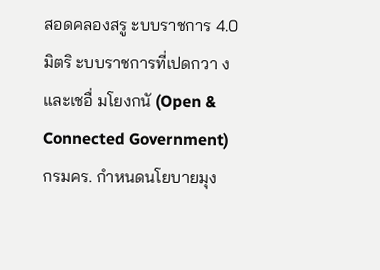สอดคลองสรู ะบบราชการ 4.0
มิตริ ะบบราชการที่เปดกวา งและเชอื่ มโยงกนั (Open & Connected Government)
กรมคร. กำหนดนโยบายมุง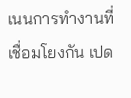เนนการทำงานที่เชื่อมโยงกัน เปด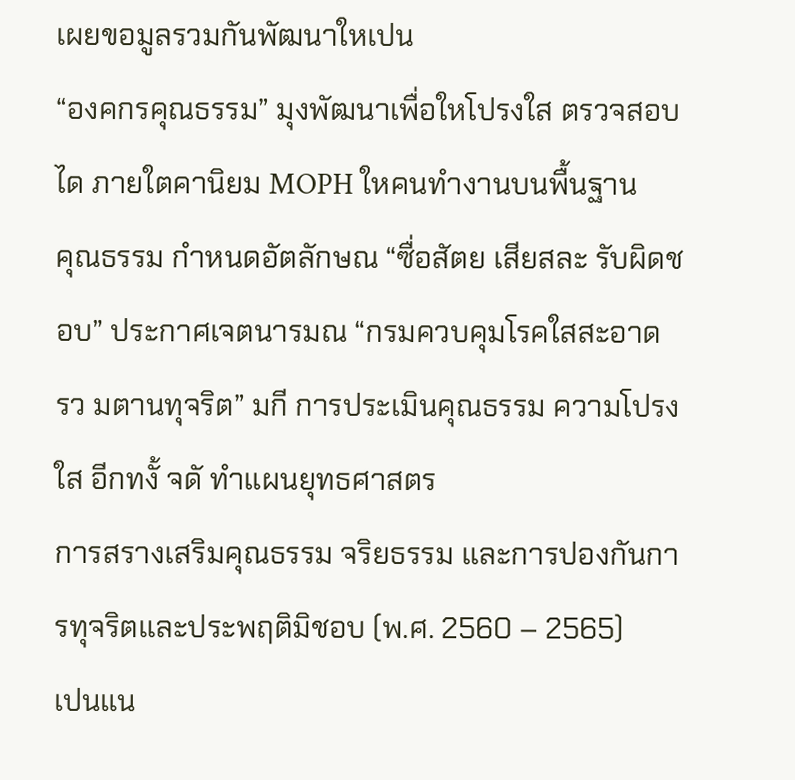เผยขอมูลรวมกันพัฒนาใหเปน
“องคกรคุณธรรม” มุงพัฒนาเพื่อใหโปรงใส ตรวจสอบได ภายใตคานิยม MOPH ใหคนทำงานบนพื้นฐาน
คุณธรรม กำหนดอัตลักษณ “ซื่อสัตย เสียสละ รับผิดชอบ” ประกาศเจตนารมณ “กรมควบคุมโรคใสสะอาด
รว มตานทุจริต” มกี การประเมินคุณธรรม ความโปรงใส อีกทงั้ จดั ทำแผนยุทธศาสตร
การสรางเสริมคุณธรรม จริยธรรม และการปองกันการทุจริตและประพฤติมิชอบ (พ.ศ. 2560 – 2565)
เปนแน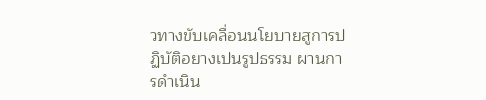วทางขับเคลื่อนนโยบายสูการปฏิบัติอยางเปนรูปธรรม ผานการดำเนิน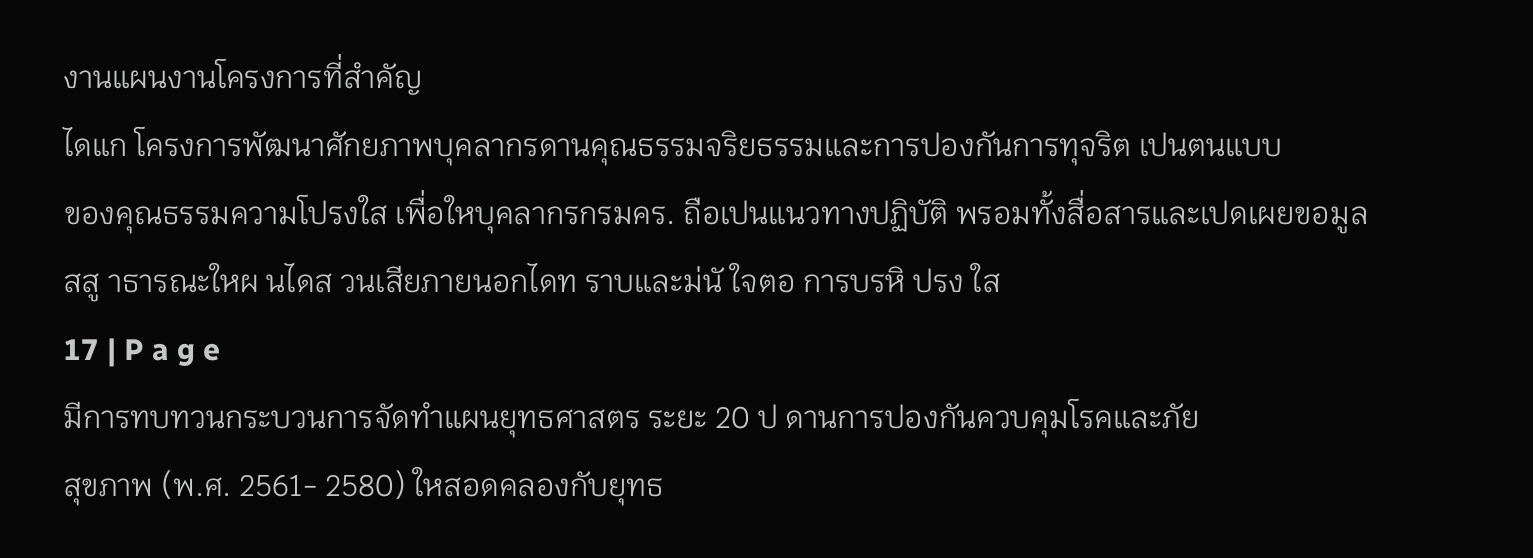งานแผนงานโครงการที่สำคัญ
ไดแก โครงการพัฒนาศักยภาพบุคลากรดานคุณธรรมจริยธรรมและการปองกันการทุจริต เปนตนแบบ
ของคุณธรรมความโปรงใส เพื่อใหบุคลากรกรมคร. ถือเปนแนวทางปฏิบัติ พรอมทั้งสื่อสารและเปดเผยขอมูล
สสู าธารณะใหผ นไดส วนเสียภายนอกไดท ราบและม่นั ใจตอ การบรหิ ปรง ใส
17 | P a g e
มีการทบทวนกระบวนการจัดทำแผนยุทธศาสตร ระยะ 20 ป ดานการปองกันควบคุมโรคและภัย
สุขภาพ (พ.ศ. 2561- 2580) ใหสอดคลองกับยุทธ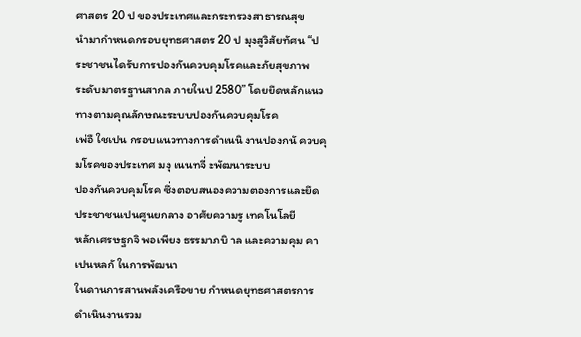ศาสตร 20 ป ของประเทศและกระทรวงสาธารณสุข
นำมากำหนดกรอบยุทธศาสตร 20 ป มุงสูวิสัยทัศน “ประชาชนไดรับการปองกันควบคุมโรคและภัยสุขภาพ
ระดับมาตรฐานสากล ภายในป 2580” โดยยึดหลักแนวทางตามคุณลักษณะระบบปองกันควบคุมโรค
เพ่อื ใชเปน กรอบแนวทางการดำเนนิ งานปองกนั ควบคุมโรคของประเทศ มงุ เนนทจี่ ะพัฒนาระบบ
ปองกันควบคุมโรค ซึ่งตอบสนองความตองการและยึดประชาชนเปนศูนยกลาง อาศัยความรู เทคโนโลยี
หลักเศรษฐกจิ พอเพียง ธรรมาภบิ าล และความคุม คาเปนหลกั ในการพัฒนา
ในดานการสานพลังเครือขาย กำหนดยุทธศาสตรการดำเนินงานรวม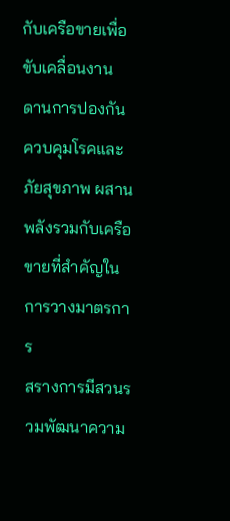กับเครือขายเพื่อขับเคลื่อนงาน
ดานการปองกันควบคุมโรคและภัยสุขภาพ ผสานพลังรวมกับเครือขายที่สำคัญในการวางมาตรการ
สรางการมีสวนรวมพัฒนาความ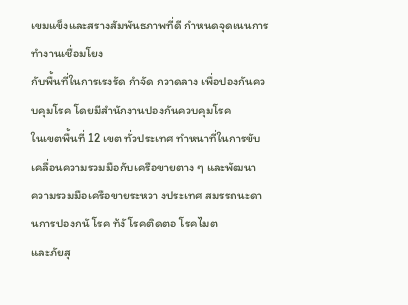เขมแข็งและสรางสัมพันธภาพที่ดี กำหนดจุดเนนการทำงานเชื่อมโยง
กับพื้นที่ในการเรงรัด กำจัด กวาดลาง เพื่อปองกันควบคุมโรค โดยมีสำนักงานปองกันควบคุมโรค
ในเขตพื้นที่ 12 เขต ทั่วประเทศ ทำหนาที่ในการขับเคลื่อนความรวมมือกับเครือขายตาง ๆ และพัฒนา
ความรวมมือเครือขายระหวา งประเทศ สมรรถนะดา นการปองกนั โรค ท้งั โรคติดตอ โรคไมต
และภัยสุ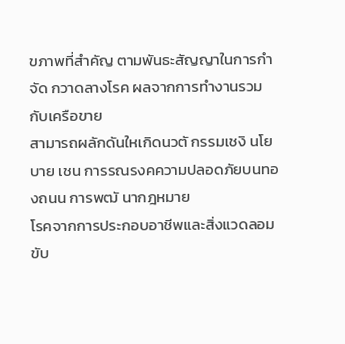ขภาพที่สำคัญ ตามพันธะสัญญาในการกำจัด กวาดลางโรค ผลจากการทำงานรวมกับเครือขาย
สามารถผลักดันใหเกิดนวตั กรรมเชงิ นโยบาย เชน การรณรงคความปลอดภัยบนทองถนน การพฒั นากฎหมาย
โรคจากการประกอบอาชีพและสิ่งแวดลอม ขับ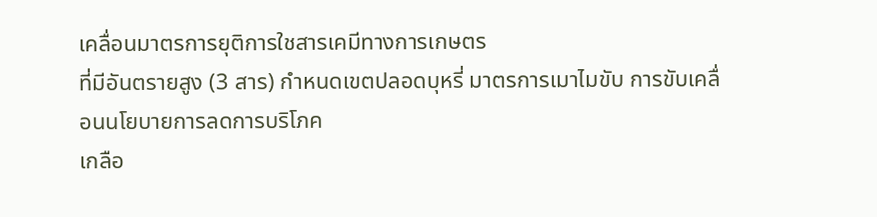เคลื่อนมาตรการยุติการใชสารเคมีทางการเกษตร
ที่มีอันตรายสูง (3 สาร) กำหนดเขตปลอดบุหรี่ มาตรการเมาไมขับ การขับเคลื่อนนโยบายการลดการบริโภค
เกลือ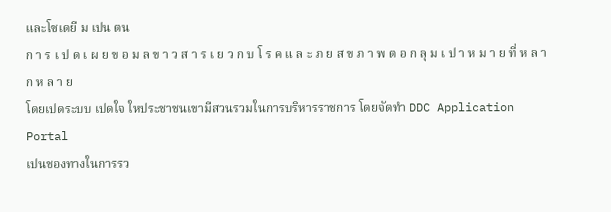และโซเดยี ม เปน ตน
ก า ร เ ป ด เ ผ ย ข อ ม ล ข า ว ส า ร เ ย ว ก บ โ ร ค แ ล ะ ภ ย ส ข ภ า พ ต อ ก ลุ ม เ ป า ห ม า ย ที่ ห ล า ก ห ล า ย
โดยเปดระบบ เปดใจ ใหประชาชนเขามีสวนรวมในการบริหารราชการ โดยจัดทำ DDC Application Portal
เปนชองทางในการรว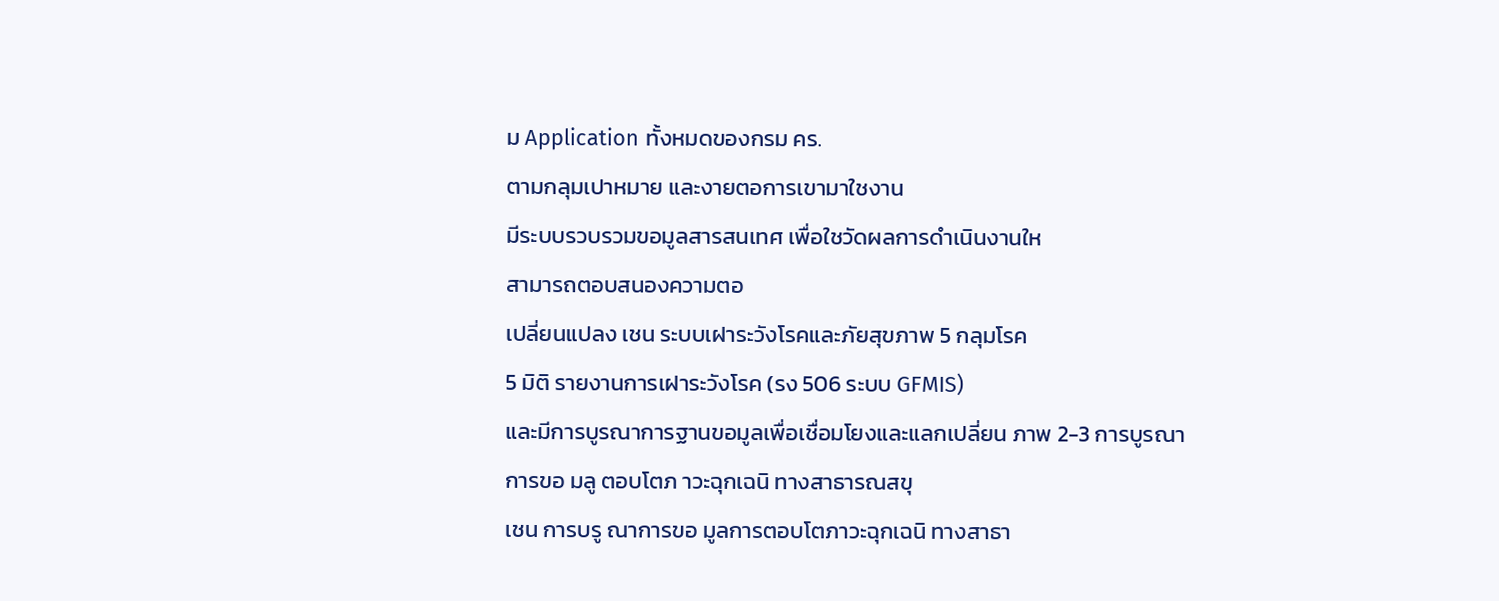ม Application ทั้งหมดของกรม คร.
ตามกลุมเปาหมาย และงายตอการเขามาใชงาน
มีระบบรวบรวมขอมูลสารสนเทศ เพื่อใชวัดผลการดำเนินงานให
สามารถตอบสนองความตอ
เปลี่ยนแปลง เชน ระบบเฝาระวังโรคและภัยสุขภาพ 5 กลุมโรค
5 มิติ รายงานการเฝาระวังโรค (รง 506 ระบบ GFMIS)
และมีการบูรณาการฐานขอมูลเพื่อเชื่อมโยงและแลกเปลี่ยน ภาพ 2-3 การบูรณาการขอ มลู ตอบโตภ าวะฉุกเฉนิ ทางสาธารณสขุ
เชน การบรู ณาการขอ มูลการตอบโตภาวะฉุกเฉนิ ทางสาธา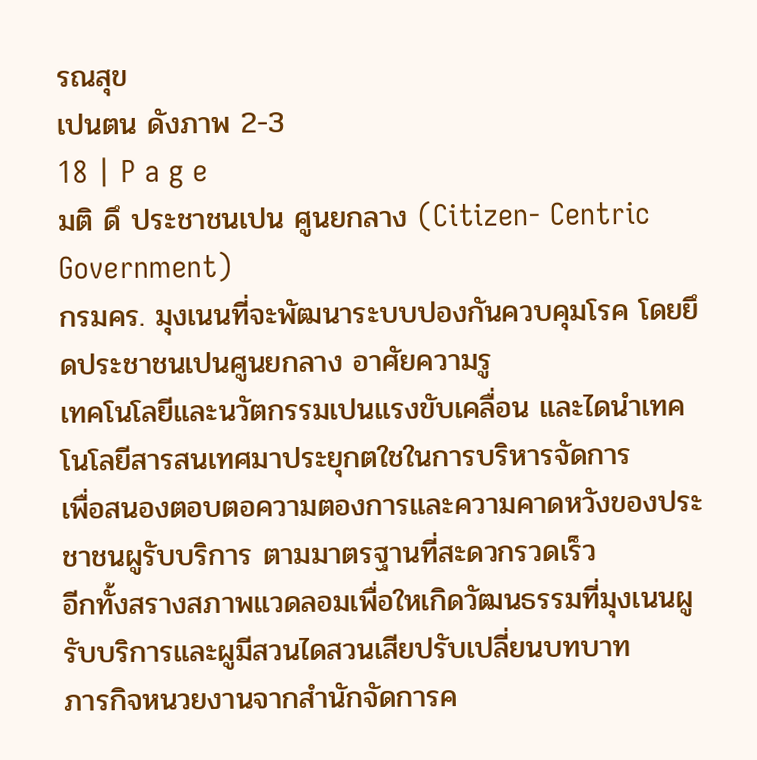รณสุข
เปนตน ดังภาพ 2-3
18 | P a g e
มติ ดึ ประชาชนเปน ศูนยกลาง (Citizen- Centric Government)
กรมคร. มุงเนนที่จะพัฒนาระบบปองกันควบคุมโรค โดยยึดประชาชนเปนศูนยกลาง อาศัยความรู
เทคโนโลยีและนวัตกรรมเปนแรงขับเคลื่อน และไดนำเทคโนโลยีสารสนเทศมาประยุกตใชในการบริหารจัดการ
เพื่อสนองตอบตอความตองการและความคาดหวังของประชาชนผูรับบริการ ตามมาตรฐานที่สะดวกรวดเร็ว
อีกทั้งสรางสภาพแวดลอมเพื่อใหเกิดวัฒนธรรมที่มุงเนนผูรับบริการและผูมีสวนไดสวนเสียปรับเปลี่ยนบทบาท
ภารกิจหนวยงานจากสำนักจัดการค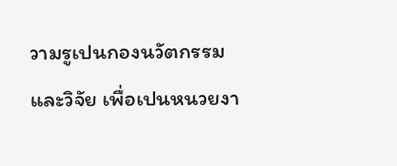วามรูเปนกองนวัตกรรมและวิจัย เพื่อเปนหนวยงา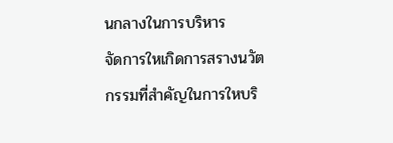นกลางในการบริหาร
จัดการใหเกิดการสรางนวัตกรรมที่สำคัญในการใหบริ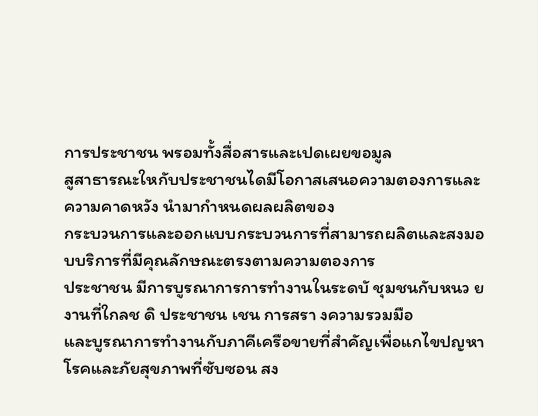การประชาชน พรอมทั้งสื่อสารและเปดเผยขอมูล
สูสาธารณะใหกับประชาชนไดมีโอกาสเสนอความตองการและความคาดหวัง นำมากำหนดผลผลิตของ
กระบวนการและออกแบบกระบวนการที่สามารถผลิตและสงมอบบริการที่มีคุณลักษณะตรงตามความตองการ
ประชาชน มีการบูรณาการการทำงานในระดบั ชุมชนกับหนว ยงานที่ใกลช ดิ ประชาชน เชน การสรา งความรวมมือ
และบูรณาการทำงานกับภาคีเครือขายที่สำคัญเพื่อแกไขปญหาโรคและภัยสุขภาพที่ซับซอน สง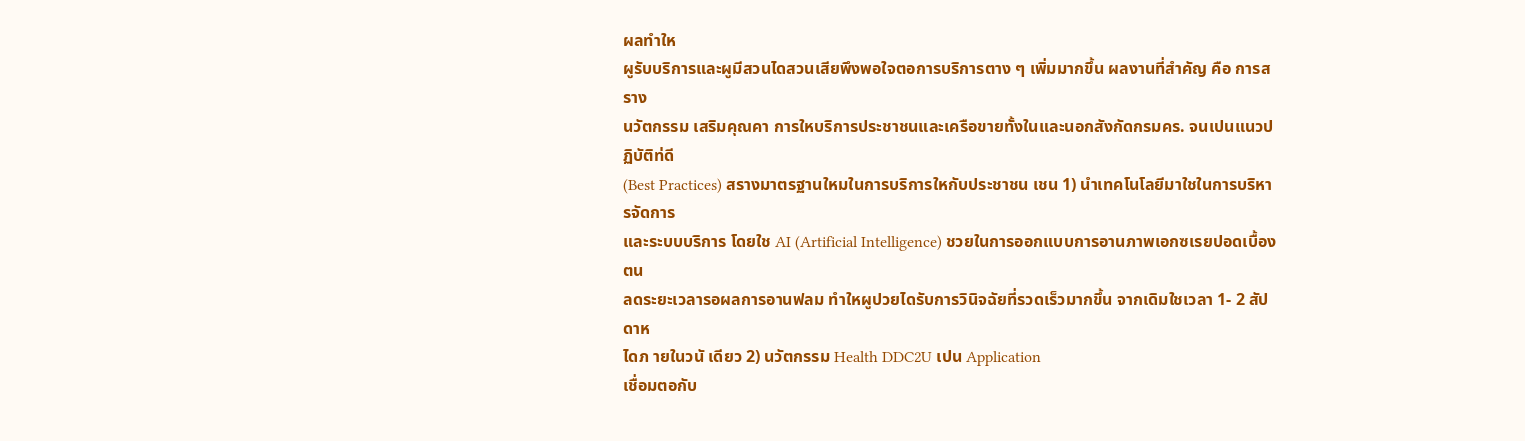ผลทำให
ผูรับบริการและผูมีสวนไดสวนเสียพึงพอใจตอการบริการตาง ๆ เพิ่มมากขึ้น ผลงานที่สำคัญ คือ การสราง
นวัตกรรม เสริมคุณคา การใหบริการประชาชนและเครือขายทั้งในและนอกสังกัดกรมคร. จนเปนแนวปฏิบัติท่ดี
(Best Practices) สรางมาตรฐานใหมในการบริการใหกับประชาชน เชน 1) นำเทคโนโลยีมาใชในการบริหารจัดการ
และระบบบริการ โดยใช AI (Artificial Intelligence) ชวยในการออกแบบการอานภาพเอกซเรยปอดเบื้องตน
ลดระยะเวลารอผลการอานฟลม ทำใหผูปวยไดรับการวินิจฉัยที่รวดเร็วมากขึ้น จากเดิมใชเวลา 1- 2 สัปดาห
ไดภ ายในวนั เดียว 2) นวัตกรรม Health DDC2U เปน Application
เชื่อมตอกับ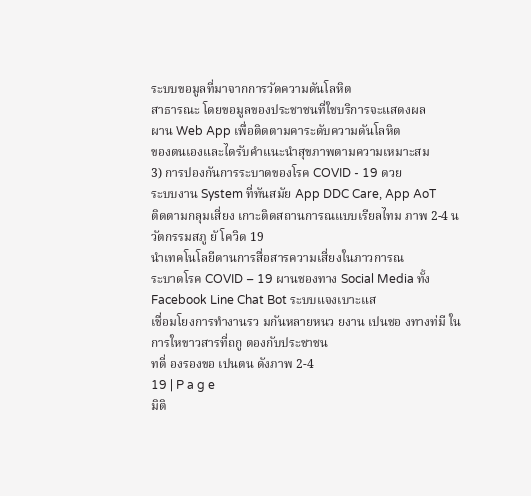ระบบขอมูลที่มาจากการวัดความดันโลหิต
สาธารณะ โดยขอมูลของประชาชนที่ใชบริการจะแสดงผล
ผาน Web App เพื่อติดตามคาระดับความดันโลหิต
ของตนเองและไดรับคำแนะนำสุขภาพตามความเหมาะสม
3) การปองกันการระบาดของโรค COVID - 19 ดวย
ระบบงาน System ที่ทันสมัย App DDC Care, App AoT
ติดตามกลุมเสี่ยง เกาะติดสถานการณแบบเรียลไทม ภาพ 2-4 นวัตกรรมสภู ยั โควิด 19
นำเทคโนโลยีดานการสื่อสารความเสี่ยงในภาวการณ
ระบาดโรค COVID – 19 ผานชองทาง Social Media ทั้ง Facebook Line Chat Bot ระบบแจงเบาะแส
เชื่อมโยงการทำงานรว มกันหลายหนว ยงาน เปนชอ งทางท่มี ในการใหขาวสารที่ถกู ตองกับประชาชน
ทตี่ องรองขอ เปนตน ดังภาพ 2-4
19 | P a g e
มิติ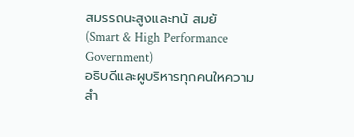สมรรถนะสูงและทนั สมยั (Smart & High Performance Government)
อธิบดีและผูบริหารทุกคนใหความสำ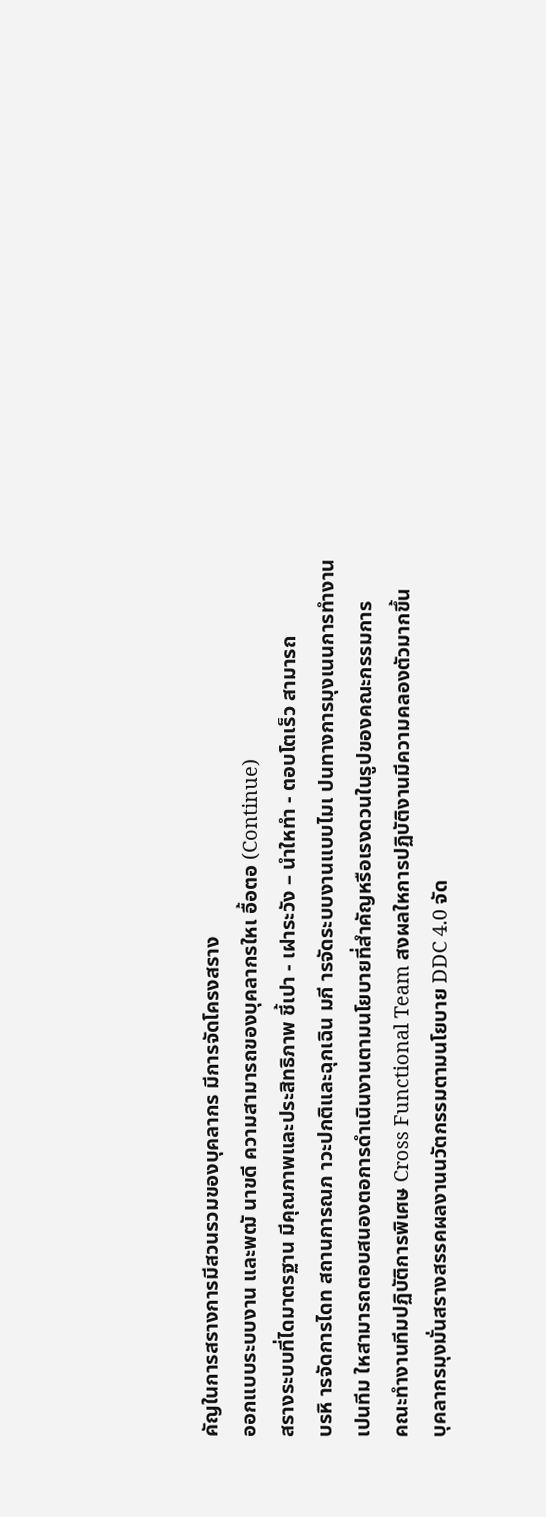คัญในการสรางการมีสวนรวมของบุคลากร มีการจัดโครงสราง
ออกแบบระบบงาน และพฒั นาขดี ความสามารถของบุคลากรใหเ อื้อตอ (Continue)
สรางระบบที่ไดมาตรฐาน มีคุณภาพและประสิทธิภาพ ชี้เปา - เฝาระวัง – นำใหทำ - ตอบโตเร็ว สามารถ
บรหิ ารจัดการไดท สถานการณภ าวะปกติและฉุกเฉิน มกี ารจัดระบบงานแบบไมเ ปนทางการมุงเนนการทำงาน
เปนทีม ใหสามารถตอบสนองตอการดำเนินงานตามนโยบายที่สำคัญหรือเรงดวนในรูปของคณะกรรมการ
คณะทำงานทีมปฏิบัติการพิเศษ Cross Functional Team สงผลใหการปฏิบัติงานมีความคลองตัวมากขึ้น
บุคลากรมุงมั่นสรางสรรคผลงานนวัตกรรมตามนโยบาย DDC 4.0 จัด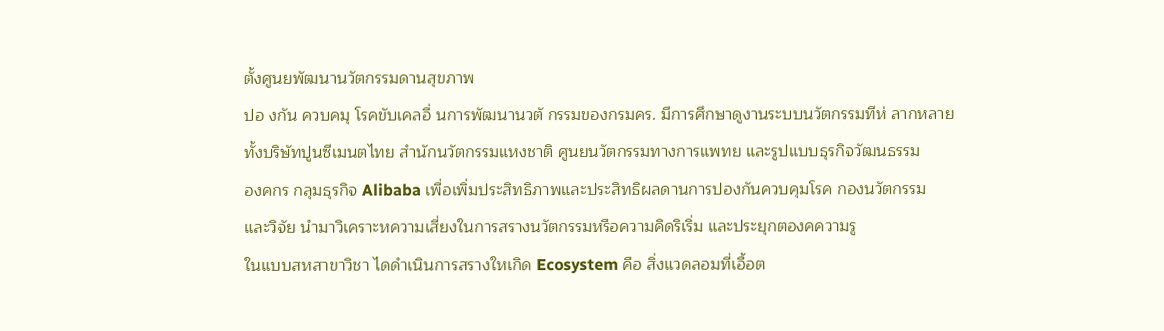ตั้งศูนยพัฒนานวัตกรรมดานสุขภาพ
ปอ งกัน ควบคมุ โรคขับเคลอื่ นการพัฒนานวตั กรรมของกรมคร. มีการศึกษาดูงานระบบนวัตกรรมทีห่ ลากหลาย
ทั้งบริษัทปูนซีเมนตไทย สำนักนวัตกรรมแหงชาติ ศูนยนวัตกรรมทางการแพทย และรูปแบบธุรกิจวัฒนธรรม
องคกร กลุมธุรกิจ Alibaba เพื่อเพิ่มประสิทธิภาพและประสิทธิผลดานการปองกันควบคุมโรค กองนวัตกรรม
และวิจัย นำมาวิเคราะหความเสี่ยงในการสรางนวัตกรรมหรือความคิดริเริ่ม และประยุกตองคความรู
ในแบบสหสาขาวิชา ไดดำเนินการสรางใหเกิด Ecosystem คือ สิ่งแวดลอมที่เอื้อต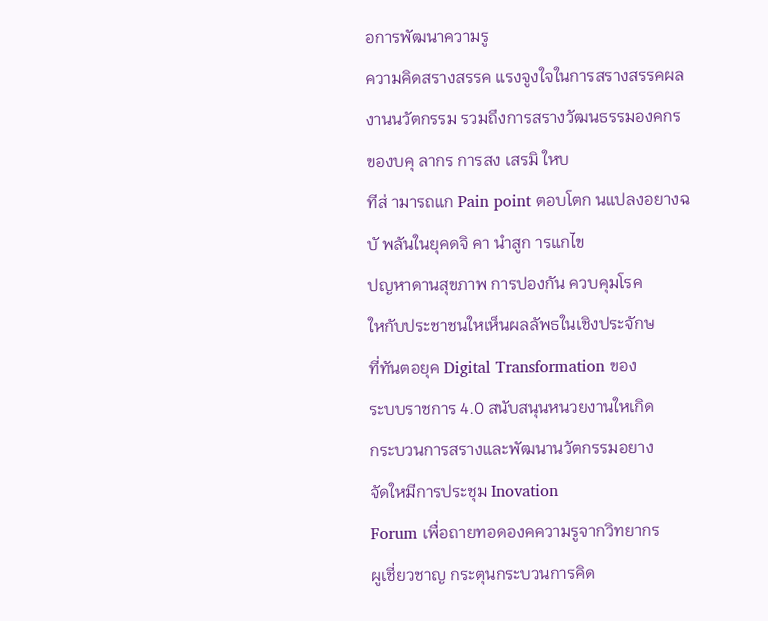อการพัฒนาความรู
ความคิดสรางสรรค แรงจูงใจในการสรางสรรคผลงานนวัตกรรม รวมถึงการสรางวัฒนธรรมองคกร
ของบคุ ลากร การสง เสรมิ ใหบ
ทีส่ ามารถแก Pain point ตอบโตก นแปลงอยางฉบั พลันในยุคดจิ คา นำสูก ารแกไข
ปญหาดานสุขภาพ การปองกัน ควบคุมโรค
ใหกับประชาชนใหเห็นผลลัพธในเชิงประจักษ
ที่ทันตอยุค Digital Transformation ของ
ระบบราชการ 4.0 สนับสนุนหนวยงานใหเกิด
กระบวนการสรางและพัฒนานวัตกรรมอยาง
จัดใหมีการประชุม Inovation
Forum เพื่อถายทอดองคความรูจากวิทยากร
ผูเชี่ยวชาญ กระตุนกระบวนการคิด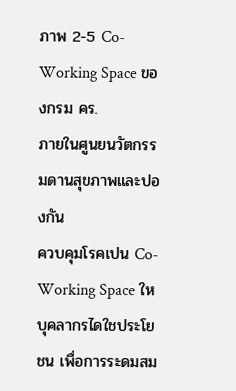ภาพ 2-5 Co-Working Space ของกรม คร.
ภายในศูนยนวัตกรรมดานสุขภาพและปองกัน
ควบคุมโรคเปน Co-Working Space ใหบุคลากรไดใชประโยชน เพื่อการระดมสม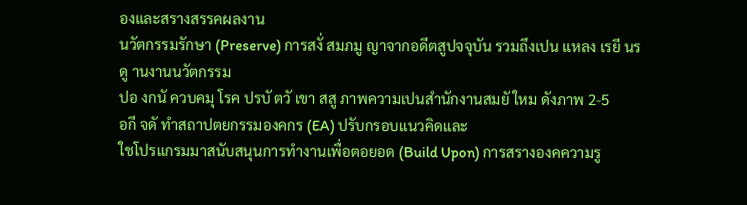องและสรางสรรคผลงาน
นวัตกรรมรักษา (Preserve) การสงั่ สมภมู ญาจากอดีตสูปจจุบัน รวมถึงเปน แหลง เรยี นรดู านงานนวัตกรรม
ปอ งกนั ควบคมุ โรค ปรบั ตวั เขา สสู ภาพความเปนสำนักงานสมยั ใหม ดังภาพ 2-5
อกี จดั ทำสถาปตยกรรมองคกร (EA) ปรับกรอบแนวคิดและ
ใชโปรแกรมมาสนับสนุนการทำงานเพื่อตอยอด (Build Upon) การสรางองคความรู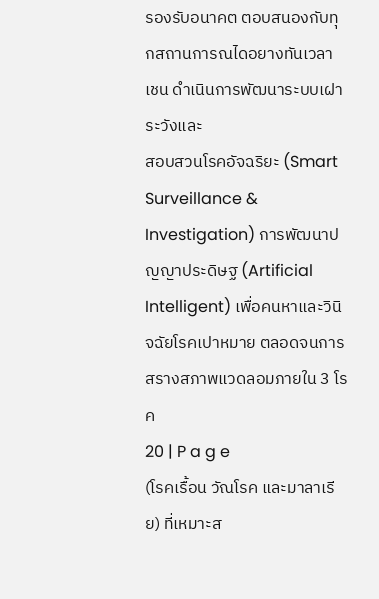รองรับอนาคต ตอบสนองกับทุกสถานการณไดอยางทันเวลา เชน ดำเนินการพัฒนาระบบเฝาระวังและ
สอบสวนโรคอัจฉริยะ (Smart Surveillance & Investigation) การพัฒนาปญญาประดิษฐ (Artificial
Intelligent) เพื่อคนหาและวินิจฉัยโรคเปาหมาย ตลอดจนการสรางสภาพแวดลอมภายใน 3 โรค
20 | P a g e
(โรคเรื้อน วัณโรค และมาลาเรีย) ที่เหมาะส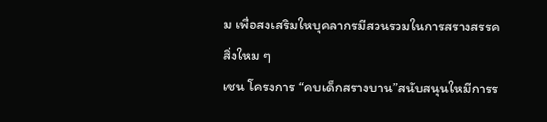ม เพื่อสงเสริมใหบุคลากรมีสวนรวมในการสรางสรรคสิ่งใหม ๆ
เชน โครงการ “คบเด็กสรางบาน”สนับสนุนใหมีการร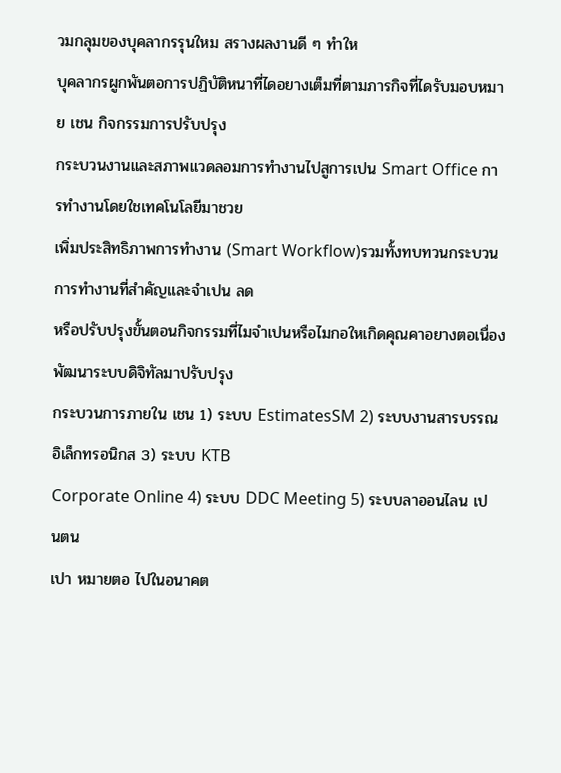วมกลุมของบุคลากรรุนใหม สรางผลงานดี ๆ ทำให
บุคลากรผูกพันตอการปฏิบัติหนาที่ไดอยางเต็มที่ตามภารกิจที่ไดรับมอบหมาย เชน กิจกรรมการปรับปรุง
กระบวนงานและสภาพแวดลอมการทำงานไปสูการเปน Smart Office การทำงานโดยใชเทคโนโลยีมาชวย
เพิ่มประสิทธิภาพการทำงาน (Smart Workflow)รวมทั้งทบทวนกระบวนการทำงานที่สำคัญและจำเปน ลด
หรือปรับปรุงขั้นตอนกิจกรรมที่ไมจำเปนหรือไมกอใหเกิดคุณคาอยางตอเนื่อง พัฒนาระบบดิจิทัลมาปรับปรุง
กระบวนการภายใน เชน 1) ระบบ EstimatesSM 2) ระบบงานสารบรรณอิเล็กทรอนิกส 3) ระบบ KTB
Corporate Online 4) ระบบ DDC Meeting 5) ระบบลาออนไลน เปนตน
เปา หมายตอ ไปในอนาคต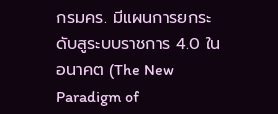กรมคร. มีแผนการยกระดับสูระบบราชการ 4.0 ในอนาคต (The New Paradigm of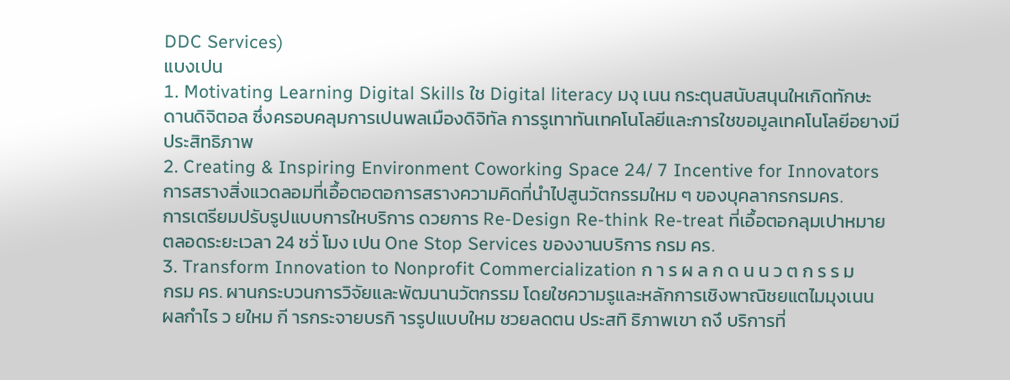DDC Services)
แบงเปน
1. Motivating Learning Digital Skills ใช Digital literacy มงุ เนน กระตุนสนับสนุนใหเกิดทักษะ
ดานดิจิตอล ซึ่งครอบคลุมการเปนพลเมืองดิจิทัล การรูเทาทันเทคโนโลยีและการใชขอมูลเทคโนโลยีอยางมี
ประสิทธิภาพ
2. Creating & Inspiring Environment Coworking Space 24/ 7 Incentive for Innovators
การสรางสิ่งแวดลอมที่เอื้อตอตอการสรางความคิดที่นำไปสูนวัตกรรมใหม ๆ ของบุคลากรกรมคร.
การเตรียมปรับรูปแบบการใหบริการ ดวยการ Re-Design Re-think Re-treat ที่เอื้อตอกลุมเปาหมาย
ตลอดระยะเวลา 24 ชวั่ โมง เปน One Stop Services ของงานบริการ กรม คร.
3. Transform Innovation to Nonprofit Commercialization ก า ร ผ ล ก ด น น ว ต ก ร ร ม
กรม คร. ผานกระบวนการวิจัยและพัฒนานวัตกรรม โดยใชความรูและหลักการเชิงพาณิชยแตไมมุงเนน
ผลกำไร ว ยใหม กี ารกระจายบรกิ ารรูปแบบใหม ชวยลดตน ประสทิ ธิภาพเขา ถงึ บริการที่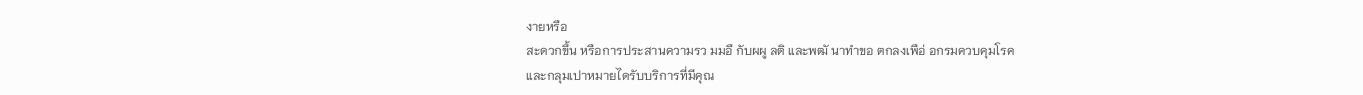งายหรือ
สะดวกขึ้น หรือการประสานความรว มมอื กับผผู ลติ และพฒั นาทำขอ ตกลงเพือ่ อกรมควบคุมโรค
และกลุมเปาหมายไดรับบริการที่มีคุณ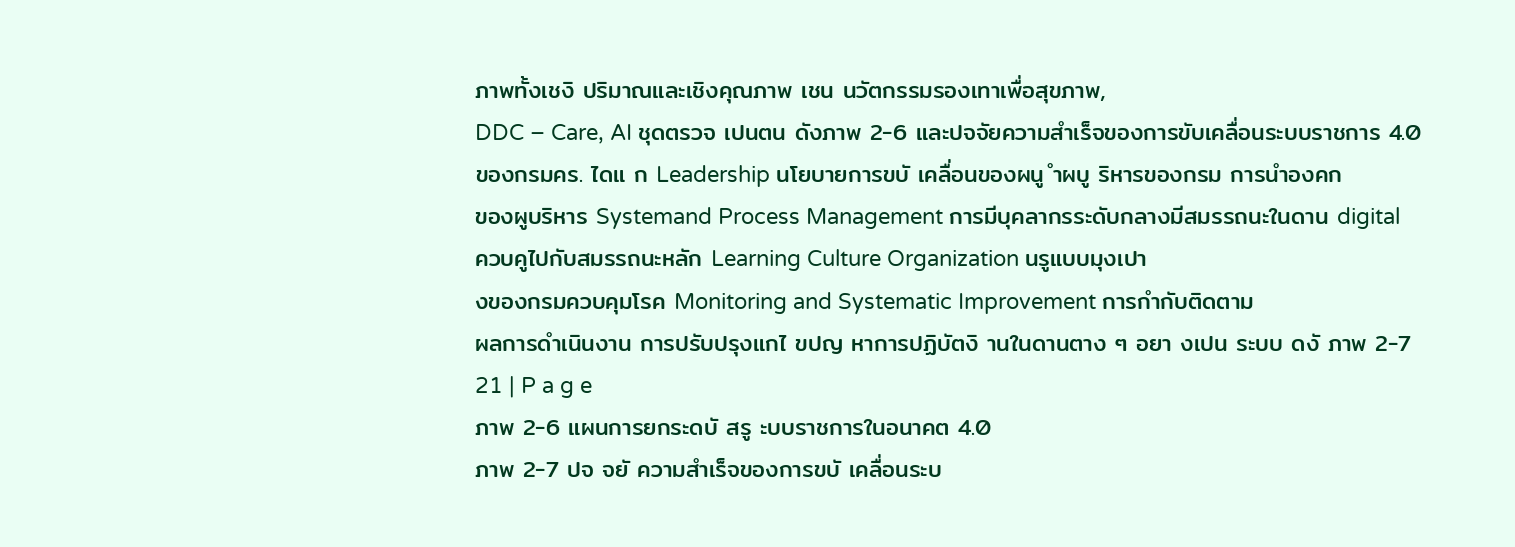ภาพทั้งเชงิ ปริมาณและเชิงคุณภาพ เชน นวัตกรรมรองเทาเพื่อสุขภาพ,
DDC – Care, AI ชุดตรวจ เปนตน ดังภาพ 2-6 และปจจัยความสำเร็จของการขับเคลื่อนระบบราชการ 4.0
ของกรมคร. ไดแ ก Leadership นโยบายการขบั เคลื่อนของผนู ำผบู ริหารของกรม การนำองคก
ของผูบริหาร Systemand Process Management การมีบุคลากรระดับกลางมีสมรรถนะในดาน digital
ควบคูไปกับสมรรถนะหลัก Learning Culture Organization นรูแบบมุงเปา
งของกรมควบคุมโรค Monitoring and Systematic Improvement การกำกับติดตาม
ผลการดำเนินงาน การปรับปรุงแกไ ขปญ หาการปฏิบัตงิ านในดานตาง ๆ อยา งเปน ระบบ ดงั ภาพ 2-7
21 | P a g e
ภาพ 2-6 แผนการยกระดบั สรู ะบบราชการในอนาคต 4.0
ภาพ 2-7 ปจ จยั ความสำเร็จของการขบั เคลื่อนระบ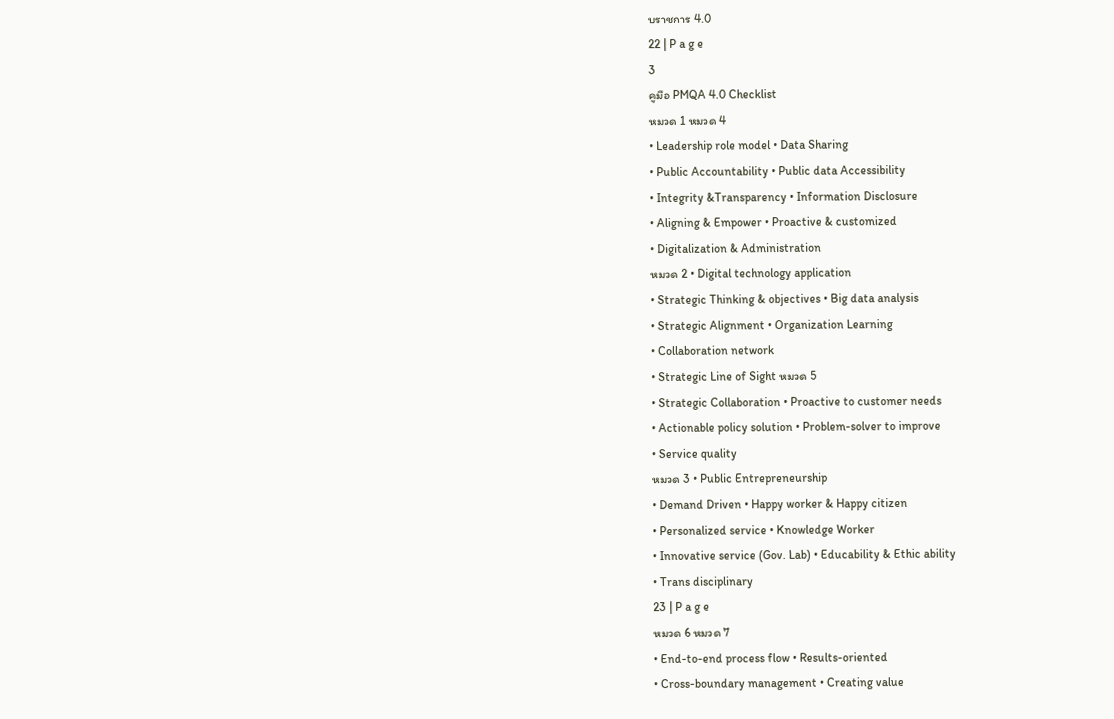บราชการ 4.0
22 | P a g e
3
คูมือ PMQA 4.0 Checklist
หมวด 1 หมวด 4
• Leadership role model • Data Sharing
• Public Accountability • Public data Accessibility
• Integrity &Transparency • Information Disclosure
• Aligning & Empower • Proactive & customized
• Digitalization & Administration
หมวด 2 • Digital technology application
• Strategic Thinking & objectives • Big data analysis
• Strategic Alignment • Organization Learning
• Collaboration network
• Strategic Line of Sight หมวด 5
• Strategic Collaboration • Proactive to customer needs
• Actionable policy solution • Problem-solver to improve
• Service quality
หมวด 3 • Public Entrepreneurship
• Demand Driven • Happy worker & Happy citizen
• Personalized service • Knowledge Worker
• Innovative service (Gov. Lab) • Educability & Ethic ability
• Trans disciplinary
23 | P a g e
หมวด 6 หมวด 7
• End-to-end process flow • Results-oriented
• Cross-boundary management • Creating value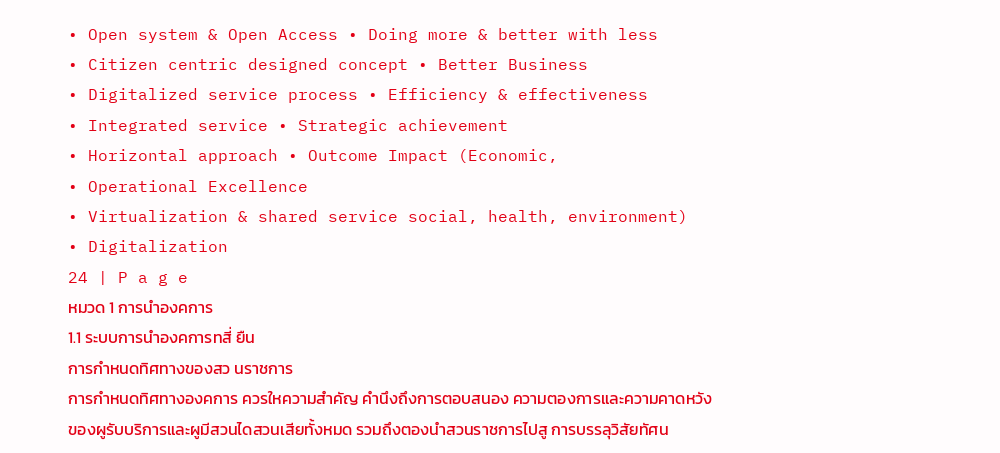• Open system & Open Access • Doing more & better with less
• Citizen centric designed concept • Better Business
• Digitalized service process • Efficiency & effectiveness
• Integrated service • Strategic achievement
• Horizontal approach • Outcome Impact (Economic,
• Operational Excellence
• Virtualization & shared service social, health, environment)
• Digitalization
24 | P a g e
หมวด 1 การนำองคการ
1.1 ระบบการนำองคการทสี่ ยืน
การกำหนดทิศทางของสว นราชการ
การกำหนดทิศทางองคการ ควรใหความสำคัญ คำนึงถึงการตอบสนอง ความตองการและความคาดหวัง
ของผูรับบริการและผูมีสวนไดสวนเสียทั้งหมด รวมถึงตองนำสวนราชการไปสู การบรรลุวิสัยทัศน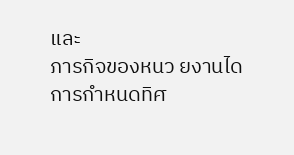และ
ภารกิจของหนว ยงานได
การกำหนดทิศ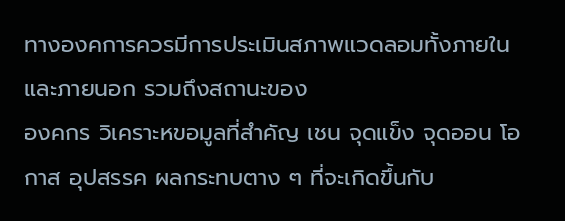ทางองคการควรมีการประเมินสภาพแวดลอมทั้งภายในและภายนอก รวมถึงสถานะของ
องคกร วิเคราะหขอมูลที่สำคัญ เชน จุดแข็ง จุดออน โอกาส อุปสรรค ผลกระทบตาง ๆ ที่จะเกิดขึ้นกับ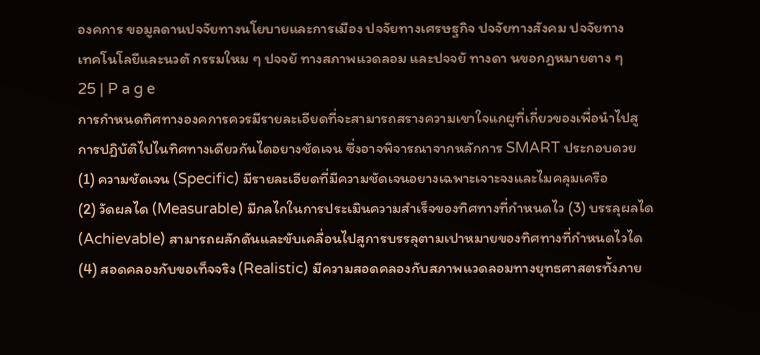องคการ ขอมูลดานปจจัยทางนโยบายและการเมือง ปจจัยทางเศรษฐกิจ ปจจัยทางสังคม ปจจัยทาง
เทคโนโลยีและนวตั กรรมใหม ๆ ปจจยั ทางสภาพแวดลอม และปจจยั ทางดา นขอกฎหมายตาง ๆ
25 | P a g e
การกำหนดทิศทางองคการควรมีรายละเอียดที่จะสามารถสรางความเขาใจแกผูที่เกี่ยวของเพื่อนำไปสู
การปฏิบัติไปไนทิศทางเดียวกันไดอยางชัดเจน ซึ่งอาจพิจารณาจากหลักการ SMART ประกอบดวย
(1) ความชัดเจน (Specific) มีรายละเอียดที่มีความชัดเจนอยางเฉพาะเจาะจงและไมคลุมเครือ
(2) วัดผลได (Measurable) มีกลไกในการประเมินความสำเร็จของทิศทางที่กำหนดไว (3) บรรลุผลได
(Achievable) สามารถผลักดันและขับเคลื่อนไปสูการบรรลุตามเปาหมายของทิศทางที่กำหนดไวได
(4) สอดคลองกับขอเท็จจริง (Realistic) มีความสอดคลองกับสภาพแวดลอมทางยุทธศาสตรทั้งภาย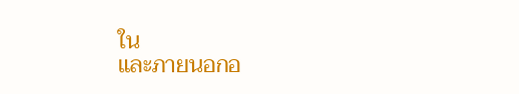ใน
และภายนอกอ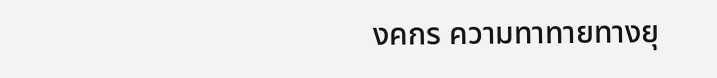งคกร ความทาทายทางยุ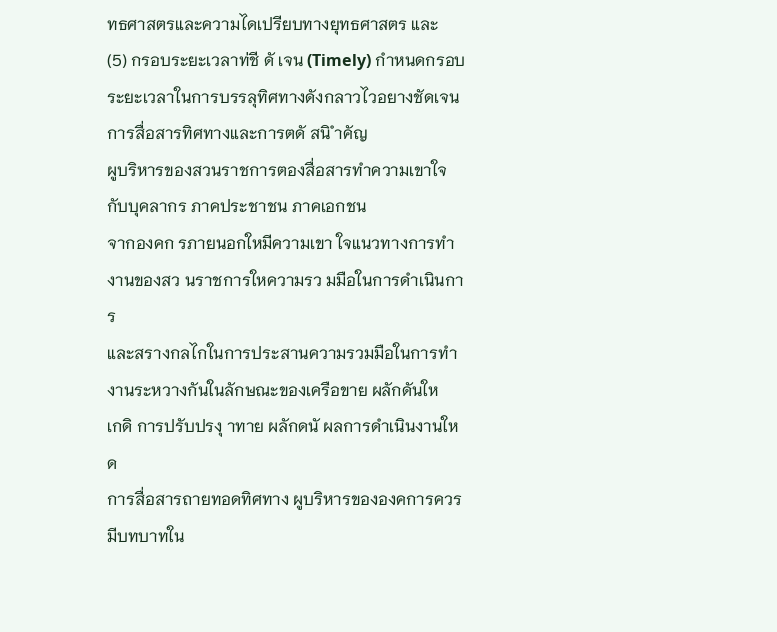ทธศาสตรและความไดเปรียบทางยุทธศาสตร และ
(5) กรอบระยะเวลาท่ชี ดั เจน (Timely) กำหนดกรอบระยะเวลาในการบรรลุทิศทางดังกลาวไวอยางชัดเจน
การสื่อสารทิศทางและการตดั สนิ ำคัญ
ผูบริหารของสวนราชการตองสื่อสารทำความเขาใจกับบุคลากร ภาคประชาชน ภาคเอกชน
จากองคก รภายนอกใหมีความเขา ใจแนวทางการทำงานของสว นราชการใหความรว มมือในการดำเนินการ
และสรางกลไกในการประสานความรวมมือในการทำงานระหวางกันในลักษณะของเครือขาย ผลักดันให
เกดิ การปรับปรงุ าทาย ผลักดนั ผลการดำเนินงานใหด
การสื่อสารถายทอดทิศทาง ผูบริหารขององคการควรมีบทบาทใน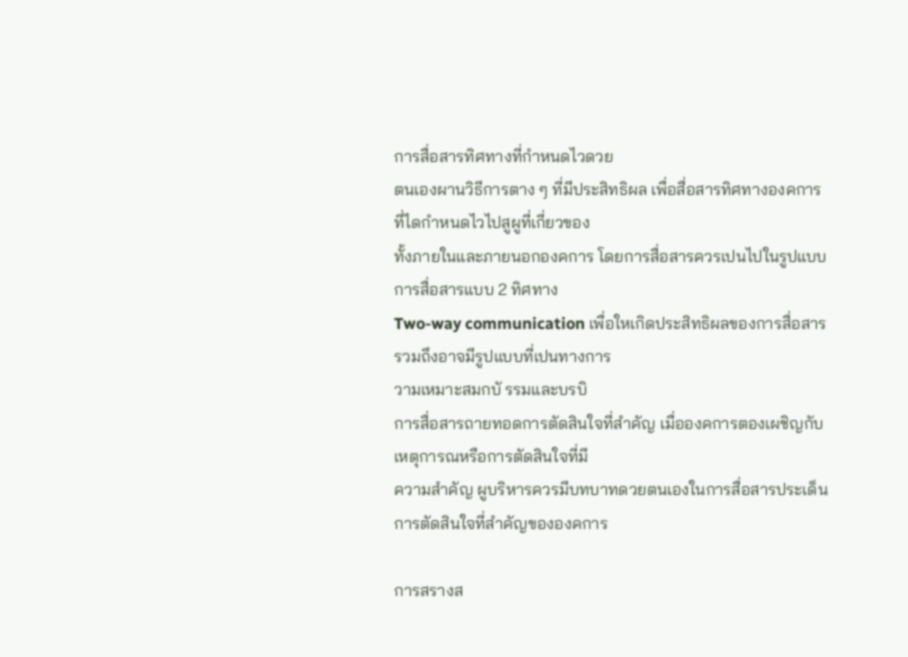การสื่อสารทิศทางที่กำหนดไวดวย
ตนเองผานวิธีการตาง ๆ ที่มีประสิทธิผล เพื่อสื่อสารทิศทางองคการที่ไดกำหนดไวไปสูผูที่เกี่ยวของ
ทั้งภายในและภายนอกองคการ โดยการสื่อสารควรเปนไปในรูปแบบการสื่อสารแบบ 2 ทิศทาง
Two-way communication เพื่อใหเกิดประสิทธิผลของการสื่อสาร รวมถึงอาจมีรูปแบบที่เปนทางการ
วามเหมาะสมกบั รรมและบรบิ
การสื่อสารถายทอดการตัดสินใจที่สำคัญ เมื่อองคการตองเผชิญกับเหตุการณหรือการตัดสินใจที่มี
ความสำคัญ ผูบริหารควรมีบทบาทดวยตนเองในการสื่อสารประเด็นการตัดสินใจที่สำคัญขององคการ

การสรางส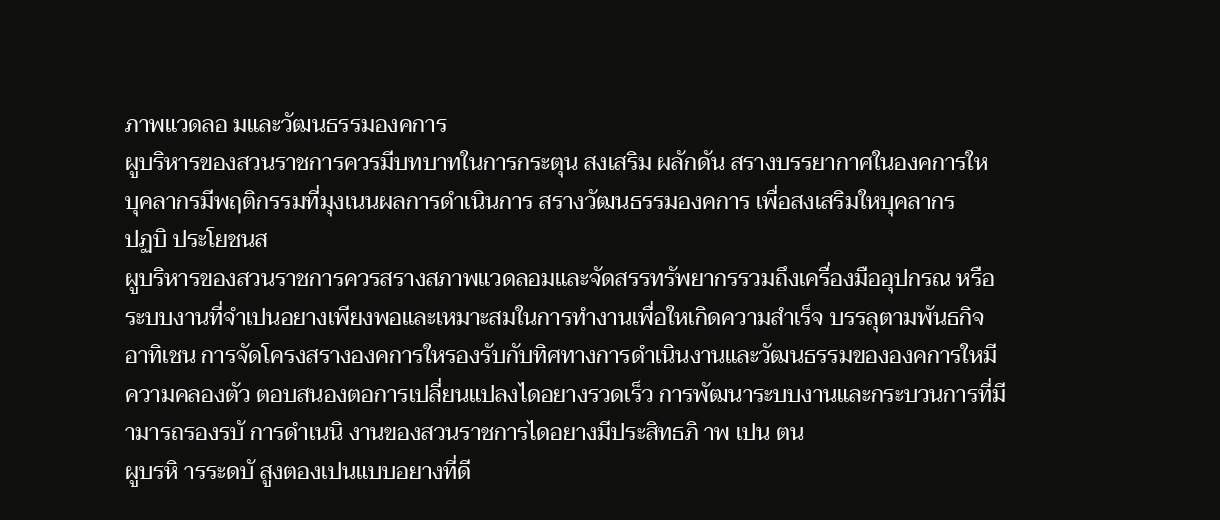ภาพแวดลอ มและวัฒนธรรมองคการ
ผูบริหารของสวนราชการควรมีบทบาทในการกระตุน สงเสริม ผลักดัน สรางบรรยากาศในองคการให
บุคลากรมีพฤติกรรมที่มุงเนนผลการดำเนินการ สรางวัฒนธรรมองคการ เพื่อสงเสริมใหบุคลากร
ปฏบิ ประโยชนส
ผูบริหารของสวนราชการควรสรางสภาพแวดลอมและจัดสรรทรัพยากรรวมถึงเครื่องมืออุปกรณ หรือ
ระบบงานที่จำเปนอยางเพียงพอและเหมาะสมในการทำงานเพื่อใหเกิดความสำเร็จ บรรลุตามพันธกิจ
อาทิเชน การจัดโครงสรางองคการใหรองรับกับทิศทางการดำเนินงานและวัฒนธรรมขององคการใหมี
ความคลองตัว ตอบสนองตอการเปลี่ยนแปลงไดอยางรวดเร็ว การพัฒนาระบบงานและกระบวนการที่มี
ามารถรองรบั การดำเนนิ งานของสวนราชการไดอยางมีประสิทธภิ าพ เปน ตน
ผูบรหิ ารระดบั สูงตองเปนแบบอยางที่ดี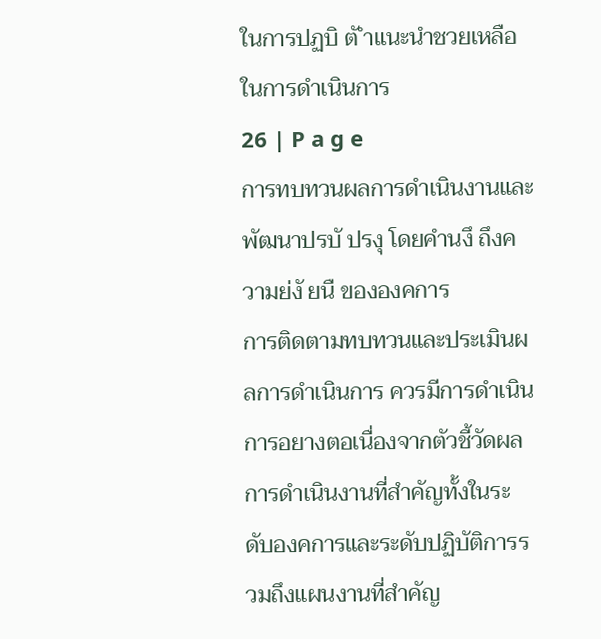ในการปฏบิ ตั ำแนะนำชวยเหลือในการดำเนินการ
26 | P a g e
การทบทวนผลการดำเนินงานและพัฒนาปรบั ปรงุ โดยคำนงึ ถึงความย่งั ยนื ขององคการ
การติดตามทบทวนและประเมินผลการดำเนินการ ควรมีการดำเนินการอยางตอเนื่องจากตัวชี้วัดผล
การดำเนินงานที่สำคัญทั้งในระดับองคการและระดับปฏิบัติการรวมถึงแผนงานที่สำคัญ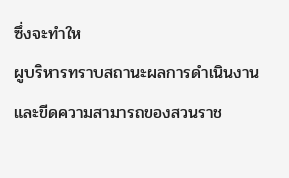ซึ่งจะทำให
ผูบริหารทราบสถานะผลการดำเนินงานและขีดความสามารถของสวนราช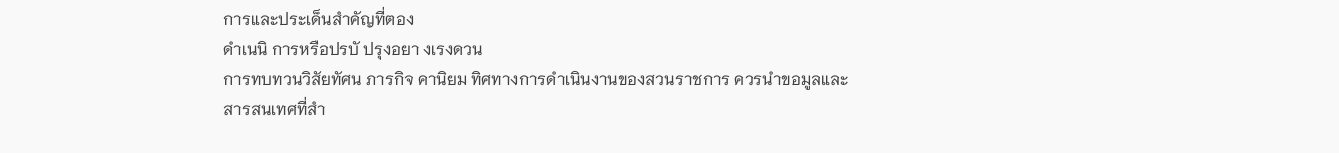การและประเด็นสำคัญที่ตอง
ดำเนนิ การหรือปรบั ปรุงอยา งเรงดวน
การทบทวนวิสัยทัศน ภารกิจ คานิยม ทิศทางการดำเนินงานของสวนราชการ ควรนำขอมูลและ
สารสนเทศที่สำ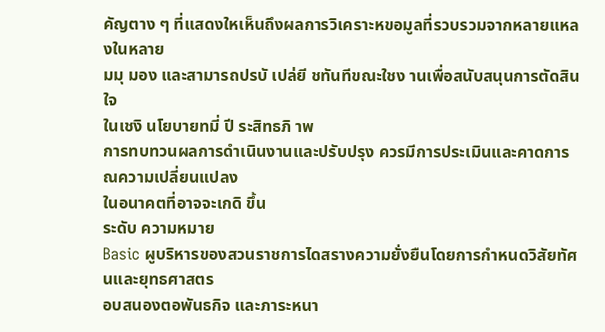คัญตาง ๆ ที่แสดงใหเห็นถึงผลการวิเคราะหขอมูลที่รวบรวมจากหลายแหลงในหลาย
มมุ มอง และสามารถปรบั เปล่ยี ชทันทีขณะใชง านเพื่อสนับสนุนการตัดสินใจ
ในเชงิ นโยบายทมี่ ปี ระสิทธภิ าพ
การทบทวนผลการดำเนินงานและปรับปรุง ควรมีการประเมินและคาดการณความเปลี่ยนแปลง
ในอนาคตที่อาจจะเกดิ ขึ้น
ระดับ ความหมาย
Basic ผูบริหารของสวนราชการไดสรางความยั่งยืนโดยการกำหนดวิสัยทัศนและยุทธศาสตร
อบสนองตอพันธกิจ และภาระหนา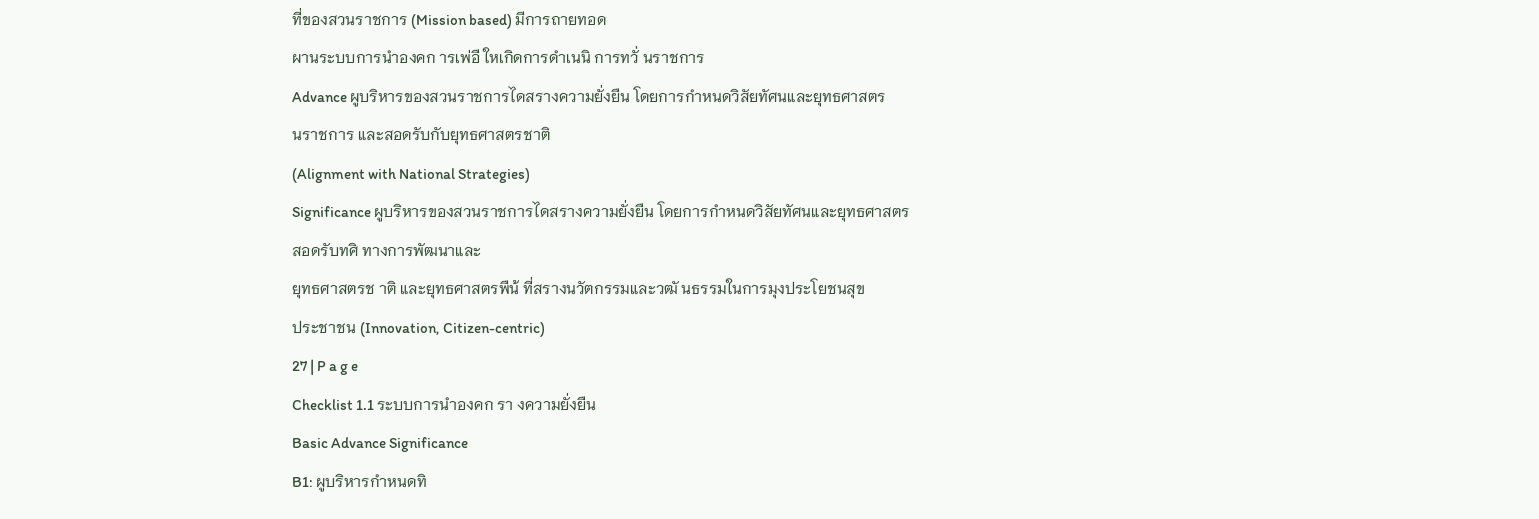ที่ของสวนราชการ (Mission based) มีการถายทอด
ผานระบบการนำองคก ารเพ่อื ใหเกิดการดำเนนิ การทวั่ นราชการ
Advance ผูบริหารของสวนราชการไดสรางความยั่งยืน โดยการกำหนดวิสัยทัศนและยุทธศาสตร
นราชการ และสอดรับกับยุทธศาสตรชาติ
(Alignment with National Strategies)
Significance ผูบริหารของสวนราชการไดสรางความยั่งยืน โดยการกำหนดวิสัยทัศนและยุทธศาสตร
สอดรับทศิ ทางการพัฒนาและ
ยุทธศาสตรช าติ และยุทธศาสตรพืน้ ที่สรางนวัตกรรมและวฒั นธรรมในการมุงประโยชนสุข
ประชาชน (Innovation, Citizen-centric)
27 | P a g e
Checklist 1.1 ระบบการนำองคก รา งความยั่งยืน
Basic Advance Significance
B1: ผูบริหารกำหนดทิ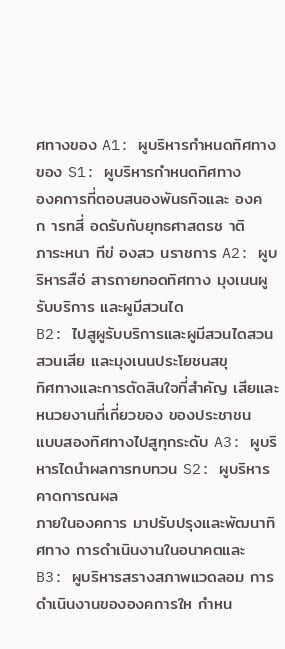ศทางของ A1: ผูบริหารกำหนดทิศทางของ S1: ผูบริหารกำหนดทิศทาง
องคการที่ตอบสนองพันธกิจและ องคก ารทสี่ อดรับกับยุทธศาสตรช าติ
ภาระหนา ทีข่ องสว นราชการ A2: ผูบริหารสือ่ สารถายทอดทิศทาง มุงเนนผูรับบริการ และผูมีสวนได
B2: ไปสูผูรับบริการและผูมีสวนไดสวน สวนเสีย และมุงเนนประโยชนสขุ
ทิศทางและการตัดสินใจที่สำคัญ เสียและหนวยงานที่เกี่ยวของ ของประชาชน
แบบสองทิศทางไปสูทุกระดับ A3: ผูบริหารไดนำผลการทบทวน S2: ผูบริหารคาดการณผล
ภายในองคการ มาปรับปรุงและพัฒนาทิศทาง การดำเนินงานในอนาคตและ
B3: ผูบริหารสรางสภาพแวดลอม การดำเนินงานขององคการให กำหน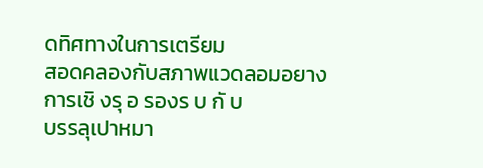ดทิศทางในการเตรียม
สอดคลองกับสภาพแวดลอมอยาง การเชิ งรุ อ รองร บ กั บ
บรรลุเปาหมา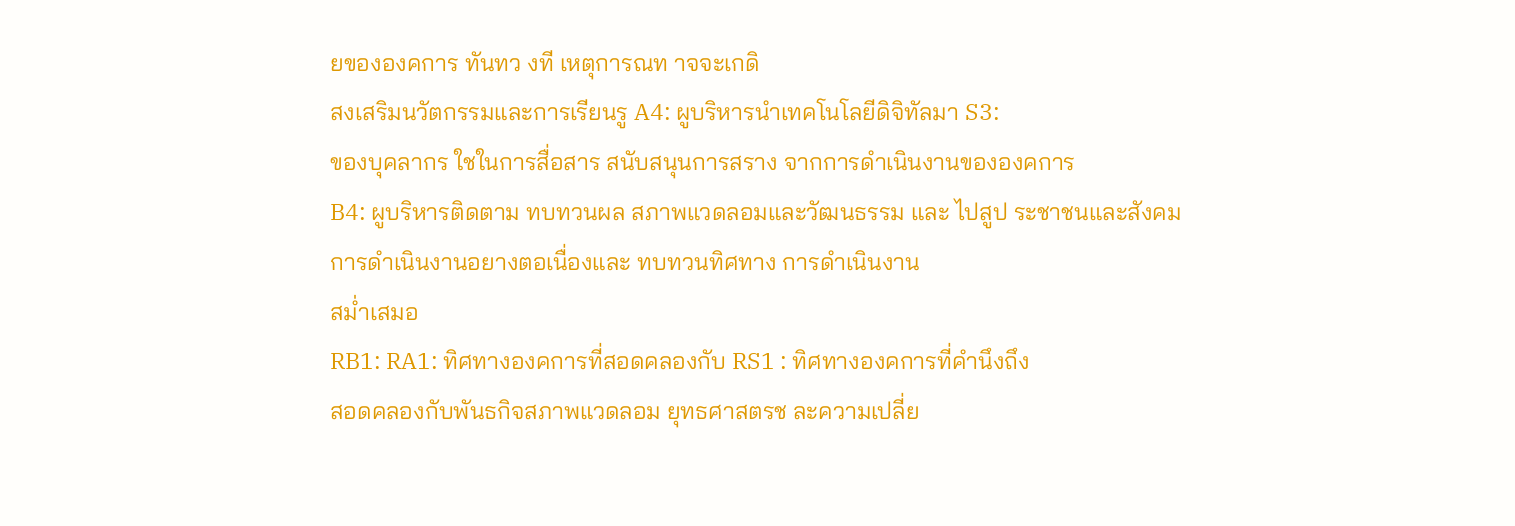ยขององคการ ทันทว งที เหตุการณท าจจะเกดิ
สงเสริมนวัตกรรมและการเรียนรู A4: ผูบริหารนำเทคโนโลยีดิจิทัลมา S3:
ของบุคลากร ใชในการสื่อสาร สนับสนุนการสราง จากการดำเนินงานขององคการ
B4: ผูบริหารติดตาม ทบทวนผล สภาพแวดลอมและวัฒนธรรม และ ไปสูป ระชาชนและสังคม
การดำเนินงานอยางตอเนื่องและ ทบทวนทิศทาง การดำเนินงาน
สม่ำเสมอ
RB1: RA1: ทิศทางองคการที่สอดคลองกับ RS1 : ทิศทางองคการที่คำนึงถึง
สอดคลองกับพันธกิจสภาพแวดลอม ยุทธศาสตรช ละความเปลี่ย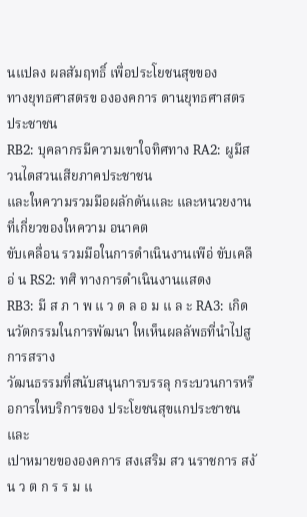นแปลง ผลสัมฤทธิ์ เพื่อประโยชนสุขของ
ทางยุทธศาสตรข ององคการ ดานยุทธศาสตร ประชาชน
RB2: บุคลากรมีความเขาใจทิศทาง RA2: ผูมีสวนไดสวนเสียภาคประชาชน
และใหความรวมมือผลักดันและ และหนวยงานที่เกี่ยวของใหความ อนาคต
ขับเคลื่อน รวมมือในการดำเนินงานเพือ่ ขับเคลือ่ น RS2: ทศิ ทางการดำเนินงานแสดง
RB3: มี ส ภ า พ แ ว ด ล อ ม แ ล ะ RA3: เกิดนวัตกรรมในการพัฒนา ใหเห็นผลลัพธที่นำไปสูการสราง
วัฒนธรรมที่สนับสนุนการบรรลุ กระบวนการหรือการใหบริการของ ประโยชนสุขแกประชาชนและ
เปาหมายขององคการ สงเสริม สว นราชการ สงั
น ว ต ก ร ร ม แ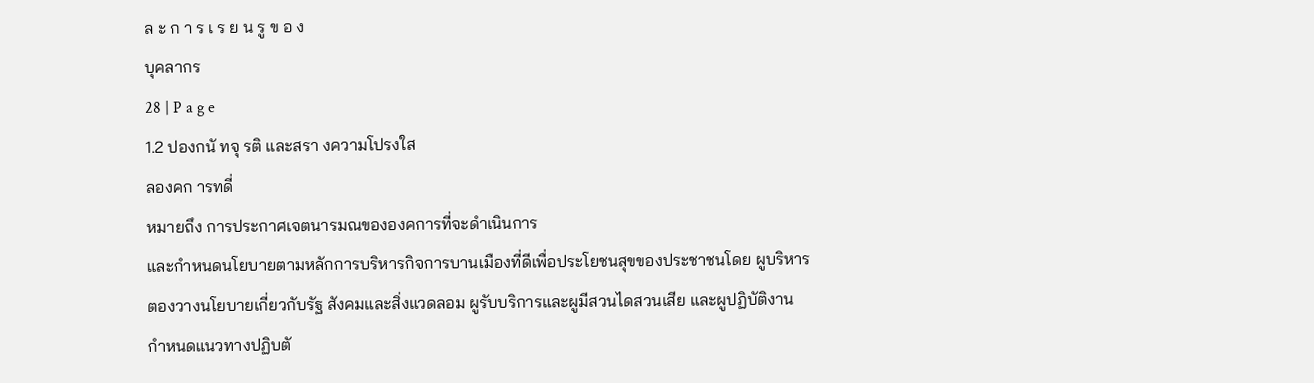ล ะ ก า ร เ ร ย น รู ข อ ง
บุคลากร
28 | P a g e
1.2 ปองกนั ทจุ รติ และสรา งความโปรงใส
ลองคก ารทดี่
หมายถึง การประกาศเจตนารมณขององคการที่จะดำเนินการ
และกำหนดนโยบายตามหลักการบริหารกิจการบานเมืองที่ดีเพื่อประโยชนสุขของประชาชนโดย ผูบริหาร
ตองวางนโยบายเกี่ยวกับรัฐ สังคมและสิ่งแวดลอม ผูรับบริการและผูมีสวนไดสวนเสีย และผูปฏิบัติงาน
กำหนดแนวทางปฏิบตั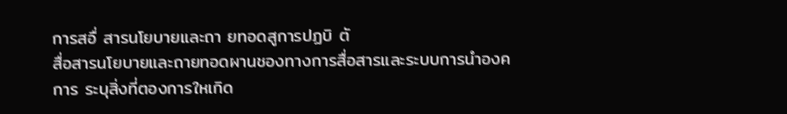การสอื่ สารนโยบายและถา ยทอดสูการปฏบิ ตั
สื่อสารนโยบายและถายทอดผานชองทางการสื่อสารและระบบการนำองคการ ระบุสิ่งที่ตองการใหเกิด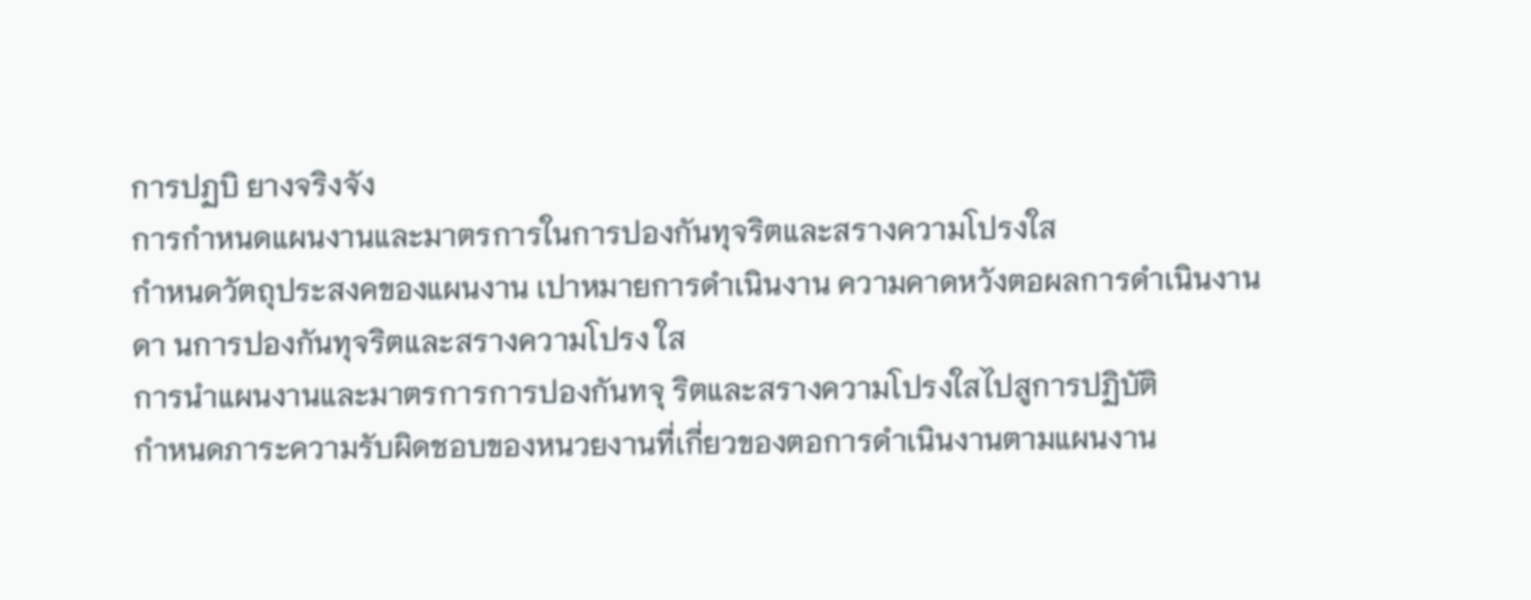การปฏบิ ยางจริงจัง
การกำหนดแผนงานและมาตรการในการปองกันทุจริตและสรางความโปรงใส
กำหนดวัตถุประสงคของแผนงาน เปาหมายการดำเนินงาน ความคาดหวังตอผลการดำเนินงาน
ดา นการปองกันทุจริตและสรางความโปรง ใส
การนำแผนงานและมาตรการการปองกันทจุ ริตและสรางความโปรงใสไปสูการปฏิบัติ
กำหนดภาระความรับผิดชอบของหนวยงานที่เกี่ยวของตอการดำเนินงานตามแผนงาน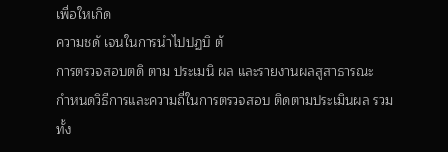เพื่อใหเกิด
ความชดั เจนในการนำไปปฏบิ ตั
การตรวจสอบตดิ ตาม ประเมนิ ผล และรายงานผลสูสาธารณะ
กำหนดวิธีการและความถี่ในการตรวจสอบ ติดตามประเมินผล รวมทั้ง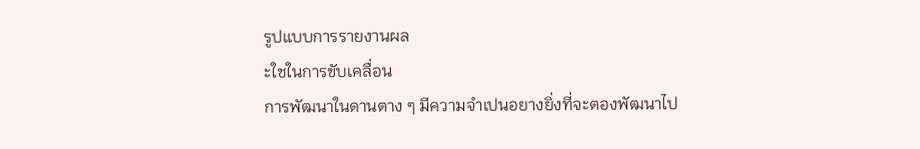รูปแบบการรายงานผล
ะใชในการขับเคลื่อน
การพัฒนาในดานตาง ๆ มีความจำเปนอยางยิ่งที่จะตองพัฒนาไป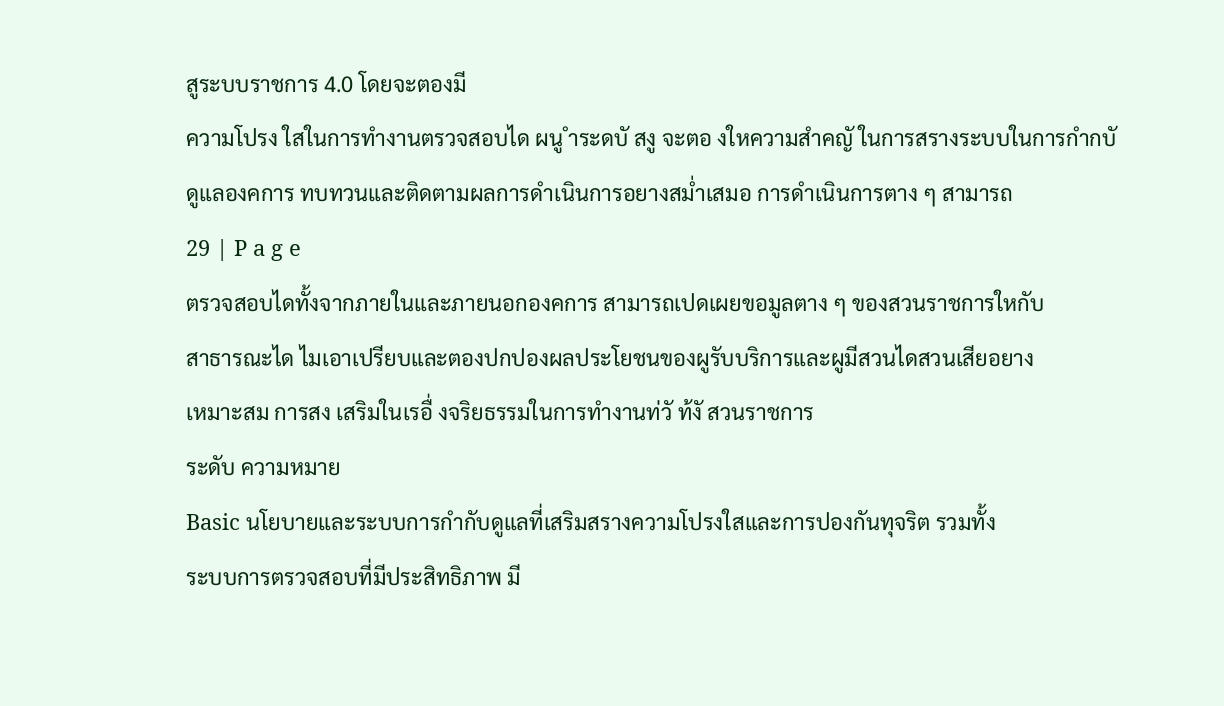สูระบบราชการ 4.0 โดยจะตองมี
ความโปรง ใสในการทำงานตรวจสอบได ผนู ำระดบั สงู จะตอ งใหความสำคญั ในการสรางระบบในการกำกบั
ดูแลองคการ ทบทวนและติดตามผลการดำเนินการอยางสม่ำเสมอ การดำเนินการตาง ๆ สามารถ
29 | P a g e
ตรวจสอบไดทั้งจากภายในและภายนอกองคการ สามารถเปดเผยขอมูลตาง ๆ ของสวนราชการใหกับ
สาธารณะได ไมเอาเปรียบและตองปกปองผลประโยชนของผูรับบริการและผูมีสวนไดสวนเสียอยาง
เหมาะสม การสง เสริมในเรอื่ งจริยธรรมในการทำงานท่วั ท้งั สวนราชการ
ระดับ ความหมาย
Basic นโยบายและระบบการกำกับดูแลที่เสริมสรางความโปรงใสและการปองกันทุจริต รวมทั้ง
ระบบการตรวจสอบที่มีประสิทธิภาพ มี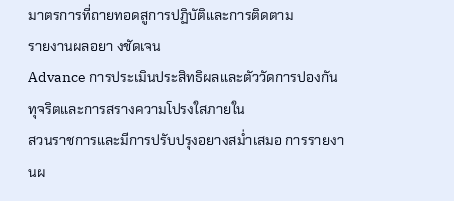มาตรการที่ถายทอดสูการปฏิบัติและการติดตาม
รายงานผลอยา งชัดเจน
Advance การประเมินประสิทธิผลและตัววัดการปองกันทุจริตและการสรางความโปรงใสภายใน
สวนราชการและมีการปรับปรุงอยางสม่ำเสมอ การรายงานผ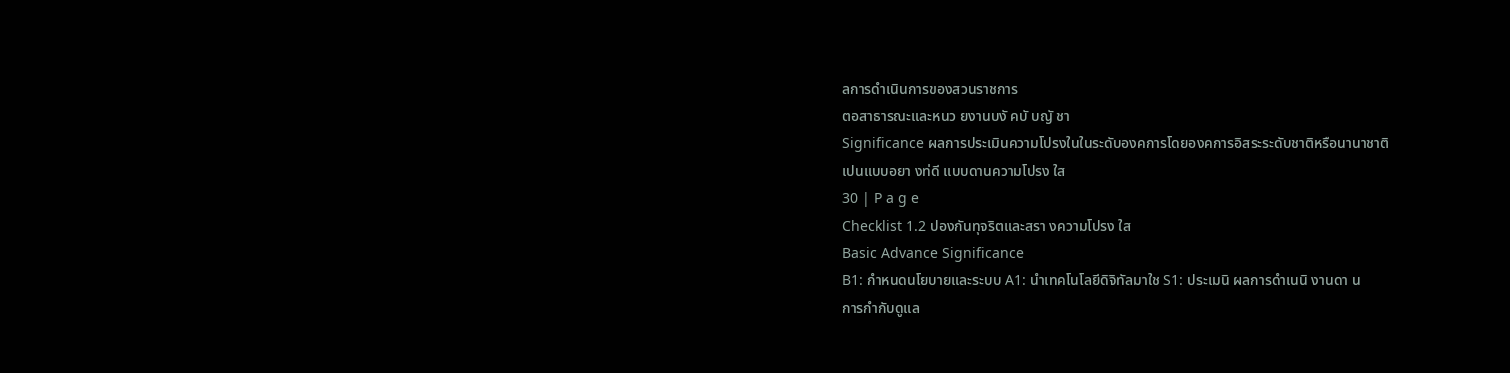ลการดำเนินการของสวนราชการ
ตอสาธารณะและหนว ยงานบงั คบั บญั ชา
Significance ผลการประเมินความโปรงในในระดับองคการโดยองคการอิสระระดับชาติหรือนานาชาติ
เปนแบบอยา งท่ดี แบบดานความโปรง ใส
30 | P a g e
Checklist 1.2 ปองกันทุจริตและสรา งความโปรง ใส
Basic Advance Significance
B1: กำหนดนโยบายและระบบ A1: นำเทคโนโลยีดิจิทัลมาใช S1: ประเมนิ ผลการดำเนนิ งานดา น
การกำกับดูแล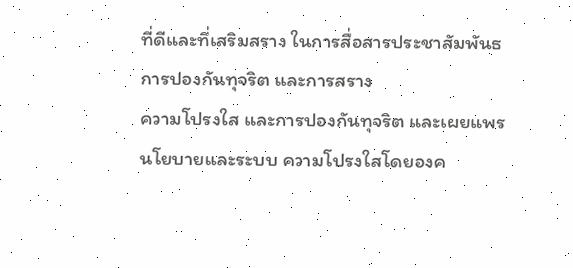ที่ดีและที่เสริมสราง ในการสื่อสารประชาสัมพันธ การปองกันทุจริต และการสราง
ความโปรงใส และการปองกันทุจริต และเผยแพรนโยบายและระบบ ความโปรงใสโดยองค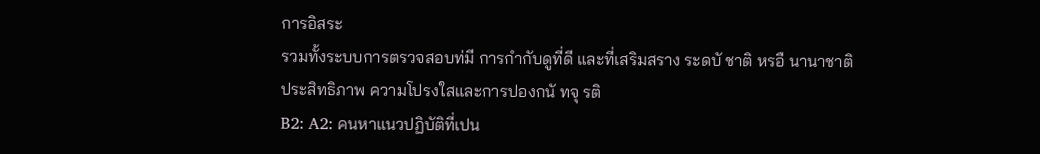การอิสระ
รวมทั้งระบบการตรวจสอบท่มี การกำกับดูที่ดี และที่เสริมสราง ระดบั ชาติ หรอื นานาชาติ
ประสิทธิภาพ ความโปรงใสและการปองกนั ทจุ รติ
B2: A2: คนหาแนวปฏิบัติที่เปน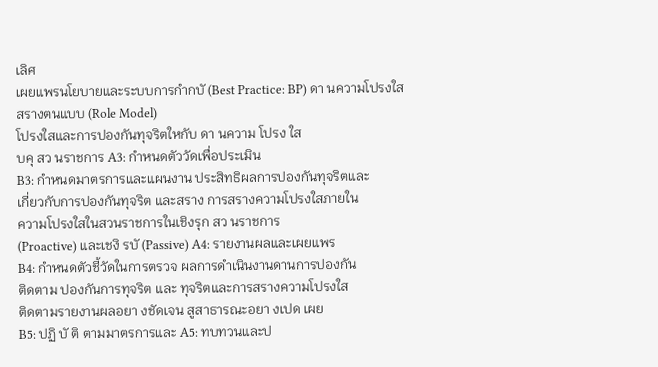เลิศ
เผยแพรนโยบายและระบบการกำกบั (Best Practice: BP) ดา นความโปรงใส
สรางตนแบบ (Role Model)
โปรงใสและการปองกันทุจริตใหกับ ดา นความ โปรง ใส
บคุ สว นราชการ A3: กำหนดตัววัดเพื่อประเมิน
B3: กำหนดมาตรการและแผนงาน ประสิทธิผลการปองกันทุจริตและ
เกี่ยวกับการปองกันทุจริต และสราง การสรางความโปรงใสภายใน
ความโปรงใสในสวนราชการในเชิงรุก สว นราชการ
(Proactive) และเชงิ รบั (Passive) A4: รายงานผลและเผยแพร
B4: กำหนดตัวชี้วัดในการตรวจ ผลการดำเนินงานดานการปองกัน
ติดตาม ปองกันการทุจริต และ ทุจริตและการสรางความโปรงใส
ติดตามรายงานผลอยา งชัดเจน สูสาธารณะอยา งเปด เผย
B5: ปฏิ บั ติ ตามมาตรการและ A5: ทบทวนและป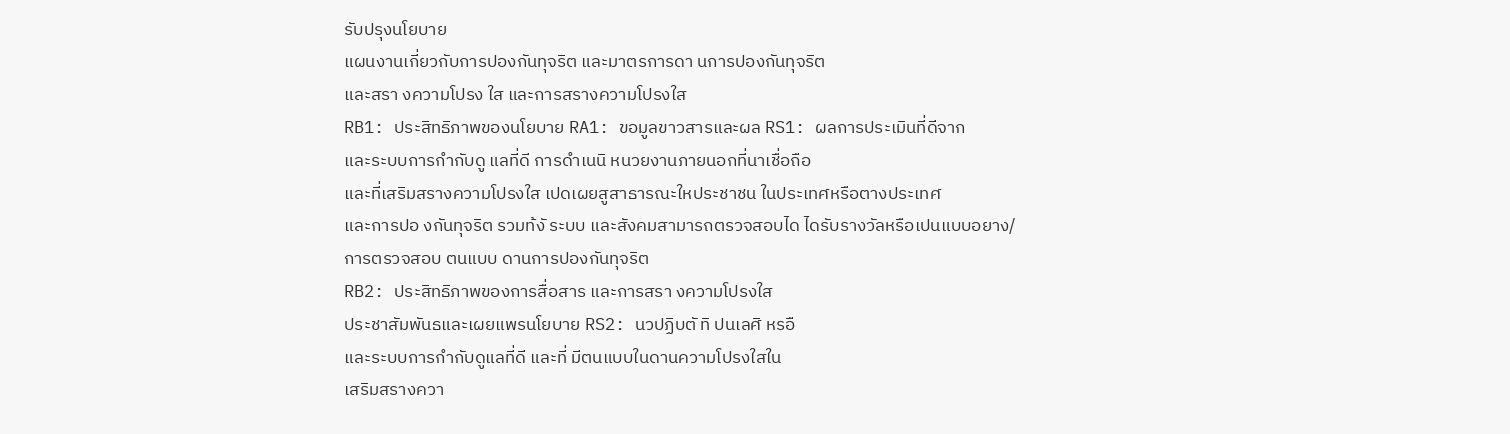รับปรุงนโยบาย
แผนงานเกี่ยวกับการปองกันทุจริต และมาตรการดา นการปองกันทุจริต
และสรา งความโปรง ใส และการสรางความโปรงใส
RB1: ประสิทธิภาพของนโยบาย RA1: ขอมูลขาวสารและผล RS1: ผลการประเมินที่ดีจาก
และระบบการกำกับดู แลที่ดี การดำเนนิ หนวยงานภายนอกที่นาเชื่อถือ
และที่เสริมสรางความโปรงใส เปดเผยสูสาธารณะใหประชาชน ในประเทศหรือตางประเทศ
และการปอ งกันทุจริต รวมท้งั ระบบ และสังคมสามารถตรวจสอบได ไดรับรางวัลหรือเปนแบบอยาง/
การตรวจสอบ ตนแบบ ดานการปองกันทุจริต
RB2: ประสิทธิภาพของการสื่อสาร และการสรา งความโปรงใส
ประชาสัมพันธและเผยแพรนโยบาย RS2: นวปฏิบตั ทิ ปนเลศิ หรอื
และระบบการกำกับดูแลที่ดี และที่ มีตนแบบในดานความโปรงใสใน
เสริมสรางควา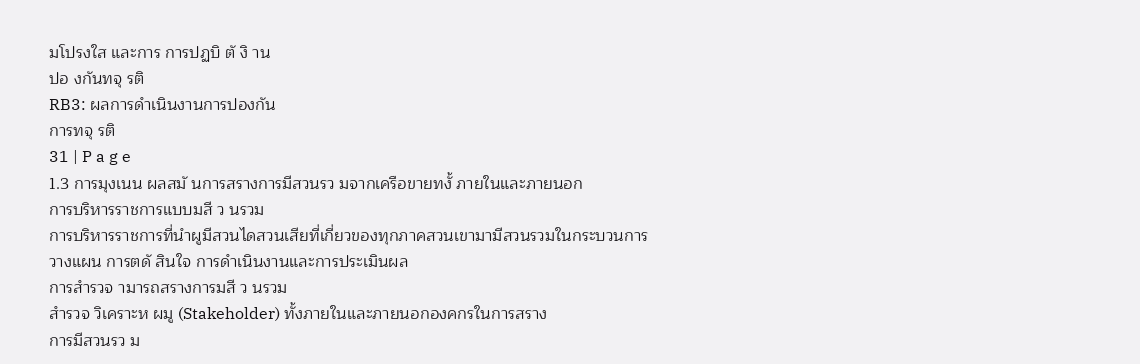มโปรงใส และการ การปฏบิ ตั งิ าน
ปอ งกันทจุ รติ
RB3: ผลการดำเนินงานการปองกัน
การทจุ รติ
31 | P a g e
1.3 การมุงเนน ผลสมั นการสรางการมีสวนรว มจากเครือขายทงั้ ภายในและภายนอก
การบริหารราชการแบบมสี ว นรวม
การบริหารราชการที่นำผูมีสวนไดสวนเสียที่เกี่ยวของทุกภาคสวนเขามามีสวนรวมในกระบวนการ
วางแผน การตดั สินใจ การดำเนินงานและการประเมินผล
การสำรวจ ามารถสรางการมสี ว นรวม
สำรวจ วิเคราะห ผมู (Stakeholder) ทั้งภายในและภายนอกองคกรในการสราง
การมีสวนรว ม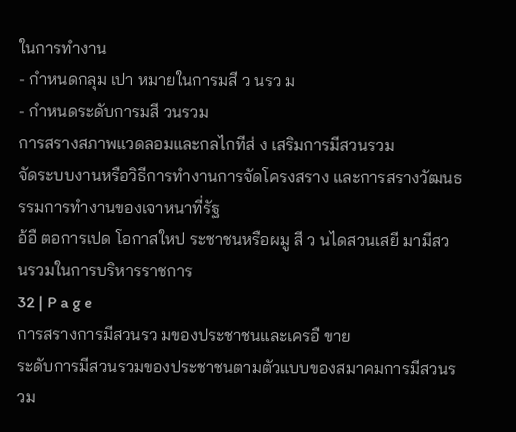ในการทำงาน
- กำหนดกลุม เปา หมายในการมสี ว นรว ม
- กำหนดระดับการมสี วนรวม
การสรางสภาพแวดลอมและกลไกทีส่ ง เสริมการมีสวนรวม
จัดระบบงานหรือวิธีการทำงานการจัดโครงสราง และการสรางวัฒนธรรมการทำงานของเจาหนาที่รัฐ
อ้อื ตอการเปด โอกาสใหป ระชาชนหรือผมู สี ว นไดสวนเสยี มามีสว นรวมในการบริหารราชการ
32 | P a g e
การสรางการมีสวนรว มของประชาชนและเครอื ขาย
ระดับการมีสวนรวมของประชาชนตามตัวแบบของสมาคมการมีสวนรวม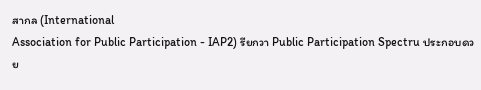สากล (International
Association for Public Participation - IAP2) รียกวา Public Participation Spectru ประกอบดวย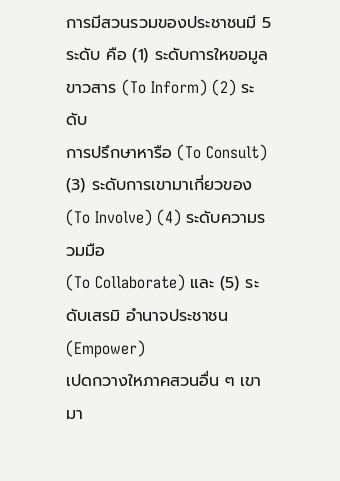การมีสวนรวมของประชาชนมี 5 ระดับ คือ (1) ระดับการใหขอมูลขาวสาร (To Inform) (2) ระดับ
การปรึกษาหารือ (To Consult) (3) ระดับการเขามาเกี่ยวของ (To Involve) (4) ระดับความรวมมือ
(To Collaborate) และ (5) ระดับเสรมิ อำนาจประชาชน (Empower)
เปดกวางใหภาคสวนอื่น ๆ เขามา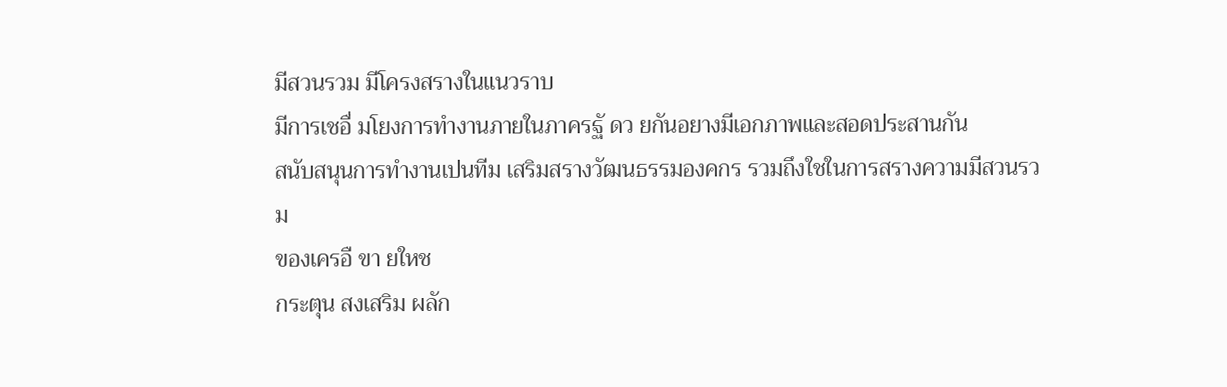มีสวนรวม มีโครงสรางในแนวราบ
มีการเชอื่ มโยงการทำงานภายในภาครฐั ดว ยกันอยางมีเอกภาพและสอดประสานกัน
สนับสนุนการทำงานเปนทีม เสริมสรางวัฒนธรรมองคกร รวมถึงใชในการสรางความมีสวนรวม
ของเครอื ขา ยใหช
กระตุน สงเสริม ผลัก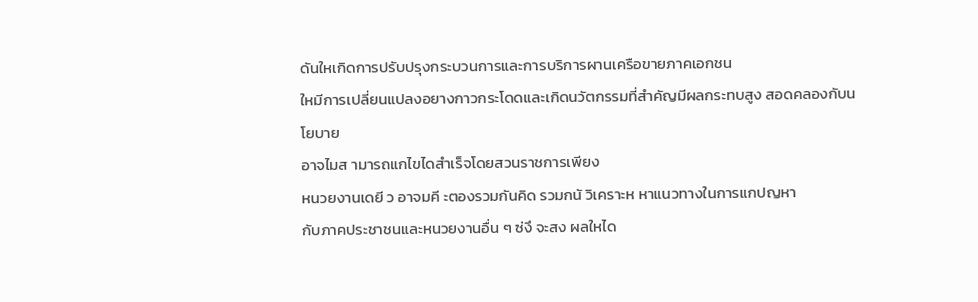ดันใหเกิดการปรับปรุงกระบวนการและการบริการผานเครือขายภาคเอกชน
ใหมีการเปลี่ยนแปลงอยางกาวกระโดดและเกิดนวัตกรรมที่สำคัญมีผลกระทบสูง สอดคลองกับนโยบาย
อาจไมส ามารถแกไขไดสำเร็จโดยสวนราชการเพียง
หนวยงานเดยี ว อาจมคี ะตองรวมกันคิด รวมกนั วิเคราะห หาแนวทางในการแกปญหา
กับภาคประชาชนและหนวยงานอื่น ๆ ซ่งึ จะสง ผลใหได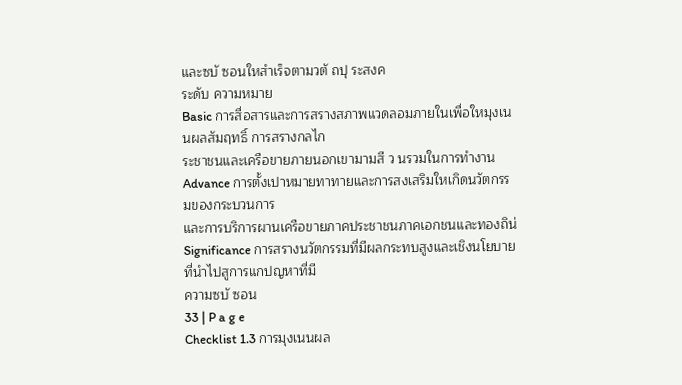และซบั ซอนใหสำเร็จตามวตั ถปุ ระสงค
ระดับ ความหมาย
Basic การสื่อสารและการสรางสภาพแวดลอมภายในเพื่อใหมุงเนนผลสัมฤทธิ์ การสรางกลไก
ระชาชนและเครือขายภายนอกเขามามสี ว นรวมในการทำงาน
Advance การตั้งเปาหมายทาทายและการสงเสริมใหเกิดนวัตกรรมของกระบวนการ
และการบริการผานเครือขายภาคประชาชนภาคเอกชนและทองถิน่
Significance การสรางนวัตกรรมที่มีผลกระทบสูงและเชิงนโยบายที่นำไปสูการแกปญหาที่มี
ความซบั ซอน
33 | P a g e
Checklist 1.3 การมุงเนนผล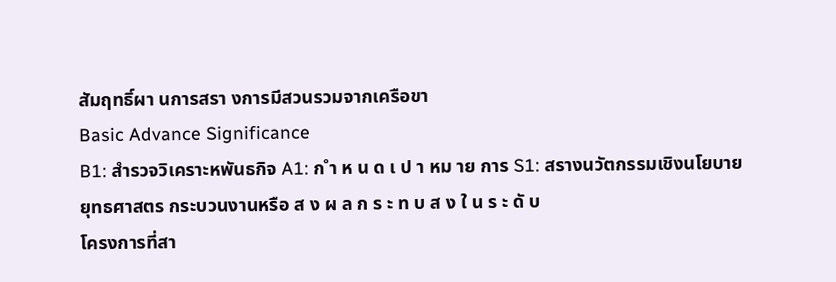สัมฤทธิ์ผา นการสรา งการมีสวนรวมจากเครือขา
Basic Advance Significance
B1: สำรวจวิเคราะหพันธกิจ A1: ก ำ ห น ด เ ป า หม าย การ S1: สรางนวัตกรรมเชิงนโยบาย
ยุทธศาสตร กระบวนงานหรือ ส ง ผ ล ก ร ะ ท บ ส ง ใ น ร ะ ดั บ
โครงการที่สา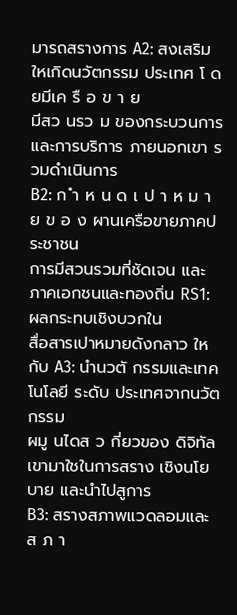มารถสรางการ A2: สงเสริมใหเกิดนวัตกรรม ประเทศ โ ดยมีเค รื อ ข า ย
มีสว นรว ม ของกระบวนการและการบริการ ภายนอกเขา รวมดำเนินการ
B2: ก ำ ห น ด เ ป า ห ม า ย ข อ ง ผานเครือขายภาคประชาชน
การมีสวนรวมที่ชัดเจน และ ภาคเอกชนและทองถิ่น RS1: ผลกระทบเชิงบวกใน
สื่อสารเปาหมายดังกลาว ใหกับ A3: นำนวตั กรรมและเทคโนโลยี ระดับ ประเทศจากนวัตกรรม
ผมู นไดส ว กี่ยวของ ดิจิทัล เขามาใชในการสราง เชิงนโยบาย และนำไปสูการ
B3: สรางสภาพแวดลอมและ ส ภ า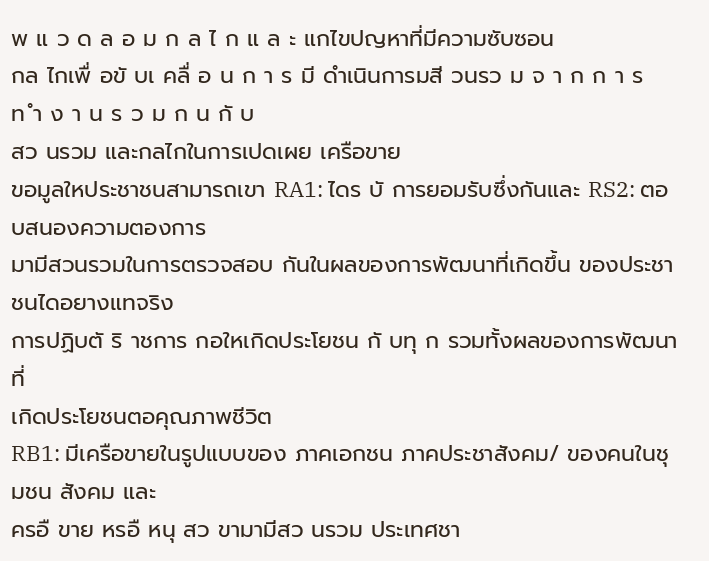พ แ ว ด ล อ ม ก ล ไ ก แ ล ะ แกไขปญหาที่มีความซับซอน
กล ไกเพื่ อขั บเ คลื่ อ น ก า ร มี ดำเนินการมสี วนรว ม จ า ก ก า ร ท ำ ง า น ร ว ม ก น กั บ
สว นรวม และกลไกในการเปดเผย เครือขาย
ขอมูลใหประชาชนสามารถเขา RA1: ไดร บั การยอมรับซึ่งกันและ RS2: ตอบสนองความตองการ
มามีสวนรวมในการตรวจสอบ กันในผลของการพัฒนาที่เกิดขึ้น ของประชาชนไดอยางแทจริง
การปฏิบตั ริ าชการ กอใหเกิดประโยชน กั บทุ ก รวมทั้งผลของการพัฒนาที่
เกิดประโยชนตอคุณภาพชีวิต
RB1: มีเครือขายในรูปแบบของ ภาคเอกชน ภาคประชาสังคม/ ของคนในชุมชน สังคม และ
ครอื ขาย หรอื หนุ สว ขามามีสว นรวม ประเทศชา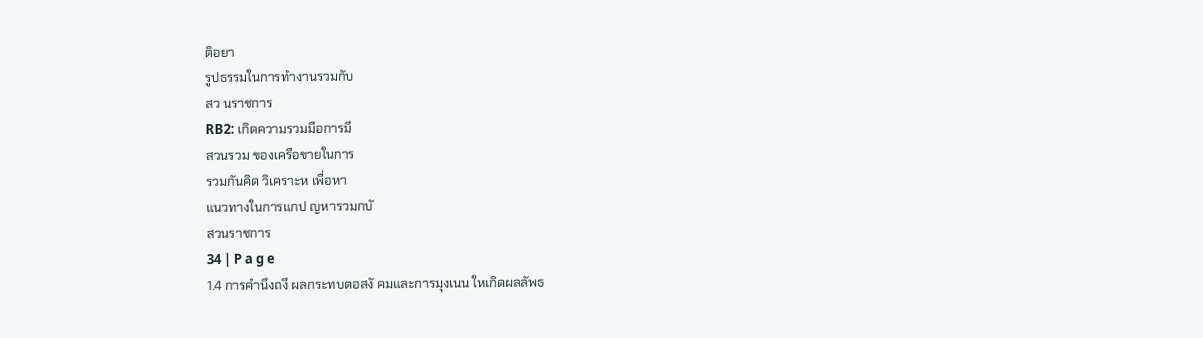ติอยา
รูปธรรมในการทำงานรวมกับ
สว นราชการ
RB2: เกิดความรวมมือการมี
สวนรวม ของเครือขายในการ
รวมกันคิด วิเคราะห เพื่อหา
แนวทางในการแกป ญหารวมกบั
สวนราชการ
34 | P a g e
1.4 การคำนึงถงึ ผลกระทบตอสงั คมและการมุงเนน ใหเกิดผลลัพธ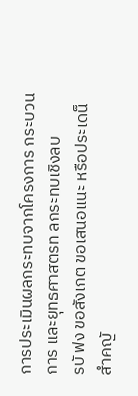การประเมินผลกระทบจากโครงการ กระบวนการ และยุทธศาสตรท ลกระทบเชิงลบ
รบั ฟง ขอสังเกต ขอเสนอแนะ หรือประเดน็ สำคญั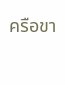ครือขา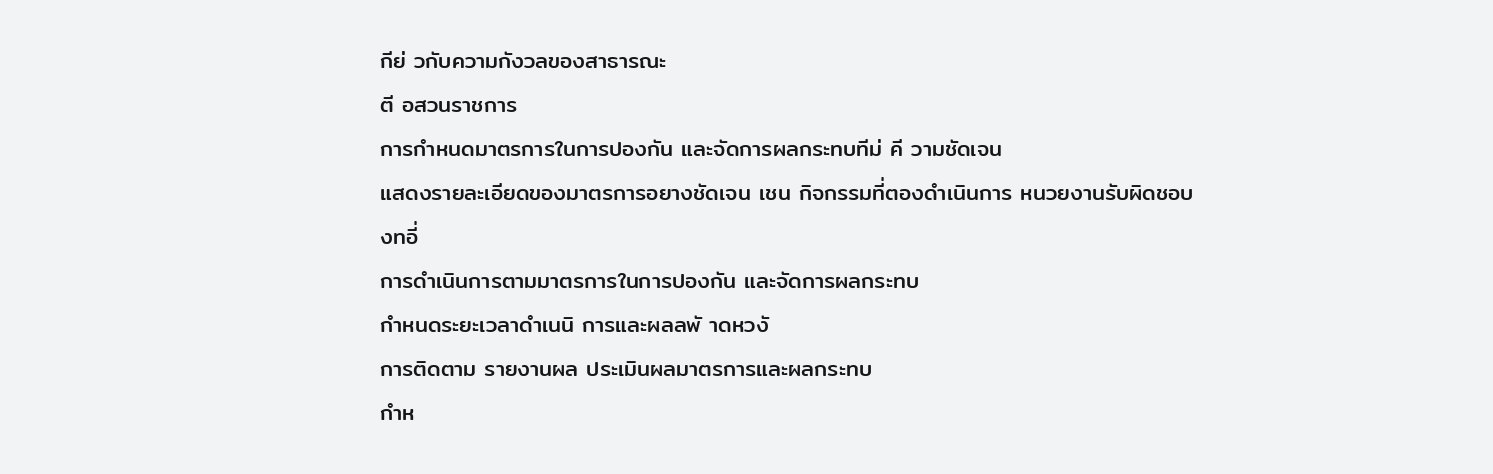กีย่ วกับความกังวลของสาธารณะ
ตี อสวนราชการ
การกำหนดมาตรการในการปองกัน และจัดการผลกระทบทีม่ คี วามชัดเจน
แสดงรายละเอียดของมาตรการอยางชัดเจน เชน กิจกรรมที่ตองดำเนินการ หนวยงานรับผิดชอบ
งทอี่
การดำเนินการตามมาตรการในการปองกัน และจัดการผลกระทบ
กำหนดระยะเวลาดำเนนิ การและผลลพั าดหวงั
การติดตาม รายงานผล ประเมินผลมาตรการและผลกระทบ
กำห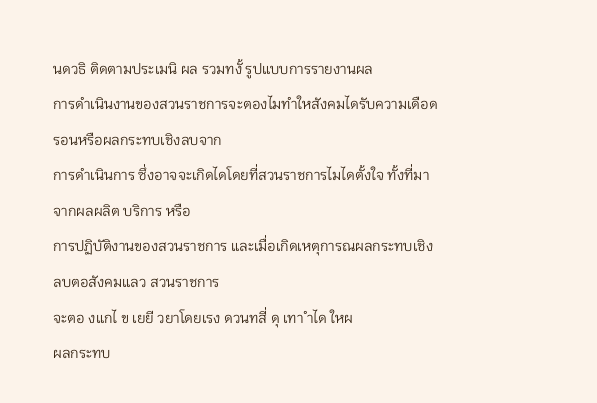นดวธิ ติดตามประเมนิ ผล รวมทงั้ รูปแบบการรายงานผล
การดำเนินงานของสวนราชการจะตองไมทำใหสังคมไดรับความเดือดรอนหรือผลกระทบเชิงลบจาก
การดำเนินการ ซึ่งอาจจะเกิดไดโดยที่สวนราชการไมไดตั้งใจ ทั้งที่มาจากผลผลิต บริการ หรือ
การปฏิบัติงานของสวนราชการ และเมื่อเกิดเหตุการณผลกระทบเชิงลบตอสังคมแลว สวนราชการ
จะตอ งแกไ ข เยยี วยาโดยเรง ดวนทสี่ ดุ เทา ำได ใหผ
ผลกระทบ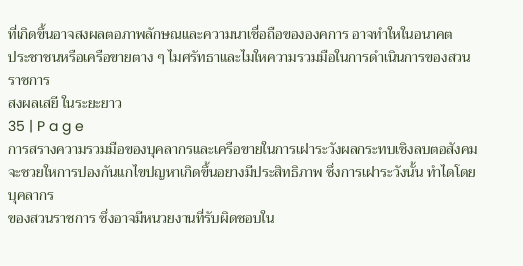ที่เกิดขึ้นอาจสงผลตอภาพลักษณและความนาเชื่อถือขององคการ อาจทำใหในอนาคต
ประชาชนหรือเครือขายตาง ๆ ไมศรัทธาและไมใหความรวมมือในการดำเนินการของสวนราชการ
สงผลเสยี ในระยะยาว
35 | P a g e
การสรางความรวมมือของบุคลากรและเครือขายในการเฝาระวังผลกระทบเชิงลบตอสังคม
จะชวยใหการปองกันแกไขปญหาเกิดขึ้นอยางมีประสิทธิภาพ ซึ่งการเฝาระวังนั้น ทำไดโดยบุคลากร
ของสวนราชการ ซึ่งอาจมีหนวยงานที่รับผิดชอบใน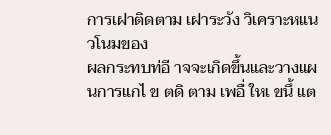การเฝาติดตาม เฝาระวัง วิเคราะหแนวโนมของ
ผลกระทบท่อี าจจะเกิดขึ้นและวางแผนการแกไ ข ตดิ ตาม เพอื่ ใหเ ขนึ้ แต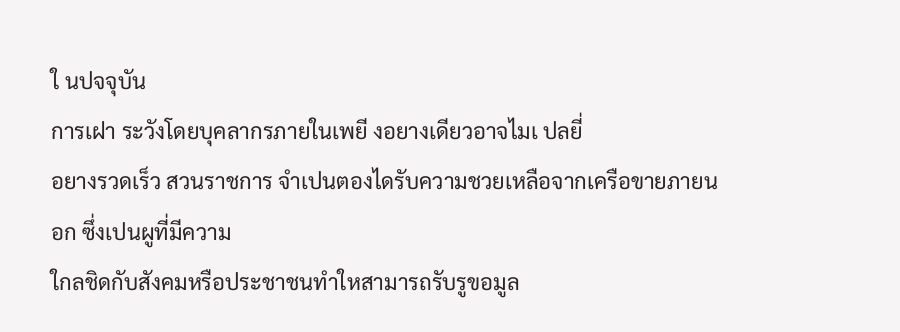ใ นปจจุบัน
การเฝา ระวังโดยบุคลากรภายในเพยี งอยางเดียวอาจไมเ ปลยี่
อยางรวดเร็ว สวนราชการ จำเปนตองไดรับความชวยเหลือจากเครือขายภายนอก ซึ่งเปนผูที่มีความ
ใกลชิดกับสังคมหรือประชาชนทำใหสามารถรับรูขอมูล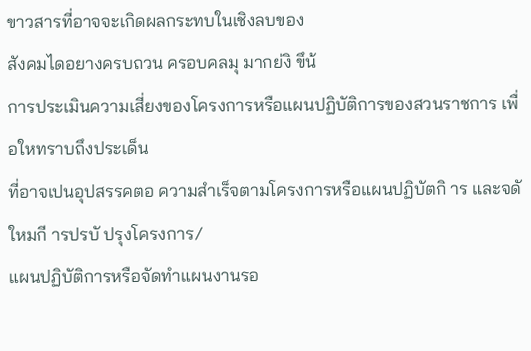ขาวสารที่อาจจะเกิดผลกระทบในเชิงลบของ
สังคมไดอยางครบถวน ครอบคลมุ มากย่งิ ขึน้
การประเมินความเสี่ยงของโครงการหรือแผนปฏิบัติการของสวนราชการ เพื่อใหทราบถึงประเด็น
ที่อาจเปนอุปสรรคตอ ความสำเร็จตามโครงการหรือแผนปฏิบัตกิ าร และจดั ใหมกี ารปรบั ปรุงโครงการ/
แผนปฏิบัติการหรือจัดทำแผนงานรอ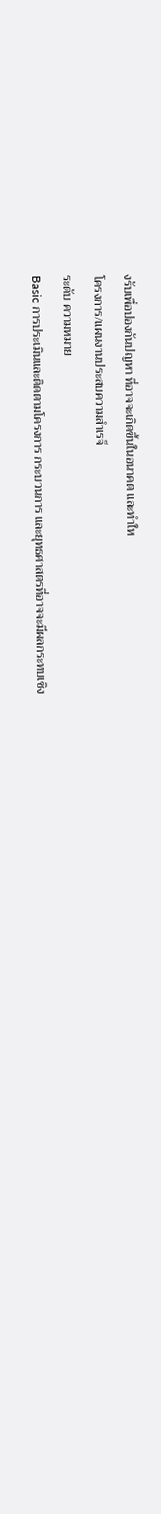งรับเพื่อปองกันปญหา ที่อาจจะเกิดขึ้นในอนาคต และทำให
โครงการ/แผนงานประสบความสำเรจ็
ระดับ ความหมาย
Basic การประเมินและติดตามโครงการ กระบวนการ และยุทธศาสตรที่อาจจะมีผลกระทบเชิง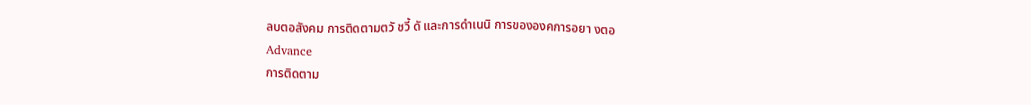ลบตอสังคม การติดตามตวั ชวี้ ดั และการดำเนนิ การขององคการอยา งตอ
Advance
การติดตาม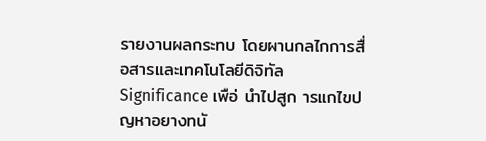รายงานผลกระทบ โดยผานกลไกการสื่อสารและเทคโนโลยีดิจิทัล
Significance เพือ่ นำไปสูก ารแกไขปญหาอยางทนั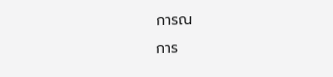การณ
การ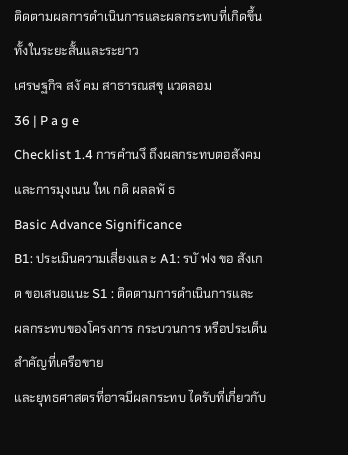ติดตามผลการดำเนินการและผลกระทบที่เกิดขึ้นทั้งในระยะสั้นและระยาว
เศรษฐกิจ สงั คม สาธารณสขุ แวดลอม
36 | P a g e
Checklist 1.4 การคำนงึ ถึงผลกระทบตอสังคมและการมุงเนน ใหเ กดิ ผลลพั ธ
Basic Advance Significance
B1: ประเมินความเสี่ยงแล ะ A1: รบั ฟง ขอ สังเกต ขอเสนอแนะ S1 : ติดตามการดำเนินการและ
ผลกระทบของโครงการ กระบวนการ หรือประเด็นสำคัญที่เครือขาย
และยุทธศาสตรที่อาจมีผลกระทบ ไดรับที่เกี่ยวกับ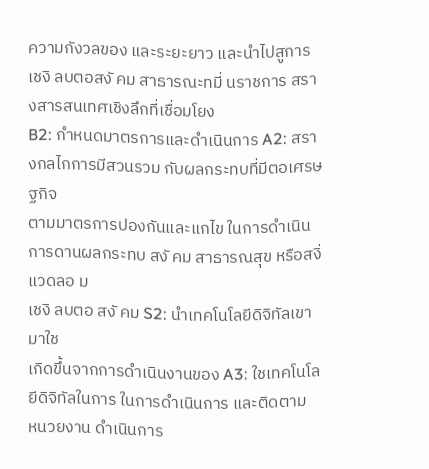ความกังวลของ และระยะยาว และนำไปสูการ
เชงิ ลบตอสงั คม สาธารณะทมี่ นราชการ สรางสารสนเทศเชิงลึกที่เชื่อมโยง
B2: กำหนดมาตรการและดำเนินการ A2: สรางกลไกการมีสวนรวม กับผลกระทบที่มีตอเศรษฐกิจ
ตามมาตรการปองกันและแกไข ในการดำเนินการดานผลกระทบ สงั คม สาธารณสุข หรือสงิ่ แวดลอ ม
เชงิ ลบตอ สงั คม S2: นำเทคโนโลยีดิจิทัลเขามาใช
เกิดขึ้นจากการดำเนินงานของ A3: ใชเทคโนโลยีดิจิทัลในการ ในการดำเนินการ และติดตาม
หนวยงาน ดำเนินการ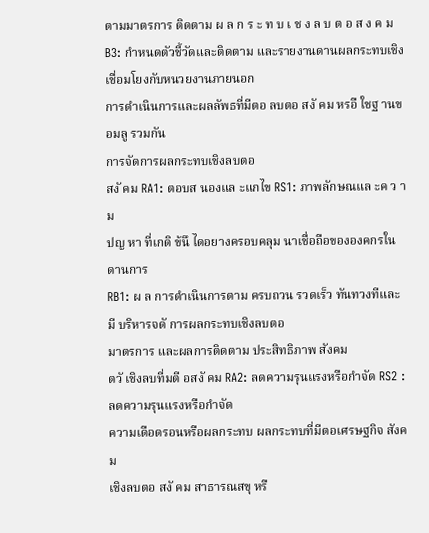ตามมาตรการ ติดตาม ผ ล ก ร ะ ท บ เ ช ง ล บ ต อ ส ง ค ม
B3: กำหนดตัวชี้วัดและติดตาม และรายงานดานผลกระทบเชิง เชื่อมโยงกับหนวยงานภายนอก
การดำเนินการและผลลัพธที่มีตอ ลบตอ สงั คม หรอื ใชฐ านขอมลู รวมกัน
การจัดการผลกระทบเชิงลบตอ
สงั คม RA1: ตอบส นองแล ะแกไข RS1: ภาพลักษณแล ะค ว าม
ปญ หา ที่เกดิ ข้นึ ไดอยางครอบคลุม นาเชื่อถือขององคกรในดานการ
RB1: ผ ล การดำเนินการตาม ครบถวน รวดเร็ว ทันทวงทีและมี บริหารจดั การผลกระทบเชิงลบตอ
มาตรการ และผลการติดตาม ประสิทธิภาพ สังคม
ตวั เชิงลบที่มตี อสงั คม RA2: ลดความรุนแรงหรือกำจัด RS2 : ลดความรุนแรงหรือกำจัด
ความเดือดรอนหรือผลกระทบ ผลกระทบที่มีตอเศรษฐกิจ สังคม
เชิงลบตอ สงั คม สาธารณสขุ หรื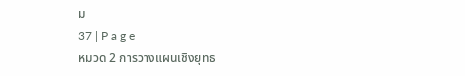ม
37 | P a g e
หมวด 2 การวางแผนเชิงยุทธ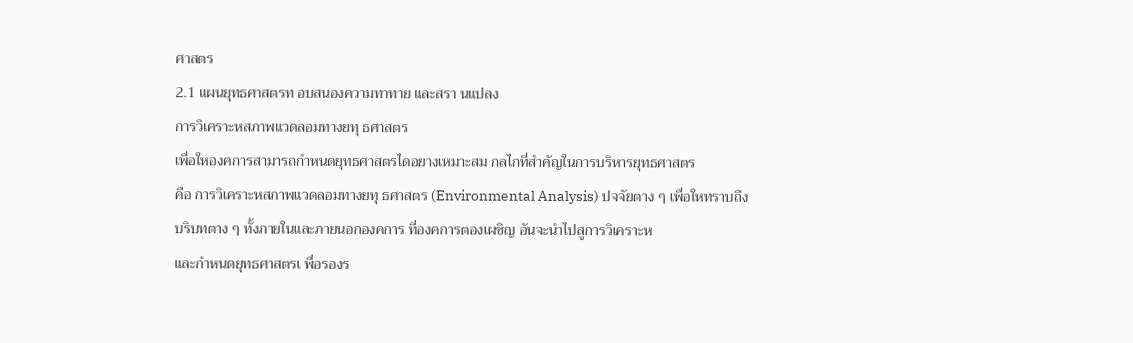ศาสตร
2.1 แผนยุทธศาสตรท อบสนองความทาทาย และสรา นแปลง
การวิเคราะหสภาพแวดลอมทางยทุ ธศาสตร
เพื่อใหองคการสามารถกำหนดยุทธศาสตรไดอยางเหมาะสม กลไกที่สำคัญในการบริหารยุทธศาสตร
คือ การวิเคราะหสภาพแวดลอมทางยทุ ธศาสตร (Environmental Analysis) ปจจัยตาง ๆ เพื่อใหทราบถึง
บริบทตาง ๆ ทั้งภายในและภายนอกองคการ ที่องคการตองเผชิญ อันจะนำไปสูการวิเคราะห
และกำหนดยุทธศาสตรเ พื่อรองร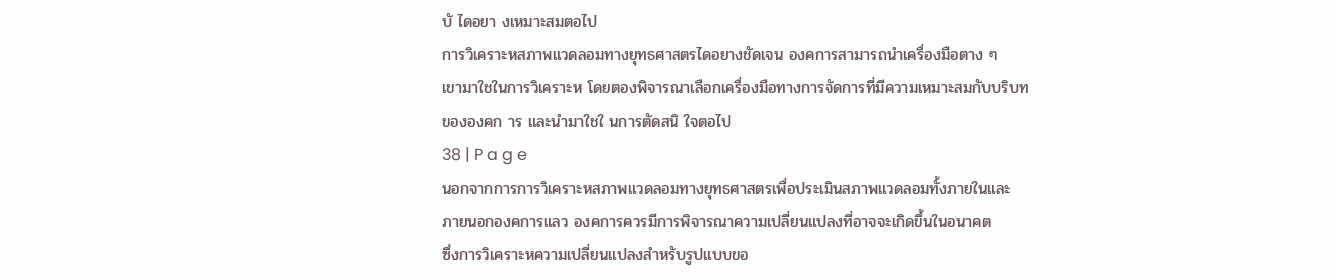บั ไดอยา งเหมาะสมตอไป
การวิเคราะหสภาพแวดลอมทางยุทธศาสตรไดอยางชัดเจน องคการสามารถนำเครื่องมือตาง ๆ
เขามาใชในการวิเคราะห โดยตองพิจารณาเลือกเครื่องมือทางการจัดการที่มีความเหมาะสมกับบริบท
ขององคก าร และนำมาใชใ นการตัดสนิ ใจตอไป
38 | P a g e
นอกจากการการวิเคราะหสภาพแวดลอมทางยุทธศาสตรเพื่อประเมินสภาพแวดลอมทั้งภายในและ
ภายนอกองคการแลว องคการควรมีการพิจารณาความเปลี่ยนแปลงที่อาจจะเกิดขึ้นในอนาคต
ซึ่งการวิเคราะหความเปลี่ยนแปลงสำหรับรูปแบบขอ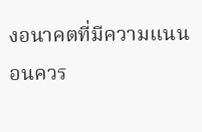งอนาคตที่มีความแนนอนควร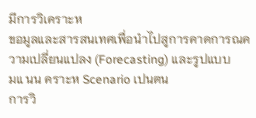มีการวิเคราะห
ขอมูลและสารสนเทศเพื่อนำไปสูการคาดการณความเปลี่ยนแปลง (Forecasting) และรูปแบบ
มแ นน คราะห Scenario เปนตน
การวิ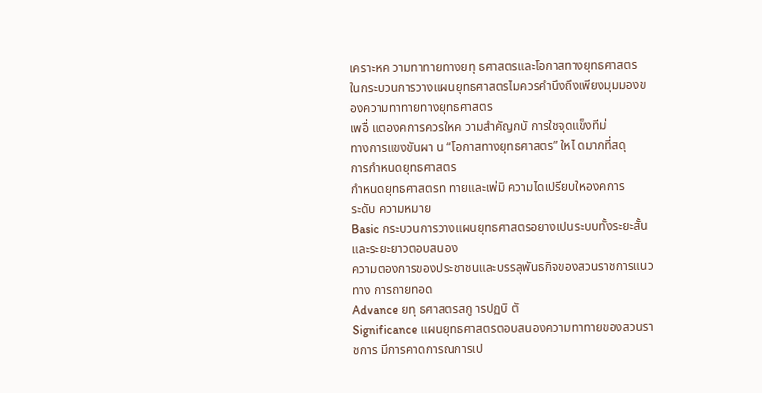เคราะหค วามทาทายทางยทุ ธศาสตรและโอกาสทางยุทธศาสตร
ในกระบวนการวางแผนยุทธศาสตรไมควรคำนึงถึงเพียงมุมมองของความทาทายทางยุทธศาสตร
เพอื่ แตองคการควรใหค วามสำคัญกบั การใชจุดแข็งทีม่
ทางการแขงขันผา น “โอกาสทางยุทธศาสตร” ใหไ ดมากที่สดุ
การกำหนดยุทธศาสตร
กำหนดยุทธศาสตรท ทายและเพ่มิ ความไดเปรียบใหองคการ
ระดับ ความหมาย
Basic กระบวนการวางแผนยุทธศาสตรอยางเปนระบบทั้งระยะสั้นและระยะยาวตอบสนอง
ความตองการของประชาชนและบรรลุพันธกิจของสวนราชการแนวทาง การถายทอด
Advance ยทุ ธศาสตรสกู ารปฏบิ ตั
Significance แผนยุทธศาสตรตอบสนองความทาทายของสวนราชการ มีการคาดการณการเป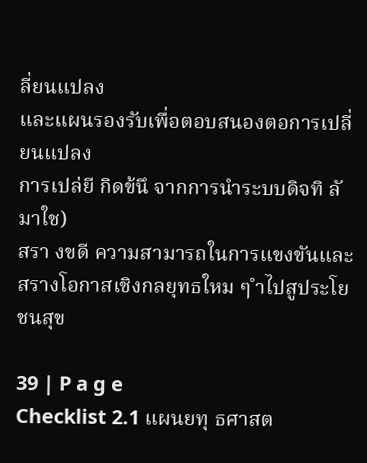ลี่ยนแปลง
และแผนรองรับเพื่อตอบสนองตอการเปลี่ยนแปลง
การเปล่ยี กิดข้นึ จากการนำระบบดิจทิ ลั มาใช)
สรา งขดี ความสามารถในการแขงขันและสรางโอกาสเชิงกลยุทธใหม ๆ ำไปสูประโยชนสุข

39 | P a g e
Checklist 2.1 แผนยทุ ธศาสต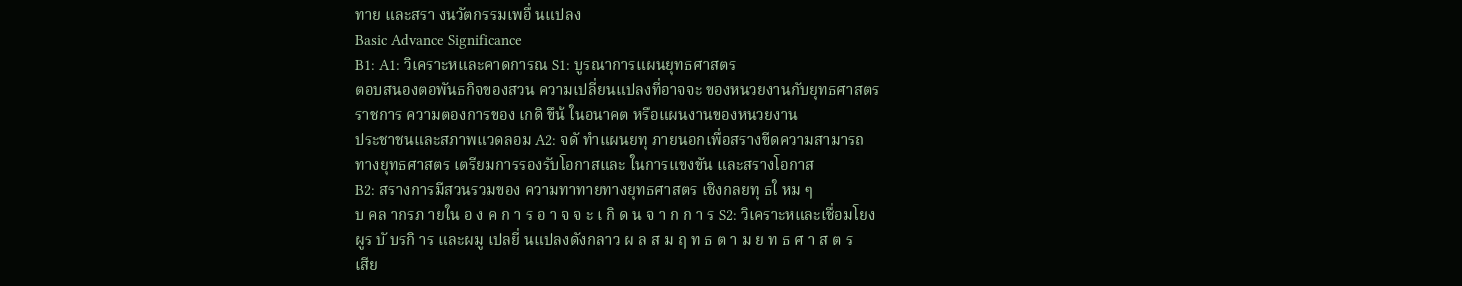ทาย และสรา งนวัตกรรมเพอื่ นแปลง
Basic Advance Significance
B1: A1: วิเคราะหและคาดการณ S1: บูรณาการแผนยุทธศาสตร
ตอบสนองตอพันธกิจของสวน ความเปลี่ยนแปลงที่อาจจะ ของหนวยงานกับยุทธศาสตร
ราชการ ความตองการของ เกดิ ขึน้ ในอนาคต หรือแผนงานของหนวยงาน
ประชาชนและสภาพแวดลอม A2: จดั ทำแผนยทุ ภายนอกเพื่อสรางขีดความสามารถ
ทางยุทธศาสตร เตรียมการรองรับโอกาสและ ในการแขงขัน และสรางโอกาส
B2: สรางการมีสวนรวมของ ความทาทายทางยุทธศาสตร เชิงกลยทุ ธใ หม ๆ
บ คล ากรภ ายใน อ ง ค ก า ร อ า จ จ ะ เ กิ ด น จ า ก ก า ร S2: วิเคราะหและเชื่อมโยง
ผูร บั บรกิ าร และผมู เปลยี่ นแปลงดังกลาว ผ ล ส ม ฤ ท ธ ต า ม ย ท ธ ศ า ส ต ร
เสีย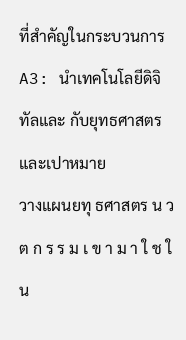ที่สำคัญในกระบวนการ A3: นำเทคโนโลยีดิจิทัลและ กับยุทธศาสตรและเปาหมาย
วางแผนยทุ ธศาสตร น ว ต ก ร ร ม เ ข า ม า ใ ช ใ น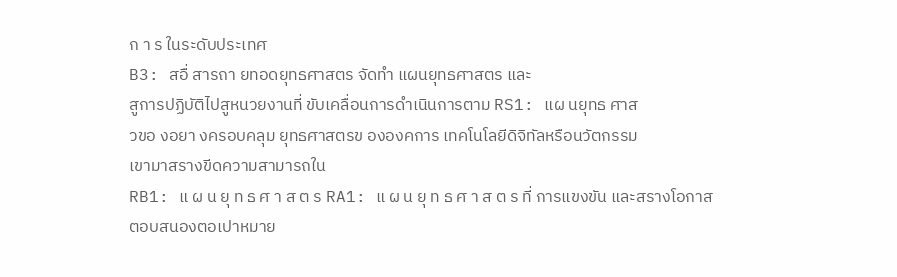ก า ร ในระดับประเทศ
B3: สอื่ สารถา ยทอดยุทธศาสตร จัดทำ แผนยุทธศาสตร และ
สูการปฏิบัติไปสูหนวยงานที่ ขับเคลื่อนการดำเนินการตาม RS1: แผ นยุทธ ศาส
วขอ งอยา งครอบคลุม ยุทธศาสตรข ององคการ เทคโนโลยีดิจิทัลหรือนวัตกรรม
เขามาสรางขีดความสามารถใน
RB1: แ ผ น ยุ ท ธ ศ า ส ต ร RA1: แ ผ น ยุ ท ธ ศ า ส ต ร ที่ การแขงขัน และสรางโอกาส
ตอบสนองตอเปาหมาย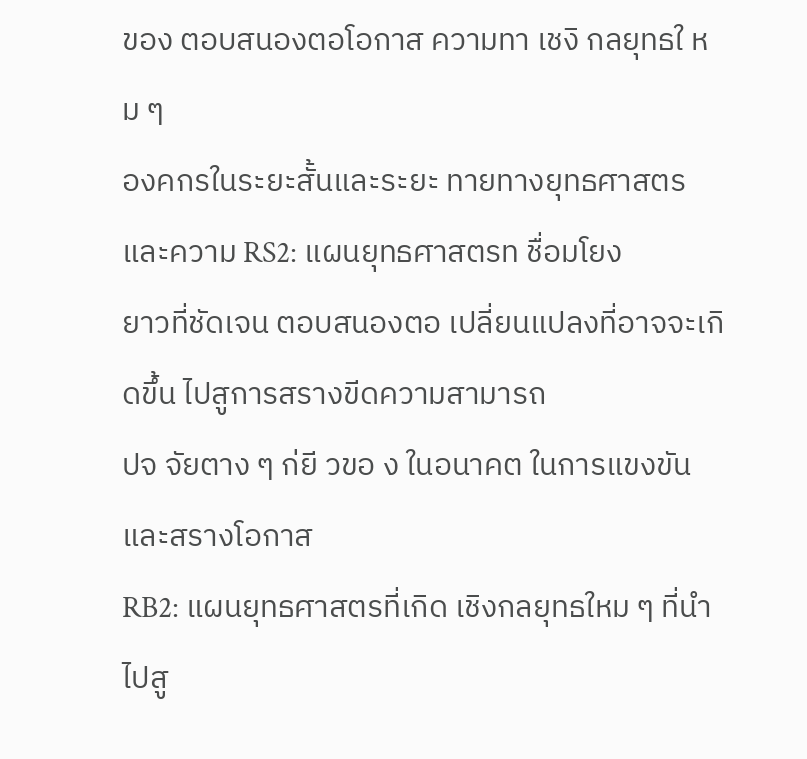ของ ตอบสนองตอโอกาส ความทา เชงิ กลยุทธใ หม ๆ
องคกรในระยะสั้นและระยะ ทายทางยุทธศาสตร และความ RS2: แผนยุทธศาสตรท ชื่อมโยง
ยาวที่ชัดเจน ตอบสนองตอ เปลี่ยนแปลงที่อาจจะเกิดขึ้น ไปสูการสรางขีดความสามารถ
ปจ จัยตาง ๆ ก่ยี วขอ ง ในอนาคต ในการแขงขัน และสรางโอกาส
RB2: แผนยุทธศาสตรที่เกิด เชิงกลยุทธใหม ๆ ที่นำไปสู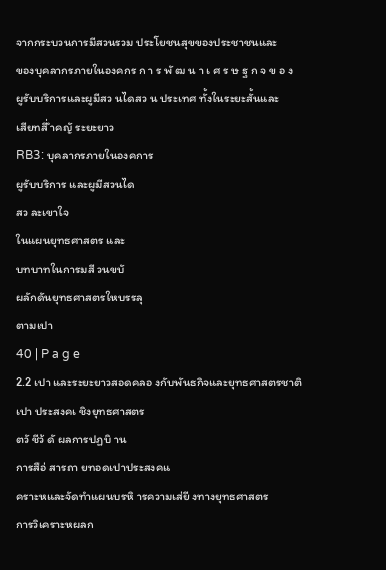จากกระบวนการมีสวนรวม ประโยชนสุขของประชาชนและ
ของบุคลากรภายในองคกร ก า ร พั ฒ น า เ ศ ร ษ ฐ ก จ ข อ ง
ผูรับบริการและผูมีสว นไดสว น ประเทศ ทั้งในระยะสั้นและ
เสียทสี่ ำคญั ระยะยาว
RB3: บุคลากรภายในองคการ
ผูรับบริการ และผูมีสวนได
สว ละเขาใจ
ในแผนยุทธศาสตร และ
บทบาทในการมสี วนขบั
ผลักดันยุทธศาสตรใหบรรลุ
ตามเปา
40 | P a g e
2.2 เปา และระยะยาวสอดคลอ งกับพันธกิจและยุทธศาสตรชาติ
เปา ประสงคเ ชิงยุทธศาสตร
ตวั ชีว้ ดั ผลการปฏบิ าน
การสือ่ สารถา ยทอดเปาประสงคแ
คราะหและจัดทำแผนบรหิ ารความเส่ยี งทางยุทธศาสตร
การวิเคราะหผลก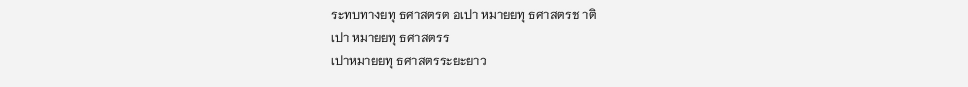ระทบทางยทุ ธศาสตรต อเปา หมายยทุ ธศาสตรช าติ
เปา หมายยทุ ธศาสตรร
เปาหมายยทุ ธศาสตรระยะยาว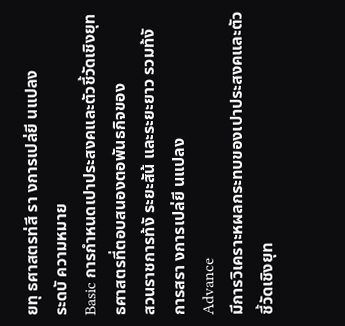ยทุ ธศาสตรท่สี รา งการเปล่ยี นแปลง
ระดบั ความหมาย
Basic การกำหนดเปาประสงคและตัวชี้วัดเชิงยุทธศาสตรที่ตอบสนองตอพันธกิจของ
สวนราชการท้งั ระยะสัน้ และระยะยาว รวมท้งั การสรา งการเปล่ยี นแปลง
Advance
มีการวิเคราะหผลกระทบของเปาประสงคและตัวชี้วัดเชิงยุท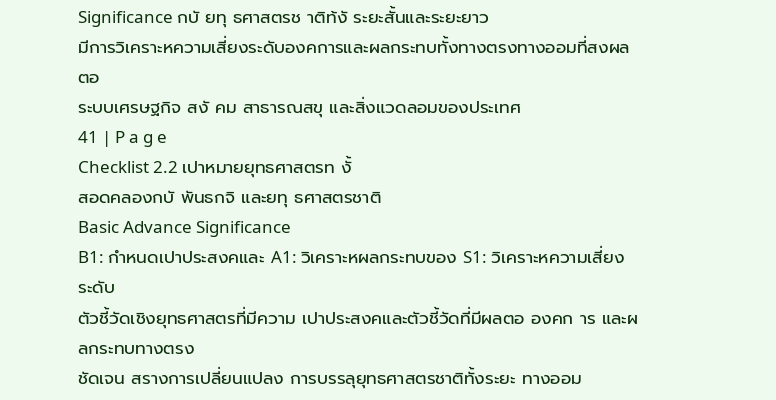Significance กบั ยทุ ธศาสตรช าติท้งั ระยะสั้นและระยะยาว
มีการวิเคราะหความเสี่ยงระดับองคการและผลกระทบทั้งทางตรงทางออมที่สงผลตอ
ระบบเศรษฐกิจ สงั คม สาธารณสขุ และสิ่งแวดลอมของประเทศ
41 | P a g e
Checklist 2.2 เปาหมายยุทธศาสตรท งั้
สอดคลองกบั พันธกจิ และยทุ ธศาสตรชาติ
Basic Advance Significance
B1: กำหนดเปาประสงคและ A1: วิเคราะหผลกระทบของ S1: วิเคราะหความเสี่ยงระดับ
ตัวชี้วัดเชิงยุทธศาสตรที่มีความ เปาประสงคและตัวชี้วัดที่มีผลตอ องคก าร และผลกระทบทางตรง
ชัดเจน สรางการเปลี่ยนแปลง การบรรลุยุทธศาสตรชาติทั้งระยะ ทางออม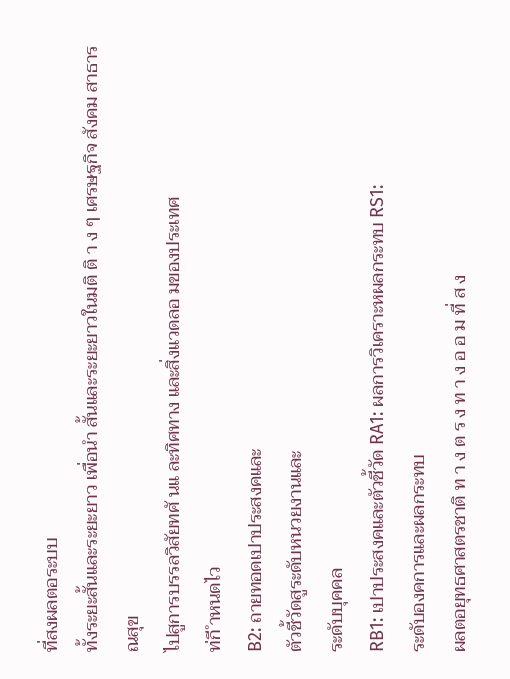ที่สงผลตอระบบ
ทั้งระยะสั้นและระยะยาว เพื่อนำ สั้นและระยะยาวในมติ ติ า ง ๆ เศรษฐกิจ สังคม สาธารณสุข
ไปสูการบรรลวิสัยทศั นแ ละทิศทาง และสิ่งแวดลอ มของประเทศ
ท่กี ำหนดไว
B2: ถายทอดเปาประสงคและ
ตัวชี้วัดสูระดับหนวยงานและ
ระดับบุคคล
RB1: เปาประสงคและตัวชี้วัด RA1: ผลการวิเคราะหผลกระทบ RS1:
ระดับองคการและผลกระทบ
ผลตอยุทธศาสตรชาติ ท า ง ต ร ง ท า ง อ อ ม ที่ ส ง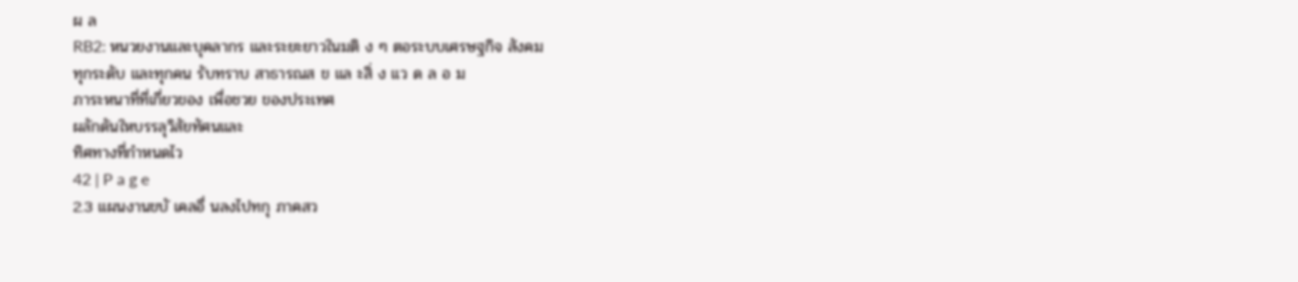ผ ล
RB2: หนวยงานและบุคลากร และระยะยาวในมติ ง ๆ ตอระบบเศรษฐกิจ สังคม
ทุกระดับ และทุกคน รับทราบ สาธารณส ข แล ะสิ่ ง แว ด ล อ ม
ภาระหนาที่ที่เกี่ยวของ เพื่อชวย ของประเทศ
ผลักดันใหบรรลุวิสัยทัศนและ
ทิศทางที่กำหนดไว
42 | P a g e
2.3 แผนงานขบั เคลอื่ นลงไปทกุ ภาคสว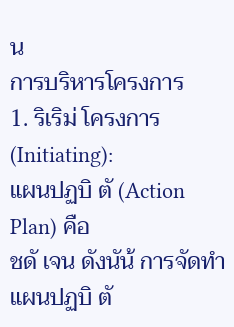น
การบริหารโครงการ
1. ริเริม่ โครงการ (Initiating):
แผนปฏบิ ตั (Action Plan) คือ
ชดั เจน ดังนัน้ การจัดทำแผนปฏบิ ตั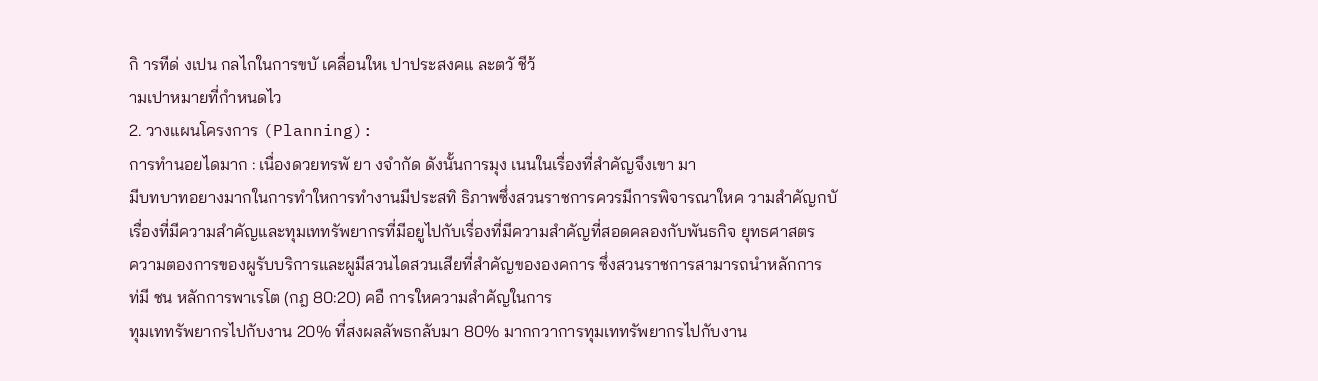กิ ารทีด่ งเปน กลไกในการขบั เคลื่อนใหเ ปาประสงคแ ละตวั ชีว้
ามเปาหมายที่กำหนดไว
2. วางแผนโครงการ (Planning):
การทำนอยไดมาก : เนื่องดวยทรพั ยา งจำกัด ดังนั้นการมุง เนนในเรื่องที่สำคัญจึงเขา มา
มีบทบาทอยางมากในการทำใหการทำงานมีประสทิ ธิภาพซึ่งสวนราชการควรมีการพิจารณาใหค วามสำคัญกบั
เรื่องที่มีความสำคัญและทุมเททรัพยากรที่มีอยูไปกับเรื่องที่มีความสำคัญที่สอดคลองกับพันธกิจ ยุทธศาสตร
ความตองการของผูรับบริการและผูมีสวนไดสวนเสียที่สำคัญขององคการ ซึ่งสวนราชการสามารถนำหลักการ
ท่มี ชน หลักการพาเรโต (กฎ 80:20) คอื การใหความสำคัญในการ
ทุมเททรัพยากรไปกับงาน 20% ที่สงผลลัพธกลับมา 80% มากกวาการทุมเททรัพยากรไปกับงาน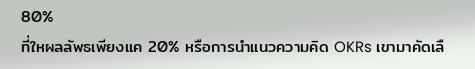80%
ที่ใหผลลัพธเพียงแค 20% หรือการนำแนวความคิด OKRs เขามาคัดเลื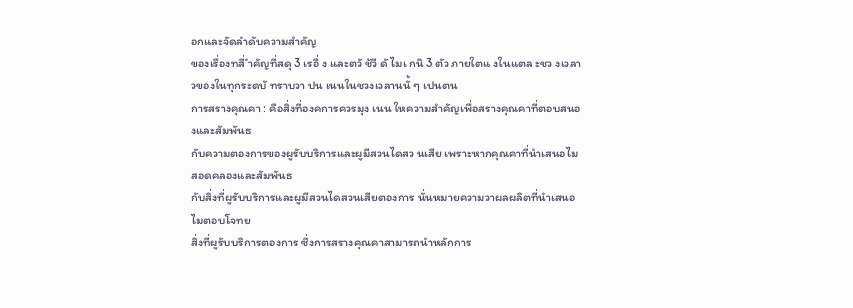อกและจัดลำดับความสำคัญ
ของเรื่องทสี่ ำคัญที่สดุ 3 เรอื่ ง และตวั ช้วี ดั ไมเ กนิ 3 ตัว ภายใตแ งในแตล ะชว งเวลา
วของในทุกระดบั ทราบวา ปน เนนในชวงเวลานนั้ ๆ เปนตน
การสรางคุณคา : คือสิ่งที่องคการควรมุง เนน ใหความสำคัญเพื่อสรางคุณคาที่ตอบสนองและสัมพันธ
กับความตองการของผูรับบริการและผูมีสวนไดสว นเสีย เพราะหากคุณคาที่นำเสนอไมสอดคลองและสัมพันธ
กับสิ่งที่ผูรับบริการและผูมีสวนไดสวนเสียตองการ นั่นหมายความวาผลผลิตที่นำเสนอไมตอบโจทย
สิ่งที่ผูรับบริการตองการ ซึ่งการสรางคุณคาสามารถนำหลักการ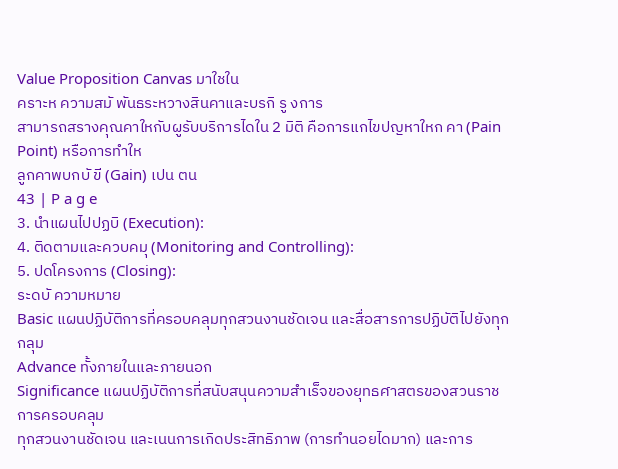Value Proposition Canvas มาใชใน
คราะห ความสมั พันธระหวางสินคาและบรกิ รู งการ
สามารถสรางคุณคาใหกับผูรับบริการไดใน 2 มิติ คือการแกไขปญหาใหก คา (Pain Point) หรือการทำให
ลูกคาพบกบั ขี (Gain) เปน ตน
43 | P a g e
3. นำแผนไปปฏบิ (Execution):
4. ติดตามและควบคมุ (Monitoring and Controlling):
5. ปดโครงการ (Closing):
ระดบั ความหมาย
Basic แผนปฏิบัติการที่ครอบคลุมทุกสวนงานชัดเจน และสื่อสารการปฏิบัติไปยังทุกกลุม
Advance ทั้งภายในและภายนอก
Significance แผนปฏิบัติการที่สนับสนุนความสำเร็จของยุทธศาสตรของสวนราชการครอบคลุม
ทุกสวนงานชัดเจน และเนนการเกิดประสิทธิภาพ (การทำนอยไดมาก) และการ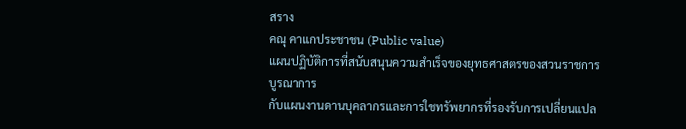สราง
คณุ คาแกประชาชน (Public value)
แผนปฏิบัติการที่สนับสนุนความสำเร็จของยุทธศาสตรของสวนราชการ บูรณาการ
กับแผนงานดานบุคลากรและการใชทรัพยากรที่รองรับการเปลี่ยนแปล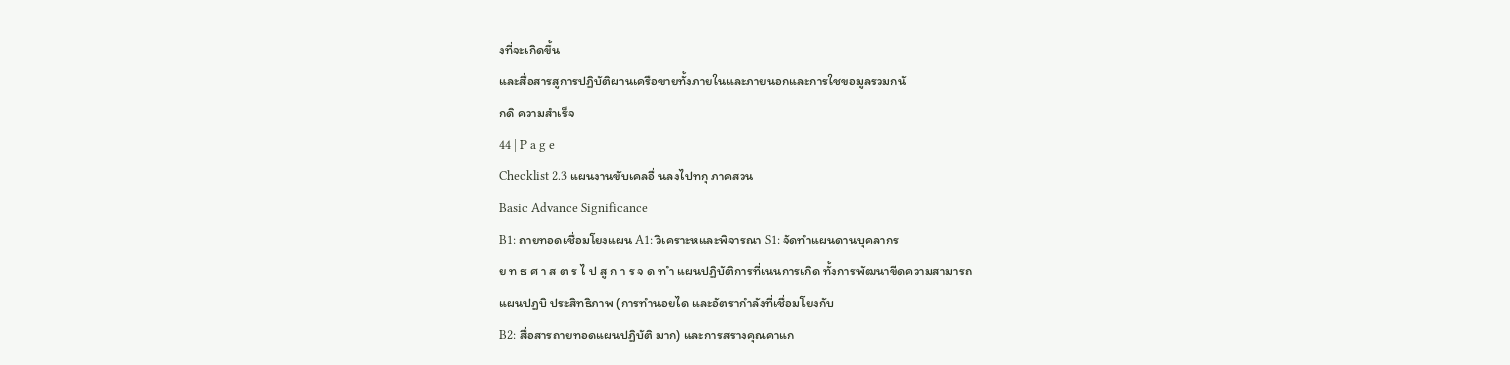งที่จะเกิดขึ้น
และสื่อสารสูการปฏิบัติผานเครือขายทั้งภายในและภายนอกและการใชขอมูลรวมกนั
กดิ ความสำเร็จ
44 | P a g e
Checklist 2.3 แผนงานขับเคลอื่ นลงไปทกุ ภาคสวน
Basic Advance Significance
B1: ถายทอดเชื่อมโยงแผน A1: วิเคราะหและพิจารณา S1: จัดทำแผนดานบุคลากร
ย ท ธ ศ า ส ต ร ไ ป สู ก า ร จ ด ท ำ แผนปฏิบัติการที่เนนการเกิด ทั้งการพัฒนาขีดความสามารถ
แผนปฏบิ ประสิทธิภาพ (การทำนอยได และอัตรากำลังที่เชื่อมโยงกับ
B2: สื่อสารถายทอดแผนปฏิบัติ มาก) และการสรางคุณคาแก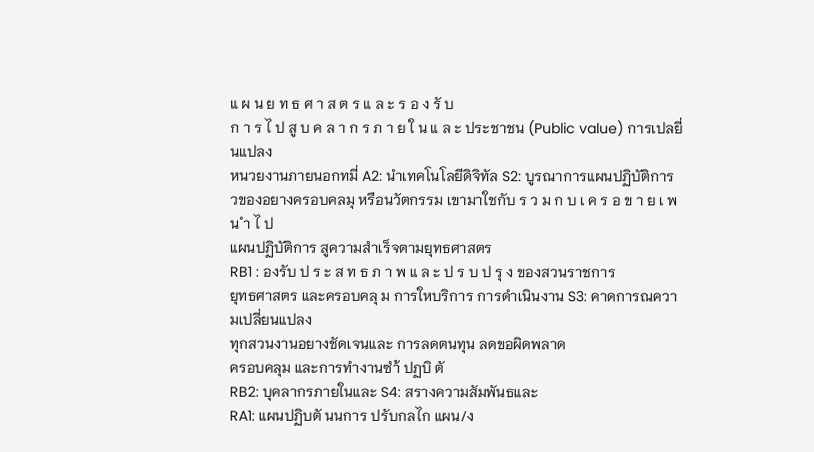แ ผ น ย ท ธ ศ า ส ต ร แ ล ะ ร อ ง รั บ
ก า ร ไ ป สู บ ค ล า ก ร ภ า ย ใ น แ ล ะ ประชาชน (Public value) การเปลยี่ นแปลง
หนวยงานภายนอกทมี่ A2: นำเทคโนโลยีดิจิทัล S2: บูรณาการแผนปฏิบัติการ
วของอยางครอบคลมุ หรือนวัตกรรม เขามาใชกับ ร ว ม ก บ เ ค ร อ ข า ย เ พ น ำ ไ ป
แผนปฏิบัติการ สูความสำเร็จตามยุทธศาสตร
RB1 : องรับ ป ร ะ ส ท ธ ภ า พ แ ล ะ ป ร บ ป รุ ง ของสวนราชการ
ยุทธศาสตร และครอบคลุ ม การใหบริการ การดำเนินงาน S3: คาดการณความเปลี่ยนแปลง
ทุกสวนงานอยางชัดเจนและ การลดตนทุน ลดขอผิดพลาด
ครอบคลุม และการทำงานซำ้ ปฏบิ ตั
RB2: บุคลากรภายในและ S4: สรางความสัมพันธและ
RA1: แผนปฏิบตั นนการ ปรับกลไก แผน/ง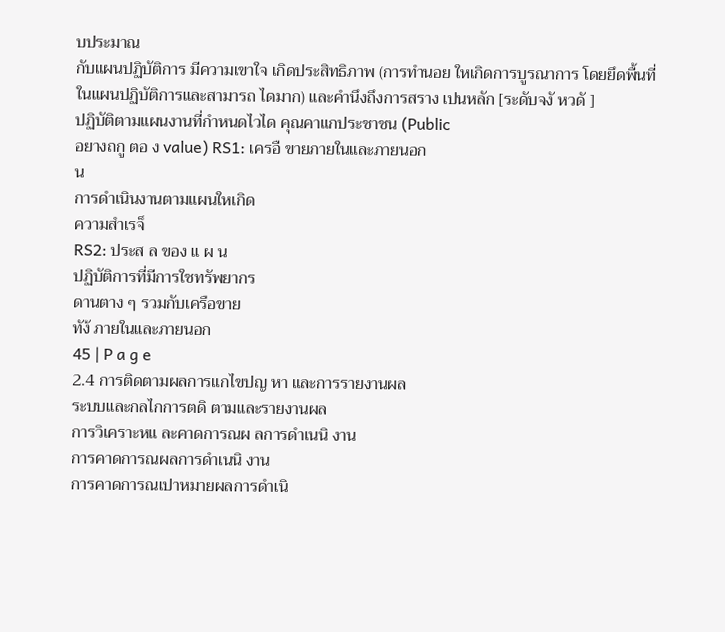บประมาณ
กับแผนปฏิบัติการ มีความเขาใจ เกิดประสิทธิภาพ (การทำนอย ใหเกิดการบูรณาการ โดยยึดพื้นที่
ในแผนปฏิบัติการและสามารถ ไดมาก) และคำนึงถึงการสราง เปนหลัก [ระดับจงั หวดั ]
ปฏิบัติตามแผนงานที่กำหนดไวได คุณคาแกประชาชน (Public
อยางถกู ตอ ง value) RS1: เครอื ขายภายในและภายนอก
น
การดำเนินงานตามแผนใหเกิด
ความสำเรจ็
RS2: ประส ล ของ แ ผ น
ปฏิบัติการที่มีการใชทรัพยากร
ดานตาง ๆ รวมกับเครือขาย
ทัง้ ภายในและภายนอก
45 | P a g e
2.4 การติดตามผลการแกไขปญ หา และการรายงานผล
ระบบและกลไกการตดิ ตามและรายงานผล
การวิเคราะหแ ละคาดการณผ ลการดำเนนิ งาน
การคาดการณผลการดำเนนิ งาน
การคาดการณเปาหมายผลการดำเนิ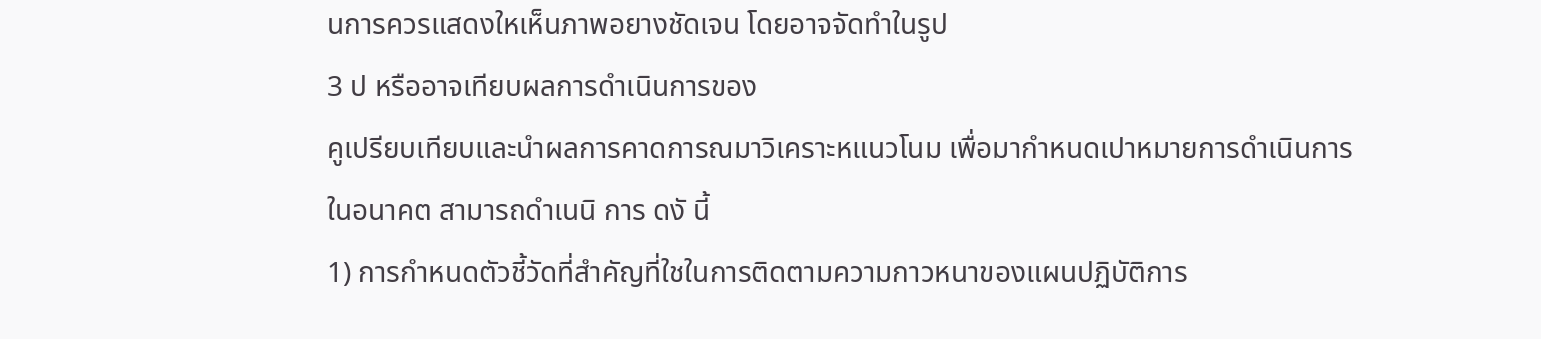นการควรแสดงใหเห็นภาพอยางชัดเจน โดยอาจจัดทำในรูป
3 ป หรืออาจเทียบผลการดำเนินการของ
คูเปรียบเทียบและนำผลการคาดการณมาวิเคราะหแนวโนม เพื่อมากำหนดเปาหมายการดำเนินการ
ในอนาคต สามารถดำเนนิ การ ดงั นี้
1) การกำหนดตัวชี้วัดที่สำคัญที่ใชในการติดตามความกาวหนาของแผนปฏิบัติการ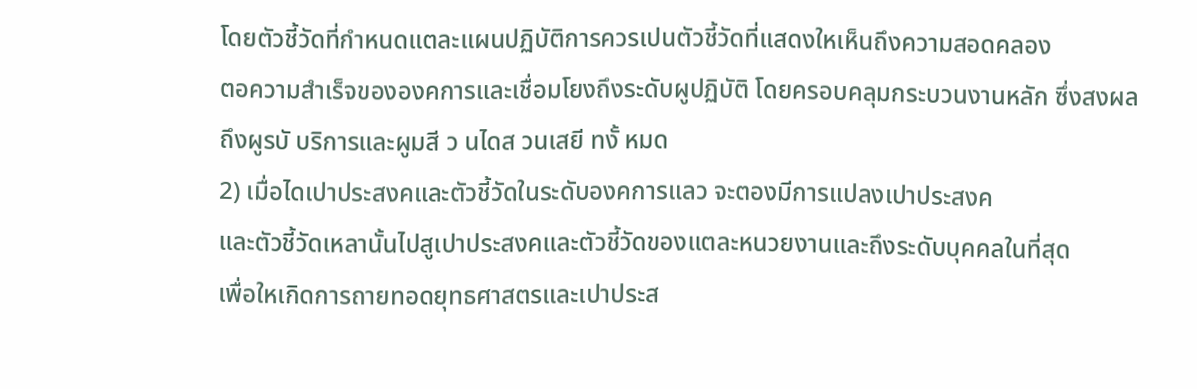โดยตัวชี้วัดที่กำหนดแตละแผนปฏิบัติการควรเปนตัวชี้วัดที่แสดงใหเห็นถึงความสอดคลอง
ตอความสำเร็จขององคการและเชื่อมโยงถึงระดับผูปฏิบัติ โดยครอบคลุมกระบวนงานหลัก ซึ่งสงผล
ถึงผูรบั บริการและผูมสี ว นไดส วนเสยี ทงั้ หมด
2) เมื่อไดเปาประสงคและตัวชี้วัดในระดับองคการแลว จะตองมีการแปลงเปาประสงค
และตัวชี้วัดเหลานั้นไปสูเปาประสงคและตัวชี้วัดของแตละหนวยงานและถึงระดับบุคคลในที่สุด
เพื่อใหเกิดการถายทอดยุทธศาสตรและเปาประส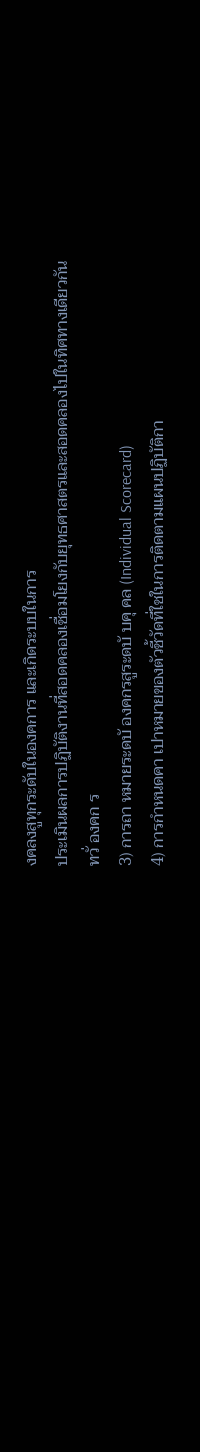งคลงสูทุกระดับในองคการ และเกิดระบบในการ
ประเมินผลการปฏิบัติงานที่สอดคลองเชื่อมโยงกับยุทธศาสตรและสอดคลองไปในทิศทางเดียวกัน
ทวั่ องคก ร
3) การถา หมายระดบั องคกรสูระดบั บคุ คล (Individual Scorecard)
4) การกำหนดคา เปาหมายของตัวชี้วัดที่ใชในการติดตามแผนปฏิบัติกา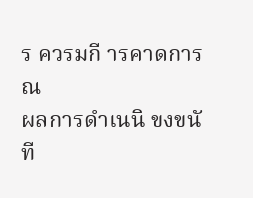ร ควรมกี ารคาดการณ
ผลการดำเนนิ ขงขนั ที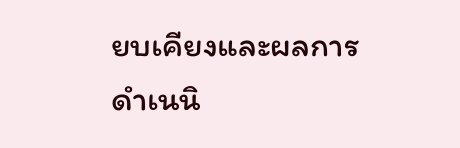ยบเคียงและผลการดำเนนิ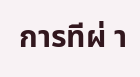การทีผ่ า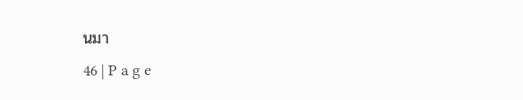นมา
46 | P a g e